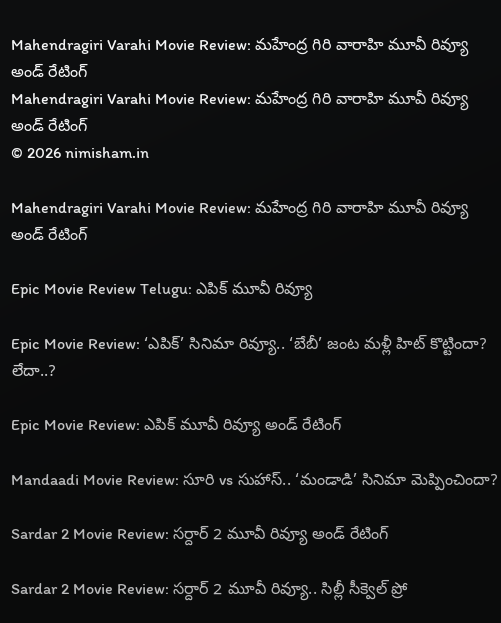Mahendragiri Varahi Movie Review: మహేంద్ర గిరి వారాహి మూవీ రివ్యూ అండ్ రేటింగ్
Mahendragiri Varahi Movie Review: మహేంద్ర గిరి వారాహి మూవీ రివ్యూ అండ్ రేటింగ్
© 2026 nimisham.in

Mahendragiri Varahi Movie Review: మహేంద్ర గిరి వారాహి మూవీ రివ్యూ అండ్ రేటింగ్

Epic Movie Review Telugu: ఎపిక్ మూవీ రివ్యూ

Epic Movie Review: ‘ఎపిక్’ సినిమా రివ్యూ.. ‘బేబీ’ జంట మళ్లీ హిట్ కొట్టిందా? లేదా..?

Epic Movie Review: ఎపిక్ మూవీ రివ్యూ అండ్ రేటింగ్

Mandaadi Movie Review: సూరి vs సుహాస్.. ‘మండాడి’ సినిమా మెప్పించిందా?

Sardar 2 Movie Review: సర్దార్ 2 మూవీ రివ్యూ అండ్ రేటింగ్

Sardar 2 Movie Review: సర్దార్ 2 మూవీ రివ్యూ.. సిల్లీ సీక్వెల్ ప్రో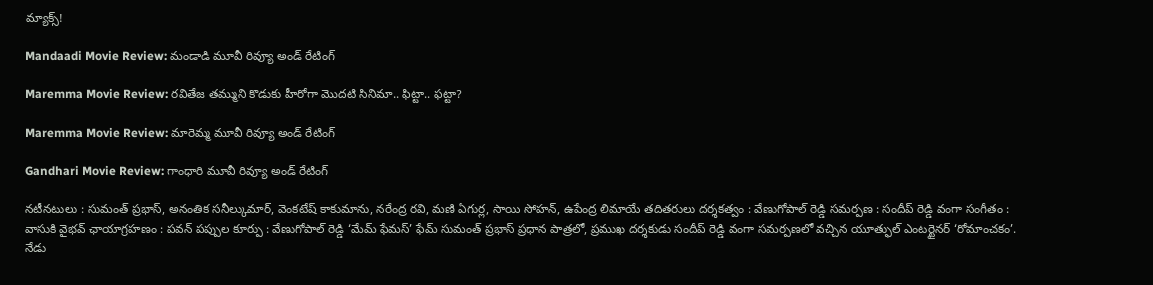మ్యాక్స్!

Mandaadi Movie Review: మండాడి మూవీ రివ్యూ అండ్ రేటింగ్

Maremma Movie Review: రవితేజ తమ్ముని కొడుకు హీరోగా మొదటి సినిమా.. ఫిట్టా.. ఫట్టా?

Maremma Movie Review: మారెమ్మ మూవీ రివ్యూ అండ్ రేటింగ్

Gandhari Movie Review: గాంధారి మూవీ రివ్యూ అండ్ రేటింగ్

నటీనటులు : సుమంత్ ప్రభాస్, అనంతిక సనీల్కుమార్, వెంకటేష్ కాకుమాను, నరేంద్ర రవి, మణి ఏగుర్ల, సాయి సోహన్, ఉపేంద్ర లిమాయే తదితరులు దర్శకత్వం : వేణుగోపాల్ రెడ్డి సమర్పణ : సందీప్ రెడ్డి వంగా సంగీతం : వాసుకి వైభవ్ ఛాయాగ్రహణం : పవన్ పప్పుల కూర్పు : వేణుగోపాల్ రెడ్డి ‘మేమ్ ఫేమస్’ ఫేమ్ సుమంత్ ప్రభాస్ ప్రధాన పాత్రలో, ప్రముఖ దర్శకుడు సందీప్ రెడ్డి వంగా సమర్పణలో వచ్చిన యూత్ఫుల్ ఎంటర్టైనర్ ‘రోమాంచకం’. నేడు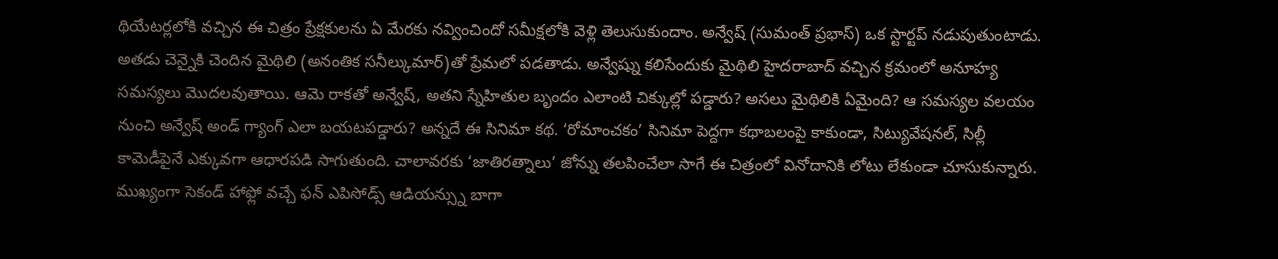థియేటర్లలోకి వచ్చిన ఈ చిత్రం ప్రేక్షకులను ఏ మేరకు నవ్వించిందో సమీక్షలోకి వెళ్లి తెలుసుకుందాం. అన్వేష్ (సుమంత్ ప్రభాస్) ఒక స్టార్టప్ నడుపుతుంటాడు. అతడు చెన్నైకి చెందిన మైథిలి (అనంతిక సనీల్కుమార్)తో ప్రేమలో పడతాడు. అన్వేష్ను కలిసేందుకు మైథిలి హైదరాబాద్ వచ్చిన క్రమంలో అనూహ్య సమస్యలు మొదలవుతాయి. ఆమె రాకతో అన్వేష్, అతని స్నేహితుల బృందం ఎలాంటి చిక్కుల్లో పడ్డారు? అసలు మైథిలికి ఏమైంది? ఆ సమస్యల వలయం నుంచి అన్వేష్ అండ్ గ్యాంగ్ ఎలా బయటపడ్డారు? అన్నదే ఈ సినిమా కథ. ‘రోమాంచకం’ సినిమా పెద్దగా కథాబలంపై కాకుండా, సిట్యువేషనల్, సిల్లీ కామెడీపైనే ఎక్కువగా ఆధారపడి సాగుతుంది. చాలావరకు ‘జాతిరత్నాలు’ జోన్ను తలపించేలా సాగే ఈ చిత్రంలో వినోదానికి లోటు లేకుండా చూసుకున్నారు. ముఖ్యంగా సెకండ్ హాఫ్లో వచ్చే ఫన్ ఎపిసోడ్స్ ఆడియన్స్ను బాగా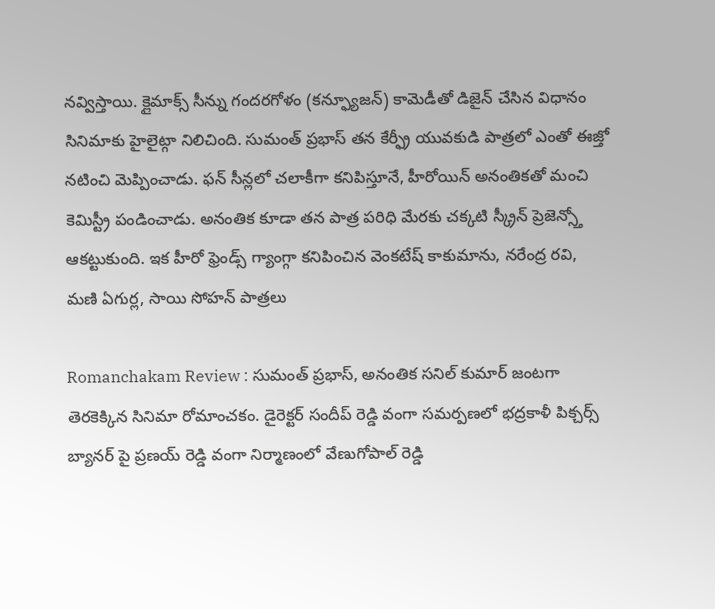నవ్విస్తాయి. క్లైమాక్స్ సీన్ను గందరగోళం (కన్ఫ్యూజన్) కామెడీతో డిజైన్ చేసిన విధానం సినిమాకు హైలైట్గా నిలిచింది. సుమంత్ ప్రభాస్ తన కేర్ఫ్రీ యువకుడి పాత్రలో ఎంతో ఈజ్తో నటించి మెప్పించాడు. ఫన్ సీన్లలో చలాకీగా కనిపిస్తూనే, హీరోయిన్ అనంతికతో మంచి కెమిస్ట్రీ పండించాడు. అనంతిక కూడా తన పాత్ర పరిధి మేరకు చక్కటి స్క్రీన్ ప్రెజెన్స్తో ఆకట్టుకుంది. ఇక హీరో ఫ్రెండ్స్ గ్యాంగ్గా కనిపించిన వెంకటేష్ కాకుమాను, నరేంద్ర రవి, మణి ఏగుర్ల, సాయి సోహన్ పాత్రలు

Romanchakam Review : సుమంత్ ప్రభాస్, అనంతిక సనిల్ కుమార్ జంటగా తెరకెక్కిన సినిమా రోమాంచకం. డైరెక్టర్ సందీప్ రెడ్డి వంగా సమర్పణలో భద్రకాళీ పిక్చర్స్ బ్యానర్ పై ప్రణయ్ రెడ్డి వంగా నిర్మాణంలో వేణుగోపాల్ రెడ్డి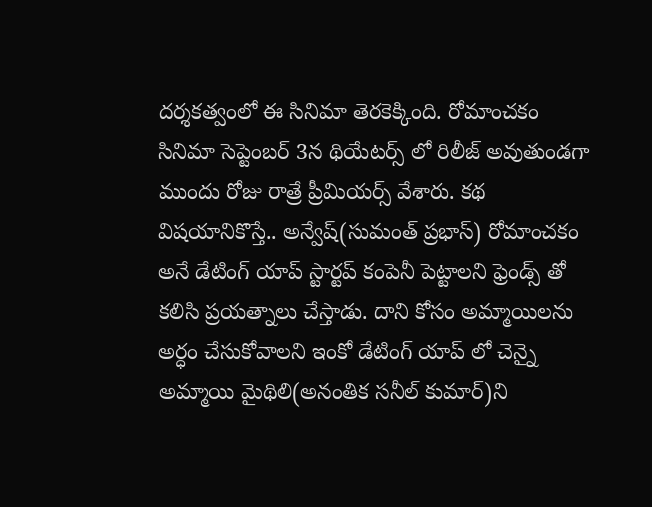దర్శకత్వంలో ఈ సినిమా తెరకెక్కింది. రోమాంచకం సినిమా సెప్టెంబర్ 3న థియేటర్స్ లో రిలీజ్ అవుతుండగా ముందు రోజు రాత్రే ప్రీమియర్స్ వేశారు. కథ విషయానికొస్తే.. అన్వేష్(సుమంత్ ప్రభాస్) రోమాంచకం అనే డేటింగ్ యాప్ స్టార్టప్ కంపెనీ పెట్టాలని ఫ్రెండ్స్ తో కలిసి ప్రయత్నాలు చేస్తాడు. దాని కోసం అమ్మాయిలను అర్ధం చేసుకోవాలని ఇంకో డేటింగ్ యాప్ లో చెన్నై అమ్మాయి మైథిలి(అనంతిక సనీల్ కుమార్)ని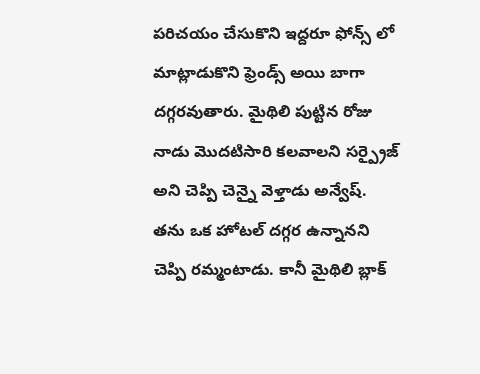పరిచయం చేసుకొని ఇద్దరూ ఫోన్స్ లో మాట్లాడుకొని ఫ్రెండ్స్ అయి బాగా దగ్గరవుతారు. మైథిలి పుట్టిన రోజు నాడు మొదటిసారి కలవాలని సర్ప్రైజ్ అని చెప్పి చెన్నై వెళ్తాడు అన్వేష్. తను ఒక హోటల్ దగ్గర ఉన్నానని చెప్పి రమ్మంటాడు. కానీ మైథిలి బ్లాక్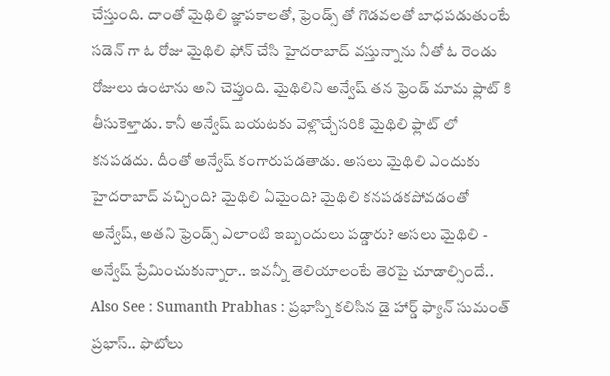చేస్తుంది. దాంతో మైథిలి జ్ఞాపకాలతో, ఫ్రెండ్స్ తో గొడవలతో బాధపడుతుంటే సడెన్ గా ఓ రోజు మైథిలి ఫోన్ చేసి హైదరాబాద్ వస్తున్నాను నీతో ఓ రెండు రోజులు ఉంటాను అని చెప్తుంది. మైథిలిని అన్వేష్ తన ఫ్రెండ్ మామ ఫ్లాట్ కి తీసుకెళ్తాడు. కానీ అన్వేష్ బయటకు వెళ్లొచ్చేసరికి మైథిలి ఫ్లాట్ లో కనపడదు. దీంతో అన్వేష్ కంగారుపడతాడు. అసలు మైథిలి ఎందుకు హైదరాబాద్ వచ్చింది? మైథిలి ఏమైంది? మైథిలి కనపడకపోవడంతో అన్వేష్, అతని ఫ్రెండ్స్ ఎలాంటి ఇబ్బందులు పడ్డారు? అసలు మైథిలి - అన్వేష్ ప్రేమించుకున్నారా.. ఇవన్నీ తెలియాలంటే తెరపై చూడాల్సిందే.. Also See : Sumanth Prabhas : ప్రభాస్ని కలిసిన డై హార్డ్ ఫ్యాన్ సుమంత్ ప్రభాస్.. ఫొటోలు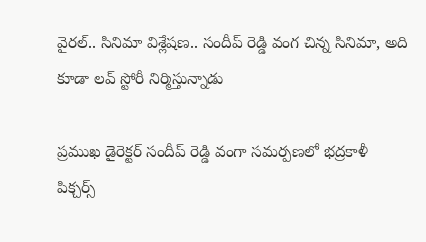వైరల్.. సినిమా విశ్లేషణ.. సందీప్ రెడ్డి వంగ చిన్న సినిమా, అది కూడా లవ్ స్టోరీ నిర్మిస్తున్నాడు

ప్రముఖ డైరెక్టర్ సందీప్ రెడ్డి వంగా సమర్పణలో భద్రకాళీ పిక్చర్స్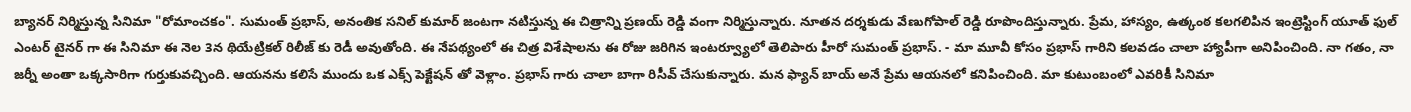బ్యానర్ నిర్మిస్తున్న సినిమా "రోమాంచకం". సుమంత్ ప్రభాస్, అనంతిక సనిల్ కుమార్ జంటగా నటిస్తున్న ఈ చిత్రాన్ని ప్రణయ్ రెడ్డి వంగా నిర్మిస్తున్నారు. నూతన దర్శకుడు వేణుగోపాల్ రెడ్డి రూపొందిస్తున్నారు. ప్రేమ, హాస్యం, ఉత్కంఠ కలగలిపిన ఇంట్రెస్టింగ్ యూత్ ఫుల్ ఎంటర్ టైనర్ గా ఈ సినిమా ఈ నెల 3న థియేట్రికల్ రిలీజ్ కు రెడీ అవుతోంది. ఈ నేపథ్యంలో ఈ చిత్ర విశేషాలను ఈ రోజు జరిగిన ఇంటర్వ్యూలో తెలిపారు హీరో సుమంత్ ప్రభాస్. - మా మూవీ కోసం ప్రభాస్ గారిని కలవడం చాలా హ్యాపీగా అనిపించింది. నా గతం, నా జర్నీ అంతా ఒక్కసారిగా గుర్తుకువచ్చింది. ఆయనను కలిసే ముందు ఒక ఎక్స్ పెక్టేషన్ తో వెళ్లాం. ప్రభాస్ గారు చాలా బాగా రిసీవ్ చేసుకున్నారు. మన ఫ్యాన్ బాయ్ అనే ప్రేమ ఆయనలో కనిపించింది. మా కుటుంబంలో ఎవరికీ సినిమా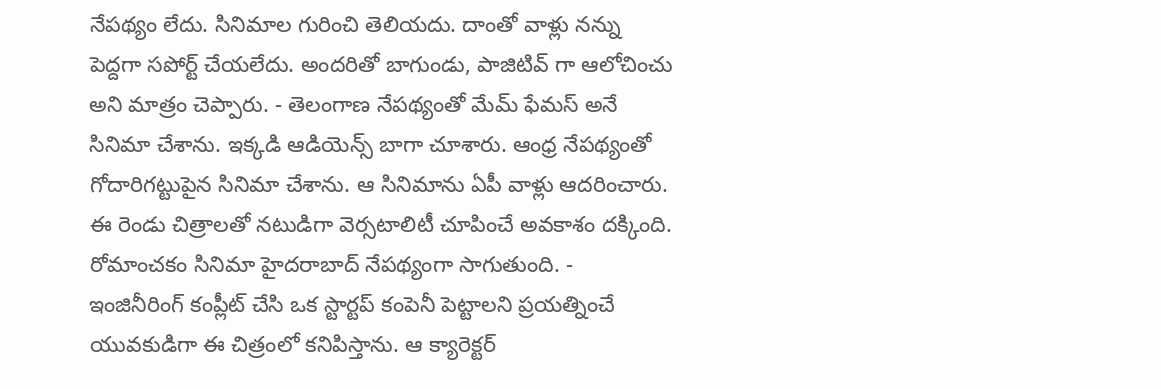నేపథ్యం లేదు. సినిమాల గురించి తెలియదు. దాంతో వాళ్లు నన్ను పెద్దగా సపోర్ట్ చేయలేదు. అందరితో బాగుండు, పాజిటివ్ గా ఆలోచించు అని మాత్రం చెప్పారు. - తెలంగాణ నేపథ్యంతో మేమ్ ఫేమస్ అనే సినిమా చేశాను. ఇక్కడి ఆడియెన్స్ బాగా చూశారు. ఆంధ్ర నేపథ్యంతో గోదారిగట్టుపైన సినిమా చేశాను. ఆ సినిమాను ఏపీ వాళ్లు ఆదరించారు. ఈ రెండు చిత్రాలతో నటుడిగా వెర్సటాలిటీ చూపించే అవకాశం దక్కింది. రోమాంచకం సినిమా హైదరాబాద్ నేపథ్యంగా సాగుతుంది. - ఇంజినీరింగ్ కంప్లీట్ చేసి ఒక స్టార్టప్ కంపెనీ పెట్టాలని ప్రయత్నించే యువకుడిగా ఈ చిత్రంలో కనిపిస్తాను. ఆ క్యారెక్టర్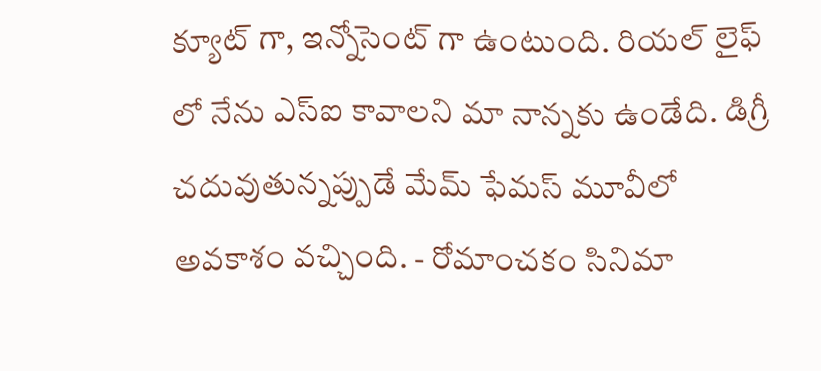క్యూట్ గా, ఇన్నోసెంట్ గా ఉంటుంది. రియల్ లైఫ్ లో నేను ఎస్ఐ కావాలని మా నాన్నకు ఉండేది. డిగ్రీ చదువుతున్నప్పుడే మేమ్ ఫేమస్ మూవీలో అవకాశం వచ్చింది. - రోమాంచకం సినిమా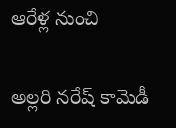ఆరేళ్ల నుంచి

అల్లరి నరేష్ కామెడీ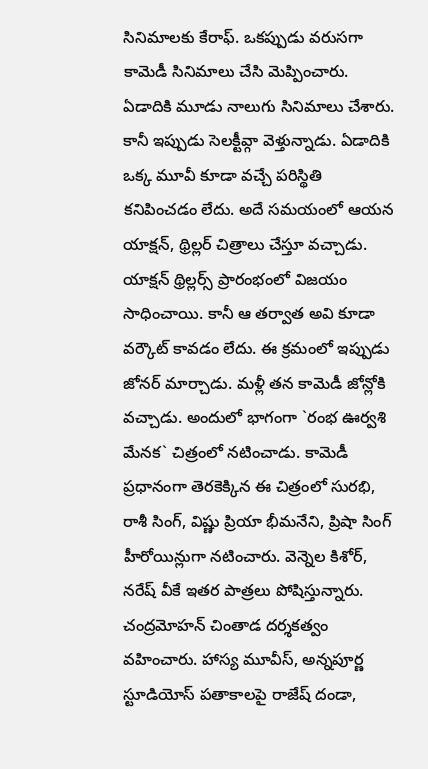సినిమాలకు కేరాఫ్. ఒకప్పుడు వరుసగా కామెడీ సినిమాలు చేసి మెప్పించారు. ఏడాదికి మూడు నాలుగు సినిమాలు చేశారు. కానీ ఇప్పుడు సెలక్టీవ్గా వెళ్తున్నాడు. ఏడాదికి ఒక్క మూవీ కూడా వచ్చే పరిస్థితి కనిపించడం లేదు. అదే సమయంలో ఆయన యాక్షన్, థ్రిల్లర్ చిత్రాలు చేస్తూ వచ్చాడు. యాక్షన్ థ్రిల్లర్స్ ప్రారంభంలో విజయం సాధించాయి. కానీ ఆ తర్వాత అవి కూడా వర్కౌట్ కావడం లేదు. ఈ క్రమంలో ఇప్పుడు జోనర్ మార్చాడు. మళ్లీ తన కామెడీ జోన్లోకి వచ్చాడు. అందులో భాగంగా `రంభ ఊర్వశి మేనక` చిత్రంలో నటించాడు. కామెడీ ప్రధానంగా తెరకెక్కిన ఈ చిత్రంలో సురభి, రాశీ సింగ్, విష్ణు ప్రియా భీమనేని, ప్రిషా సింగ్ హీరోయిన్లుగా నటించారు. వెన్నెల కిశోర్, నరేష్ వీకే ఇతర పాత్రలు పోషిస్తున్నారు. చంద్రమోహన్ చింతాడ దర్శకత్వం వహించారు. హాస్య మూవీస్, అన్నపూర్ణ స్టూడియోస్ పతాకాలపై రాజేష్ దండా,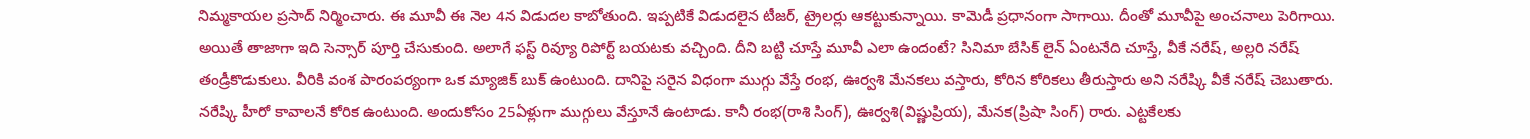నిమ్మకాయల ప్రసాద్ నిర్మించారు. ఈ మూవీ ఈ నెల 4న విడుదల కాబోతుంది. ఇప్పటికే విడుదలైన టీజర్, ట్రైలర్లు ఆకట్టుకున్నాయి. కామెడీ ప్రధానంగా సాగాయి. దీంతో మూవీపై అంచనాలు పెరిగాయి. అయితే తాజాగా ఇది సెన్సార్ పూర్తి చేసుకుంది. అలాగే ఫస్ట్ రివ్యూ రిపోర్ట్ బయటకు వచ్చింది. దీని బట్టి చూస్తే మూవీ ఎలా ఉందంటే? సినిమా బేసిక్ లైన్ ఏంటనేది చూస్తే, వీకే నరేష్, అల్లరి నరేష్ తండ్రీకొడుకులు. వీరికి వంశ పారంపర్యంగా ఒక మ్యాజిక్ బుక్ ఉంటుంది. దానిపై సరైన విధంగా ముగ్గు వేస్తే రంభ, ఊర్వశి మేనకలు వస్తారు, కోరిన కోరికలు తీరుస్తారు అని నరేష్కి వీకే నరేష్ చెబుతారు. నరేష్కి హీరో కావాలనే కోరిక ఉంటుంది. అందుకోసం 25ఏళ్లుగా ముగ్గులు వేస్తూనే ఉంటాడు. కానీ రంభ(రాశి సింగ్), ఊర్వశి(విష్ణుప్రియ), మేనక(ప్రిషా సింగ్) రారు. ఎట్టకేలకు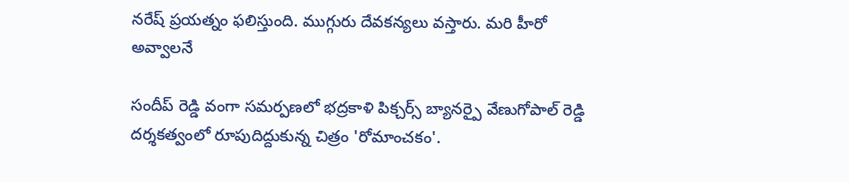నరేష్ ప్రయత్నం ఫలిస్తుంది. ముగ్గురు దేవకన్యలు వస్తారు. మరి హీరో అవ్వాలనే

సందీప్ రెడ్డి వంగా సమర్పణలో భద్రకాళి పిక్చర్స్ బ్యానర్పై వేణుగోపాల్ రెడ్డి దర్శకత్వంలో రూపుదిద్దుకున్న చిత్రం 'రోమాంచకం'.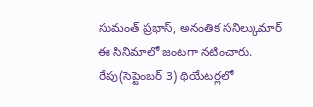సుమంత్ ప్రభాస్, అనంతిక సనిల్కుమార్ ఈ సినిమాలో జంటగా నటించారు. రేపు(సెప్టెంబర్ 3) థియేటర్లలో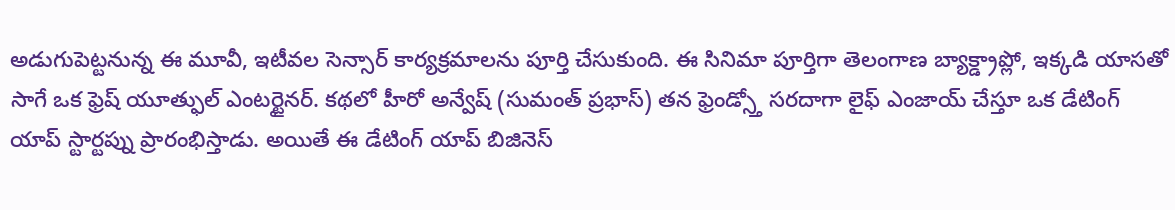అడుగుపెట్టనున్న ఈ మూవీ, ఇటీవల సెన్సార్ కార్యక్రమాలను పూర్తి చేసుకుంది. ఈ సినిమా పూర్తిగా తెలంగాణ బ్యాక్డ్రాప్లో, ఇక్కడి యాసతో సాగే ఒక ఫ్రెష్ యూత్ఫుల్ ఎంటర్టైనర్. కథలో హీరో అన్వేష్ (సుమంత్ ప్రభాస్) తన ఫ్రెండ్స్తో సరదాగా లైఫ్ ఎంజాయ్ చేస్తూ ఒక డేటింగ్ యాప్ స్టార్టప్ను ప్రారంభిస్తాడు. అయితే ఈ డేటింగ్ యాప్ బిజినెస్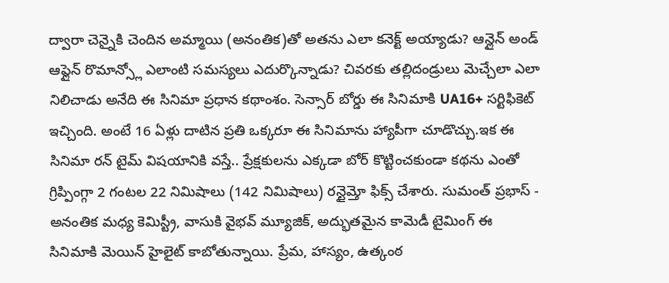ద్వారా చెన్నైకి చెందిన అమ్మాయి (అనంతిక)తో అతను ఎలా కనెక్ట్ అయ్యాడు? ఆన్లైన్ అండ్ ఆఫ్లైన్ రొమాన్స్లో ఎలాంటి సమస్యలు ఎదుర్కొన్నాడు? చివరకు తల్లిదండ్రులు మెచ్చేలా ఎలా నిలిచాడు అనేది ఈ సినిమా ప్రధాన కథాంశం. సెన్సార్ బోర్డు ఈ సినిమాకి UA16+ సర్టిఫికెట్ ఇచ్చింది. అంటే 16 ఏళ్లు దాటిన ప్రతి ఒక్కరూ ఈ సినిమాను హ్యాపీగా చూడొచ్చు.ఇక ఈ సినిమా రన్ టైమ్ విషయానికి వస్తే.. ప్రేక్షకులను ఎక్కడా బోర్ కొట్టించకుండా కథను ఎంతో గ్రిప్పింగ్గా 2 గంటల 22 నిమిషాలు (142 నిమిషాలు) రన్టైమ్తో ఫిక్స్ చేశారు. సుమంత్ ప్రభాస్ - అనంతిక మధ్య కెమిస్ట్రీ, వాసుకి వైభవ్ మ్యూజిక్, అద్భుతమైన కామెడీ టైమింగ్ ఈ సినిమాకి మెయిన్ హైలైట్ కాబోతున్నాయి. ప్రేమ, హాస్యం, ఉత్కంఠ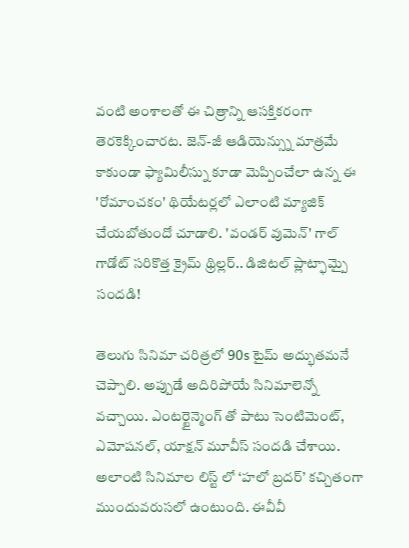వంటి అంశాలతో ఈ చిత్రాన్ని ఆసక్తికరంగా తెరకెక్కించారట. జెన్-జీ ఆడియెన్స్ను మాత్రమే కాకుండా ఫ్యామిలీస్ను కూడా మెప్పించేలా ఉన్న ఈ 'రోమాంచకం' థియేటర్లలో ఎలాంటి మ్యాజిక్ చేయబోతుందో చూడాలి. 'వండర్ వుమెన్' గాల్ గాడోట్ సరికొత్త క్రైమ్ థ్రిల్లర్.. డిజిటల్ ప్లాట్ఫామ్పై సందడి!

తెలుగు సినిమా చరిత్రలో 90s టైమ్ అద్భుతమనే చెప్పాలి. అప్పుడే అదిరిపోయే సినిమాలెన్నో వచ్చాయి. ఎంటర్టైన్మెంగ్ తో పాటు సెంటిమెంట్, ఎమోషనల్, యాక్షన్ మూవీస్ సందడి చేశాయి. అలాంటి సినిమాల లిస్ట్ లో ‘హలో బ్రదర్’ కచ్చితంగా ముందువరుసలో ఉంటుంది. ఈవీవీ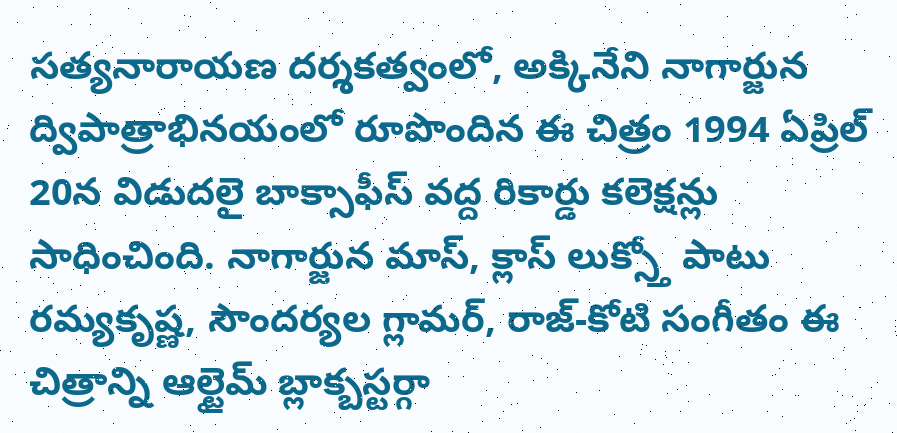సత్యనారాయణ దర్శకత్వంలో, అక్కినేని నాగార్జున ద్విపాత్రాభినయంలో రూపొందిన ఈ చిత్రం 1994 ఏప్రిల్ 20న విడుదలై బాక్సాఫీస్ వద్ద రికార్డు కలెక్షన్లు సాధించింది. నాగార్జున మాస్, క్లాస్ లుక్స్తో పాటు రమ్యకృష్ణ, సౌందర్యల గ్లామర్, రాజ్-కోటి సంగీతం ఈ చిత్రాన్ని ఆల్టైమ్ బ్లాక్బస్టర్గా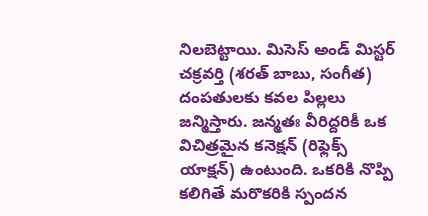నిలబెట్టాయి. మిసెస్ అండ్ మిస్టర్ చక్రవర్తి (శరత్ బాబు, సంగీత) దంపతులకు కవల పిల్లలు జన్మిస్తారు. జన్మతః వీరిద్దరికీ ఒక విచిత్రమైన కనెక్షన్ (రిఫ్లెక్స్ యాక్షన్) ఉంటుంది. ఒకరికి నొప్పి కలిగితే మరొకరికి స్పందన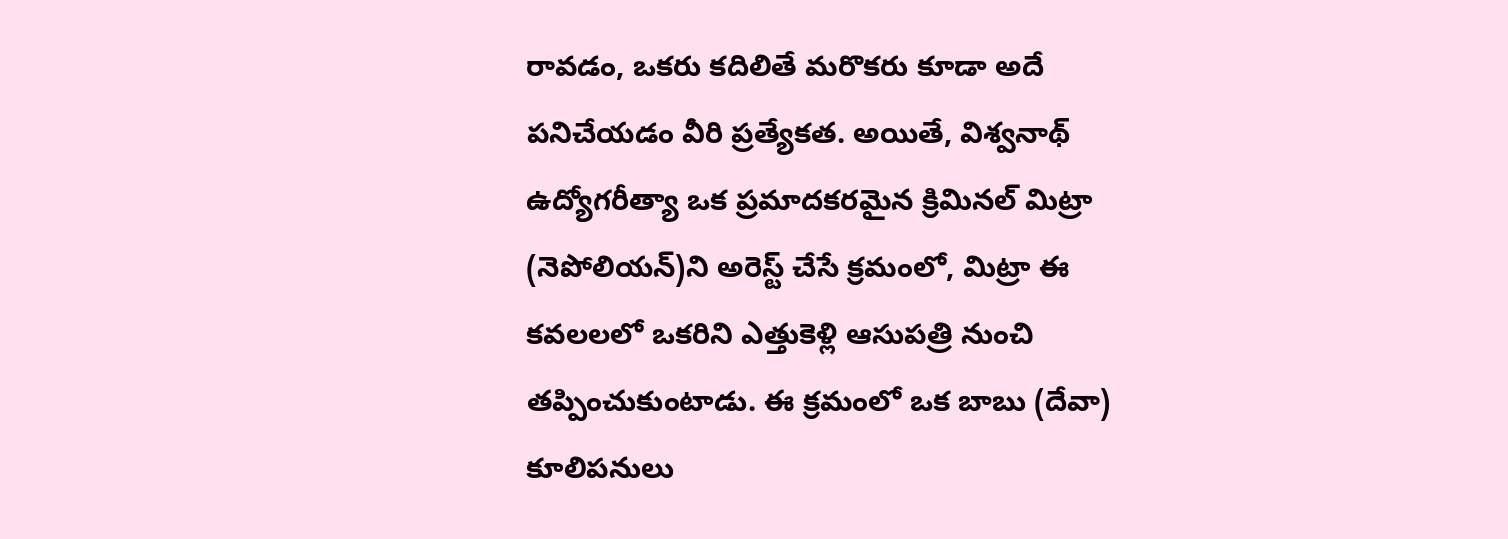రావడం, ఒకరు కదిలితే మరొకరు కూడా అదే పనిచేయడం వీరి ప్రత్యేకత. అయితే, విశ్వనాథ్ ఉద్యోగరీత్యా ఒక ప్రమాదకరమైన క్రిమినల్ మిట్రా (నెపోలియన్)ని అరెస్ట్ చేసే క్రమంలో, మిట్రా ఈ కవలలలో ఒకరిని ఎత్తుకెళ్లి ఆసుపత్రి నుంచి తప్పించుకుంటాడు. ఈ క్రమంలో ఒక బాబు (దేవా) కూలిపనులు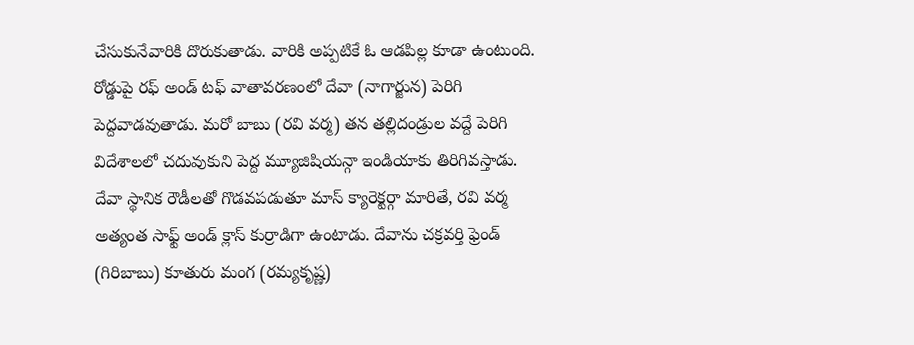చేసుకునేవారికి దొరుకుతాడు. వారికి అప్పటికే ఓ ఆడపిల్ల కూడా ఉంటుంది. రోడ్డుపై రఫ్ అండ్ టఫ్ వాతావరణంలో దేవా (నాగార్జున) పెరిగి పెద్దవాడవుతాడు. మరో బాబు (రవి వర్మ) తన తల్లిదండ్రుల వద్దే పెరిగి విదేశాలలో చదువుకుని పెద్ద మ్యూజిషియన్గా ఇండియాకు తిరిగివస్తాడు. దేవా స్థానిక రౌడీలతో గొడవపడుతూ మాస్ క్యారెక్టర్గా మారితే, రవి వర్మ అత్యంత సాఫ్ట్ అండ్ క్లాస్ కుర్రాడిగా ఉంటాడు. దేవాను చక్రవర్తి ఫ్రెండ్ (గిరిబాబు) కూతురు మంగ (రమ్యకృష్ణ)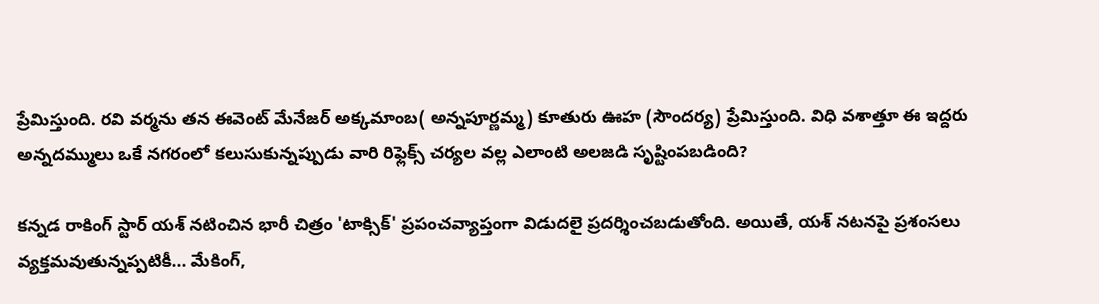ప్రేమిస్తుంది. రవి వర్మను తన ఈవెంట్ మేనేజర్ అక్కమాంబ( అన్నపూర్ణమ్మ) కూతురు ఊహ (సౌందర్య) ప్రేమిస్తుంది. విధి వశాత్తూ ఈ ఇద్దరు అన్నదమ్ములు ఒకే నగరంలో కలుసుకున్నప్పుడు వారి రిఫ్లెక్స్ చర్యల వల్ల ఎలాంటి అలజడి సృష్టింపబడింది?

కన్నడ రాకింగ్ స్టార్ యశ్ నటించిన భారీ చిత్రం 'టాక్సిక్' ప్రపంచవ్యాప్తంగా విడుదలై ప్రదర్శించబడుతోంది. అయితే, యశ్ నటనపై ప్రశంసలు వ్యక్తమవుతున్నప్పటికీ... మేకింగ్,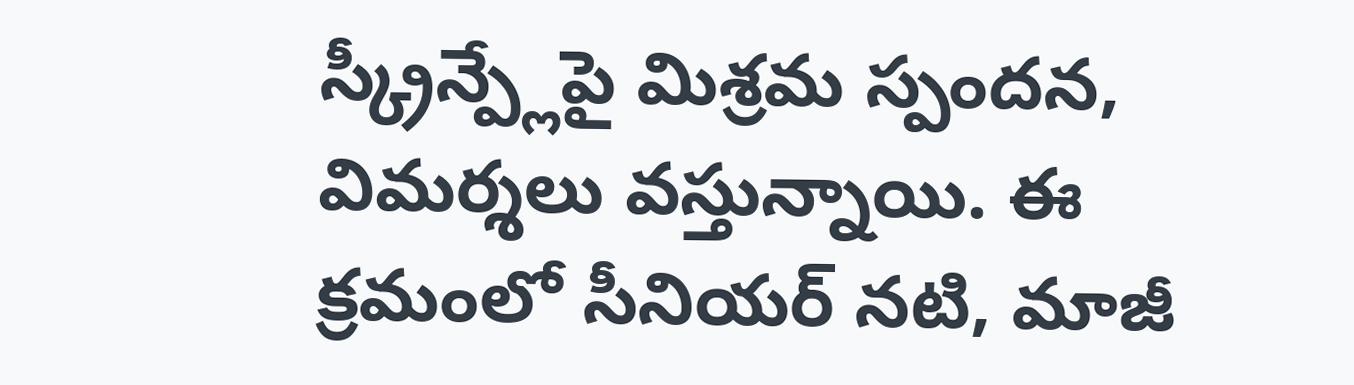స్క్రీన్ప్లేపై మిశ్రమ స్పందన, విమర్శలు వస్తున్నాయి. ఈ క్రమంలో సీనియర్ నటి, మాజీ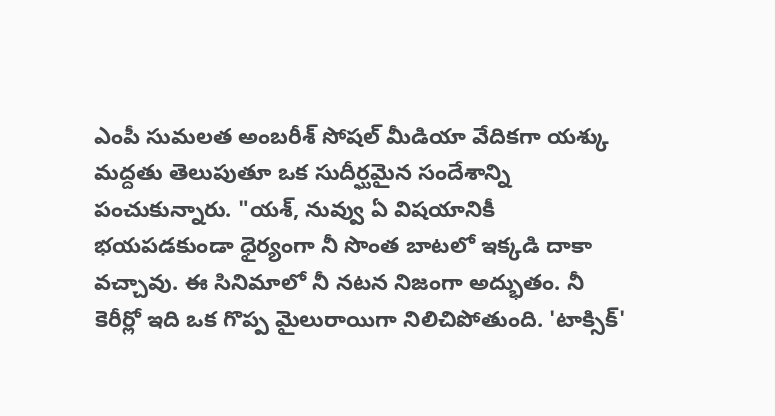ఎంపీ సుమలత అంబరీశ్ సోషల్ మీడియా వేదికగా యశ్కు మద్దతు తెలుపుతూ ఒక సుదీర్ఘమైన సందేశాన్ని పంచుకున్నారు. "యశ్, నువ్వు ఏ విషయానికీ భయపడకుండా ధైర్యంగా నీ సొంత బాటలో ఇక్కడి దాకా వచ్చావు. ఈ సినిమాలో నీ నటన నిజంగా అద్భుతం. నీ కెరీర్లో ఇది ఒక గొప్ప మైలురాయిగా నిలిచిపోతుంది. 'టాక్సిక్'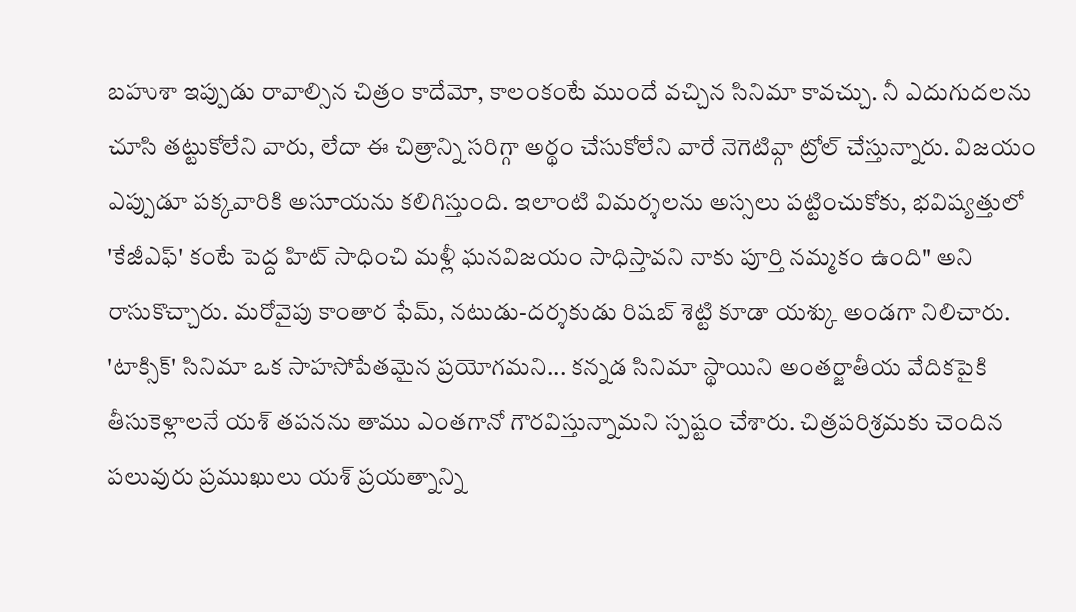బహుశా ఇప్పుడు రావాల్సిన చిత్రం కాదేమో, కాలంకంటే ముందే వచ్చిన సినిమా కావచ్చు. నీ ఎదుగుదలను చూసి తట్టుకోలేని వారు, లేదా ఈ చిత్రాన్ని సరిగ్గా అర్థం చేసుకోలేని వారే నెగెటివ్గా ట్రోల్ చేస్తున్నారు. విజయం ఎప్పుడూ పక్కవారికి అసూయను కలిగిస్తుంది. ఇలాంటి విమర్శలను అస్సలు పట్టించుకోకు, భవిష్యత్తులో 'కేజీఎఫ్' కంటే పెద్ద హిట్ సాధించి మళ్లీ ఘనవిజయం సాధిస్తావని నాకు పూర్తి నమ్మకం ఉంది" అని రాసుకొచ్చారు. మరోవైపు కాంతార ఫేమ్, నటుడు-దర్శకుడు రిషబ్ శెట్టి కూడా యశ్కు అండగా నిలిచారు. 'టాక్సిక్' సినిమా ఒక సాహసోపేతమైన ప్రయోగమని... కన్నడ సినిమా స్థాయిని అంతర్జాతీయ వేదికపైకి తీసుకెళ్లాలనే యశ్ తపనను తాము ఎంతగానో గౌరవిస్తున్నామని స్పష్టం చేశారు. చిత్రపరిశ్రమకు చెందిన పలువురు ప్రముఖులు యశ్ ప్రయత్నాన్ని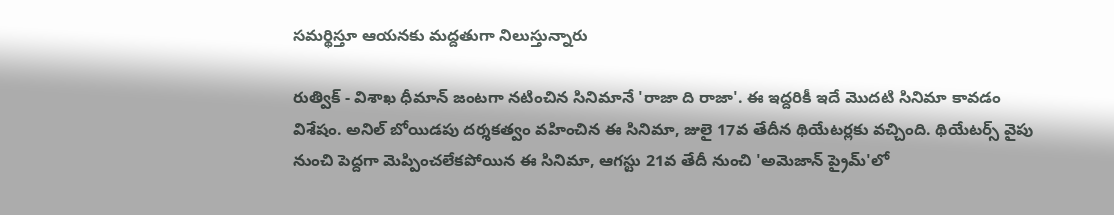సమర్థిస్తూ ఆయనకు మద్దతుగా నిలుస్తున్నారు

రుత్విక్ - విశాఖ ధీమాన్ జంటగా నటించిన సినిమానే 'రాజా ది రాజా'. ఈ ఇద్దరికీ ఇదే మొదటి సినిమా కావడం విశేషం. అనిల్ బోయిడపు దర్శకత్వం వహించిన ఈ సినిమా, జులై 17వ తేదీన థియేటర్లకు వచ్చింది. థియేటర్స్ వైపు నుంచి పెద్దగా మెప్పించలేకపోయిన ఈ సినిమా, ఆగస్టు 21వ తేదీ నుంచి 'అమెజాన్ ప్రైమ్'లో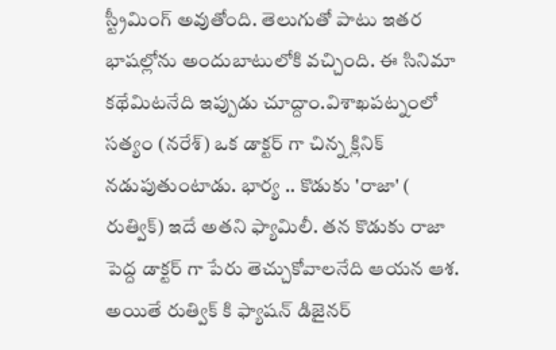స్ట్రీమింగ్ అవుతోంది. తెలుగుతో పాటు ఇతర భాషల్లోను అందుబాటులోకి వచ్చింది. ఈ సినిమా కథేమిటనేది ఇప్పుడు చూద్దాం.విశాఖపట్నంలో సత్యం (నరేశ్) ఒక డాక్టర్ గా చిన్న క్లినిక్ నడుపుతుంటాడు. భార్య .. కొడుకు 'రాజా' ( రుత్విక్) ఇదే అతని ఫ్యామిలీ. తన కొడుకు రాజా పెద్ద డాక్టర్ గా పేరు తెచ్చుకోవాలనేది ఆయన ఆశ. అయితే రుత్విక్ కి ఫ్యాషన్ డిజైనర్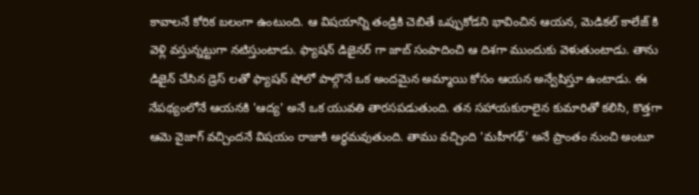కావాలనే కోరిక బలంగా ఉంటుంది. ఆ విషయాన్ని తండ్రికి చెబితే ఒప్పుకోడని భావించిన ఆయన, మెడికల్ కాలేజ్ కి వెళ్లి వస్తున్నట్టుగా నటిస్తుంటాడు. ఫ్యాషన్ డిజైనర్ గా జాబ్ సంపాదించి ఆ దిశగా ముందుకు వెళుతుంటాడు. తాను డిజైన్ చేసిన డ్రెస్ లతో ఫ్యాషన్ షోలో పాల్గొనే ఒక అందమైన అమ్మాయి కోసం ఆయన అన్వేషిస్తూ ఉంటాడు. ఈ నేపథ్యంలోనే ఆయనకి 'ఆద్య' అనే ఒక యువతి తారసపడుతుంది. తన సహాయకురాలైన కుమారితో కలిసి, కొత్తగా ఆమె వైజాగ్ వచ్చిందనే విషయం రాజాకి అర్థమవుతుంది. తాము వచ్చింది 'మహీగఢ్' అనే ప్రాంతం నుంచి అంటూ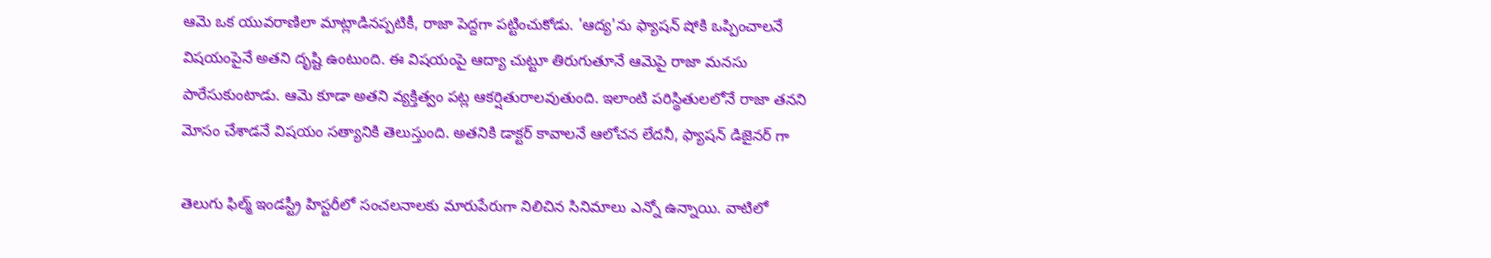ఆమె ఒక యువరాణిలా మాట్లాడినప్పటికీ, రాజా పెద్దగా పట్టించుకోడు. 'ఆద్య'ను ఫ్యాషన్ షోకి ఒప్పించాలనే విషయంపైనే అతని దృష్టి ఉంటుంది. ఈ విషయంపై ఆద్యా చుట్టూ తిరుగుతూనే ఆమెపై రాజా మనసు పారేసుకుంటాడు. ఆమె కూడా అతని వ్యక్తిత్వం పట్ల ఆకర్షితురాలవుతుంది. ఇలాంటి పరిస్థితులలోనే రాజా తనని మోసం చేశాడనే విషయం సత్యానికి తెలుస్తుంది. అతనికి డాక్టర్ కావాలనే ఆలోచన లేదనీ, ఫ్యాషన్ డిజైనర్ గా

తెలుగు ఫిల్మ్ ఇండస్ట్రీ హిస్టరీలో సంచలనాలకు మారుపేరుగా నిలిచిన సినిమాలు ఎన్నో ఉన్నాయి. వాటిలో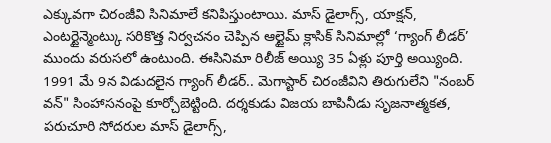ఎక్కువగా చిరంజీవి సినిమాలే కనిపిస్తుంటాయి. మాస్ డైలాగ్స్, యాక్షన్, ఎంటర్టైన్మెంట్కు సరికొత్త నిర్వచనం చెప్పిన ఆల్టైమ్ క్లాసిక్ సినిమాల్లో ‘గ్యాంగ్ లీడర్’ ముందు వరుసలో ఉంటుంది. ఈసినిమా రిలీజ్ అయ్యి 35 ఏళ్లు పూర్తి అయ్యింది. 1991 మే 9న విడుదలైన గ్యాంగ్ లీడర్.. మెగాస్టార్ చిరంజీవిని తిరుగులేని "నంబర్ వన్" సింహాసనంపై కూర్చోబెట్టింది. దర్శకుడు విజయ బాపినీడు సృజనాత్మకత, పరుచూరి సోదరుల మాస్ డైలాగ్స్,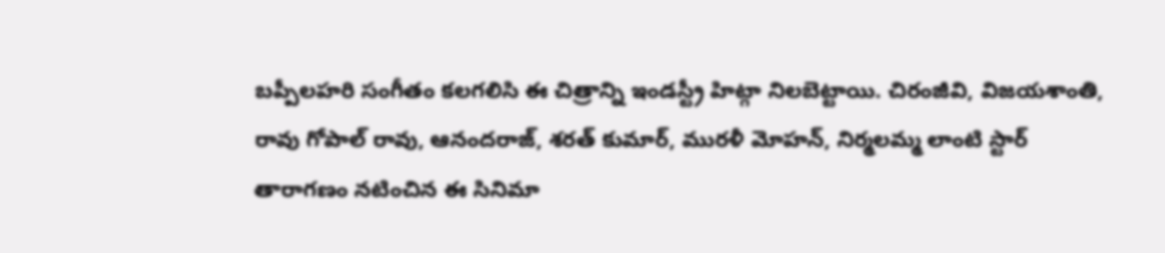బప్పీలహరి సంగీతం కలగలిసి ఈ చిత్రాన్ని ఇండస్ట్రీ హిట్గా నిలబెట్టాయి. చిరంజీవి, విజయశాంతి, రావు గోపాల్ రావు, ఆనందరాజ్, శరత్ కుమార్, మురళీ మోహన్, నిర్మలమ్మ లాంటి స్టార్ తారాగణం నటించిన ఈ సినిమా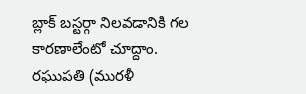బ్లాక్ బస్టర్గా నిలవడానికి గల కారణాలేంటో చూద్దాం. రఘుపతి (మురళీ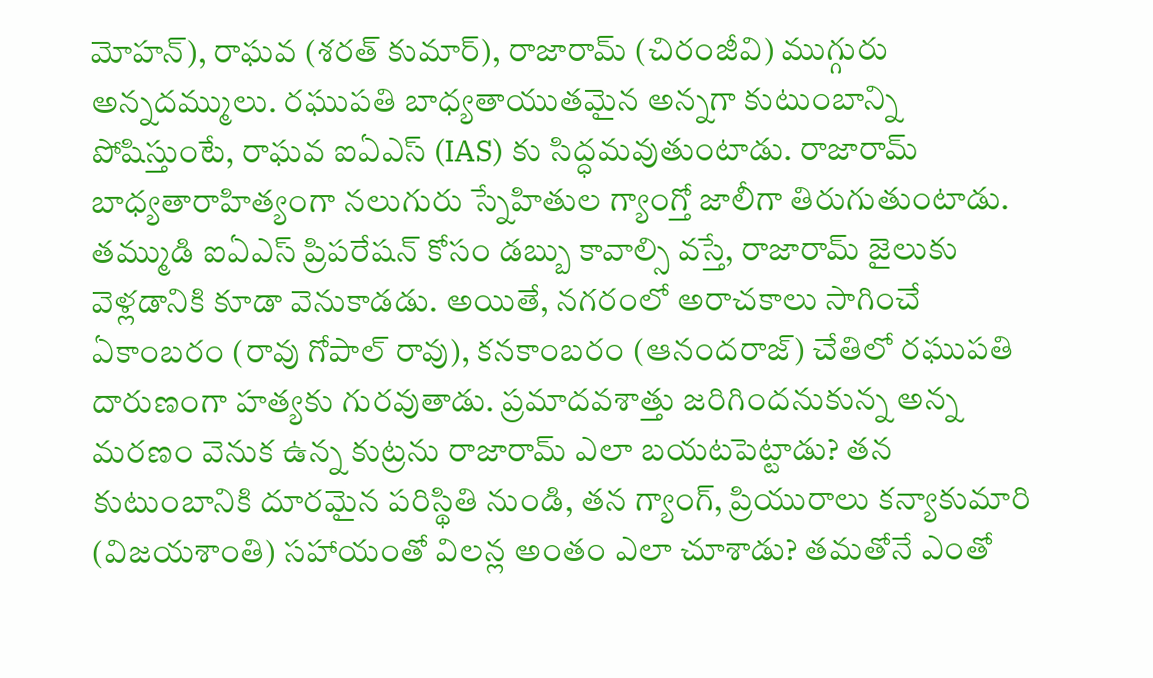మోహన్), రాఘవ (శరత్ కుమార్), రాజారామ్ (చిరంజీవి) ముగ్గురు అన్నదమ్ములు. రఘుపతి బాధ్యతాయుతమైన అన్నగా కుటుంబాన్ని పోషిస్తుంటే, రాఘవ ఐఏఎస్ (IAS) కు సిద్ధమవుతుంటాడు. రాజారామ్ బాధ్యతారాహిత్యంగా నలుగురు స్నేహితుల గ్యాంగ్తో జాలీగా తిరుగుతుంటాడు. తమ్ముడి ఐఏఎస్ ప్రిపరేషన్ కోసం డబ్బు కావాల్సి వస్తే, రాజారామ్ జైలుకు వెళ్లడానికి కూడా వెనుకాడడు. అయితే, నగరంలో అరాచకాలు సాగించే ఏకాంబరం (రావు గోపాల్ రావు), కనకాంబరం (ఆనందరాజ్) చేతిలో రఘుపతి దారుణంగా హత్యకు గురవుతాడు. ప్రమాదవశాత్తు జరిగిందనుకున్న అన్న మరణం వెనుక ఉన్న కుట్రను రాజారామ్ ఎలా బయటపెట్టాడు? తన కుటుంబానికి దూరమైన పరిస్థితి నుండి, తన గ్యాంగ్, ప్రియురాలు కన్యాకుమారి (విజయశాంతి) సహాయంతో విలన్ల అంతం ఎలా చూశాడు? తమతోనే ఎంతో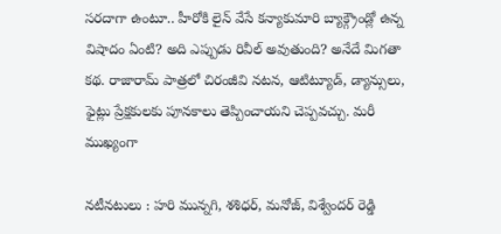సరదాగా ఉంటూ.. హీరోకి లైన్ వేసే కన్యాకుమారి బ్యాక్గ్రౌండ్లో ఉన్న విషాదం ఏంటి? అది ఎప్పుడు రివీల్ అవుతుంది? అనేదే మిగతా కథ. రాజారామ్ పాత్రలో చిరంజీవి నటన, ఆటిట్యూడ్, డ్యాన్సులు, ఫైట్లు ప్రేక్షకులకు పూనకాలు తెప్పించాయని చెప్పవచ్చు. మరీ ముఖ్యంగా

నటీనటులు : హరి మున్నగి, శశిధర్, మనోజ్, విశ్వేందర్ రెడ్డి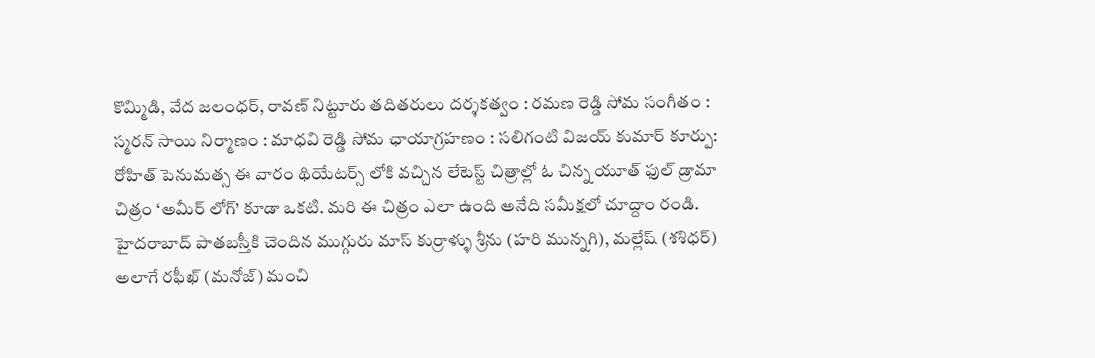కొమ్మిడి, వేద జలంధర్, రావణ్ నిట్టూరు తదితరులు దర్శకత్వం : రమణ రెడ్డి సోమ సంగీతం : స్మరన్ సాయి నిర్మాణం : మాధవి రెడ్డి సోమ ఛాయాగ్రహణం : సలిగంటి విజయ్ కుమార్ కూర్పు: రోహిత్ పెనుమత్స ఈ వారం థియేటర్స్ లోకి వచ్చిన లేటెస్ట్ చిత్రాల్లో ఓ చిన్న యూత్ ఫుల్ డ్రామా చిత్రం ‘అమీర్ లోగ్’ కూడా ఒకటి. మరి ఈ చిత్రం ఎలా ఉంది అనేది సమీక్షలో చూద్దాం రండి. హైదరాబాద్ పాతబస్తీకి చెందిన ముగ్గురు మాస్ కుర్రాళ్ళు శ్రీను (హరి మున్నగి), మల్లేష్ (శశిధర్) అలాగే రఫీఖ్ (మనోజ్) మంచి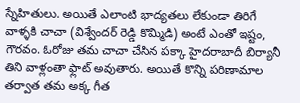స్నేహితులు. అయితే ఎలాంటి భాద్యతలు లేకుండా తిరిగే వాళ్ళకి చాచా (విశ్వేందర్ రెడ్డి కొమ్మిడి) అంటే ఎంతో ఇష్టం, గౌరవం. ఓరోజు తమ చాచా చేసిన పక్కా హైదరాబాదీ బిర్యానీ తిని వాళ్లంతా ఫ్లాట్ అవుతారు. అయితే కొన్ని పరిణామాల తర్వాత తమ అక్క గీత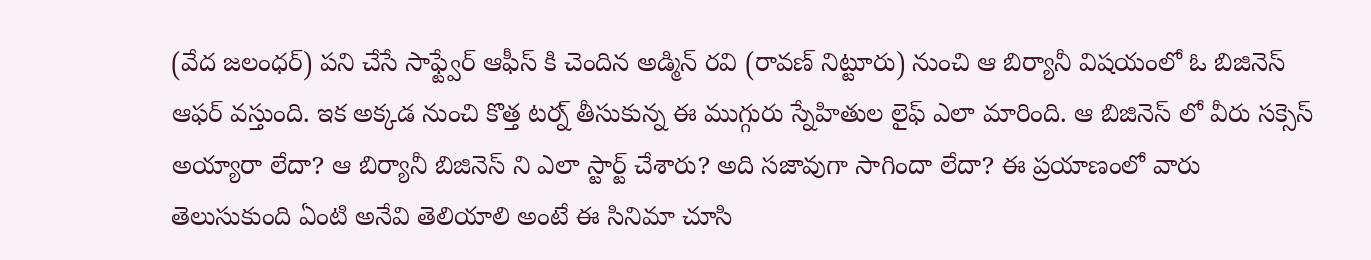(వేద జలంధర్) పని చేసే సాఫ్ట్వేర్ ఆఫీస్ కి చెందిన అడ్మిన్ రవి (రావణ్ నిట్టూరు) నుంచి ఆ బిర్యానీ విషయంలో ఓ బిజినెస్ ఆఫర్ వస్తుంది. ఇక అక్కడ నుంచి కొత్త టర్న్ తీసుకున్న ఈ ముగ్గురు స్నేహితుల లైఫ్ ఎలా మారింది. ఆ బిజినెస్ లో వీరు సక్సెస్ అయ్యారా లేదా? ఆ బిర్యానీ బిజినెస్ ని ఎలా స్టార్ట్ చేశారు? అది సజావుగా సాగిందా లేదా? ఈ ప్రయాణంలో వారు తెలుసుకుంది ఏంటి అనేవి తెలియాలి అంటే ఈ సినిమా చూసి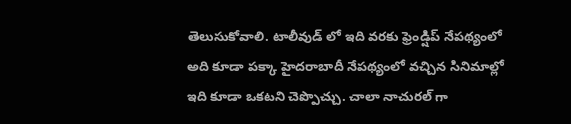తెలుసుకోవాలి. టాలీవుడ్ లో ఇది వరకు ఫ్రెండ్షిప్ నేపథ్యంలో అది కూడా పక్కా హైదరాబాదీ నేపథ్యంలో వచ్చిన సినిమాల్లో ఇది కూడా ఒకటని చెప్పొచ్చు. చాలా నాచురల్ గా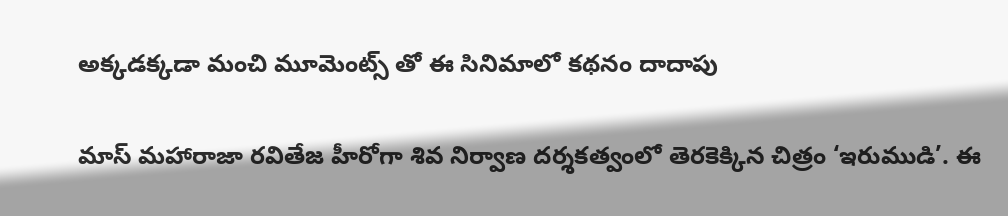అక్కడక్కడా మంచి మూమెంట్స్ తో ఈ సినిమాలో కథనం దాదాపు

మాస్ మహారాజా రవితేజ హీరోగా శివ నిర్వాణ దర్శకత్వంలో తెరకెక్కిన చిత్రం ‘ఇరుముడి’. ఈ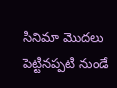సినిమా మొదలు పెట్టినప్పటి నుండే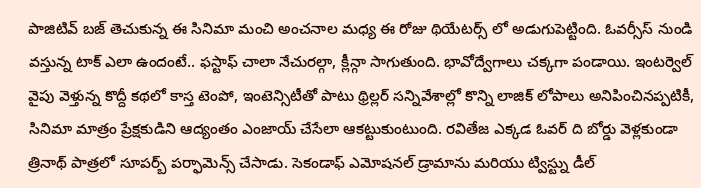పాజిటివ్ బజ్ తెచుకున్న ఈ సినిమా మంచి అంచనాల మధ్య ఈ రోజు థియేటర్స్ లో అడుగుపెట్టింది. ఓవర్సీస్ నుండి వస్తున్న టాక్ ఎలా ఉందంటే.. ఫస్టాఫ్ చాలా నేచురల్గా, క్లీన్గా సాగుతుంది. భావోద్వేగాలు చక్కగా పండాయి. ఇంటర్వెల్ వైపు వెళ్తున్న కొద్దీ కథలో కాస్త టెంపో, ఇంటెన్సిటీతో పాటు థ్రిల్లర్ సన్నివేశాల్లో కొన్ని లాజిక్ లోపాలు అనిపించినప్పటికీ, సినిమా మాత్రం ప్రేక్షకుడిని ఆద్యంతం ఎంజాయ్ చేసేలా ఆకట్టుకుంటుంది. రవితేజ ఎక్కడ ఓవర్ ది బోర్డు వెళ్లకుండా త్రినాథ్ పాత్రలో సూపర్బ్ పర్ఫామెన్స్ చేసాడు. సెకండాఫ్ ఎమోషనల్ డ్రామాను మరియు ట్విస్ట్ను డీల్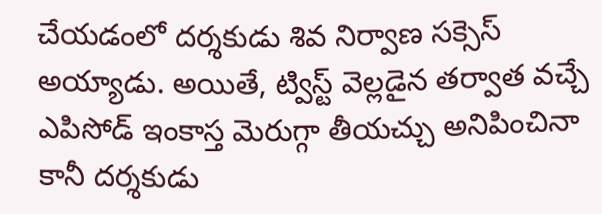చేయడంలో దర్శకుడు శివ నిర్వాణ సక్సెస్ అయ్యాడు. అయితే, ట్విస్ట్ వెల్లడైన తర్వాత వచ్చే ఎపిసోడ్ ఇంకాస్త మెరుగ్గా తీయచ్చు అనిపించినా కానీ దర్శకుడు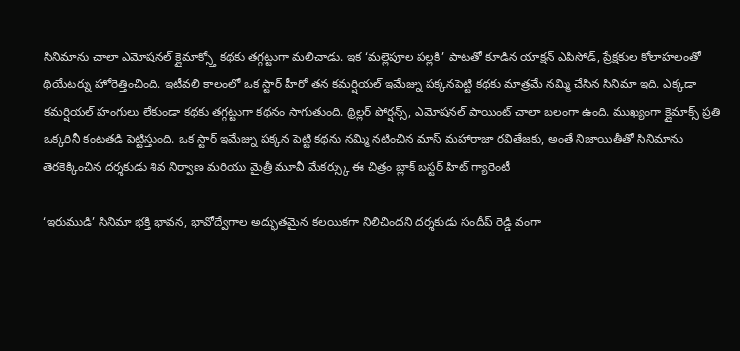సినిమాను చాలా ఎమోషనల్ క్లైమాక్స్తో కథకు తగ్గట్టుగా మలిచాడు. ఇక ‘మల్లెపూల పల్లకి’ పాటతో కూడిన యాక్షన్ ఎపిసోడ్, ప్రేక్షకుల కోలాహలంతో థియేటర్ను హోరెత్తించింది. ఇటీవలి కాలంలో ఒక స్టార్ హీరో తన కమర్షియల్ ఇమేజ్ను పక్కనపెట్టి కథకు మాత్రమే నమ్మి చేసిన సినిమా ఇది. ఎక్కడా కమర్షియల్ హంగులు లేకుండా కథకు తగ్గట్టుగా కథనం సాగుతుంది. థ్రిల్లర్ పోర్షన్స్, ఎమోషనల్ పాయింట్ చాలా బలంగా ఉంది. ముఖ్యంగా క్లైమాక్స్ ప్రతి ఒక్కరినీ కంటతడి పెట్టిస్తుంది. ఒక స్టార్ ఇమేజ్ను పక్కన పెట్టి కథను నమ్మి నటించిన మాస్ మహారాజా రవితేజకు, అంతే నిజాయితీతో సినిమాను తెరకెక్కించిన దర్శకుడు శివ నిర్వాణ మరియు మైత్రీ మూవీ మేకర్స్కు ఈ చిత్రం బ్లాక్ బస్టర్ హిట్ గ్యారెంటీ

‘ఇరుముడి’ సినిమా భక్తి భావన, భావోద్వేగాల అద్భుతమైన కలయికగా నిలిచిందని దర్శకుడు సందీప్ రెడ్డి వంగా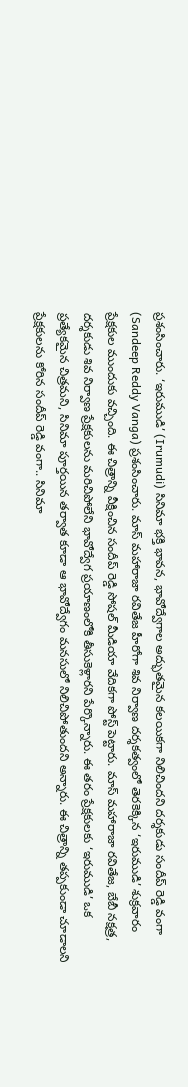ప్రశంసించారు. ‘ఇరుముడి’ (Irumudi) సినిమా భక్తి భావన, భావోద్వేగాల అద్భుతమైన కలయికగా నిలిచిందని దర్శకుడు సందీప్ రెడ్డి వంగా (Sandeep Reddy Vanga) ప్రశంసించారు. మాస్ మహారాజా రవితేజ హీరోగా శివ నిర్వాణ దర్శకత్వంలో తెరకెక్కిన ‘ఇరుముడి’ శుక్రవారం ప్రేక్షకుల ముందుకు వచ్చింది. ఈ చిత్రాన్ని వీక్షించిన సందీప్ రెడ్డి సోషల్ మీడియా వేదికగా పోస్ట్ పెట్టారు. మాస్ మహారాజా రవితేజ, బేబీ నక్షత్ర, దర్శకుడు శివ నిర్వాణ ప్రేక్షకులను మరిచిపోలేని భావోద్వేగ ప్రయాణంలోకి తీసుకెళ్లారని పేర్కొన్నారు. ఈ తరం ప్రేక్షకులకు ‘ఇరుముడి’ ఒక ప్రత్యేకమైన చిత్రమని, సినిమా పూర్తయిన తర్వాత కూడా ఆ భావోద్వేగం మనసులో నిలిచిపోతుందని అన్నారు. ఈ చిత్రాన్ని తప్పకుండా చూడాలని ప్రేక్షకులను కోరిన సందీప్ రెడ్డి వంగా.. సినిమా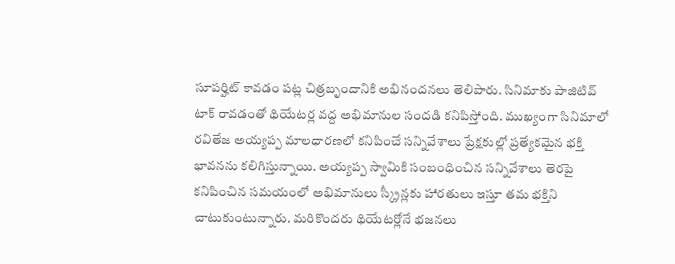సూపర్హిట్ కావడం పట్ల చిత్రబృందానికి అభినందనలు తెలిపారు. సినిమాకు పాజిటివ్ టాక్ రావడంతో థియేటర్ల వద్ద అభిమానుల సందడి కనిపిస్తోంది. ముఖ్యంగా సినిమాలో రవితేజ అయ్యప్ప మాలధారణలో కనిపించే సన్నివేశాలు ప్రేక్షకుల్లో ప్రత్యేకమైన భక్తి భావనను కలిగిస్తున్నాయి. అయ్యప్ప స్వామికి సంబంధించిన సన్నివేశాలు తెరపై కనిపించిన సమయంలో అభిమానులు స్క్రీన్లకు హారతులు ఇస్తూ తమ భక్తిని చాటుకుంటున్నారు. మరికొందరు థియేటర్లోనే భజనలు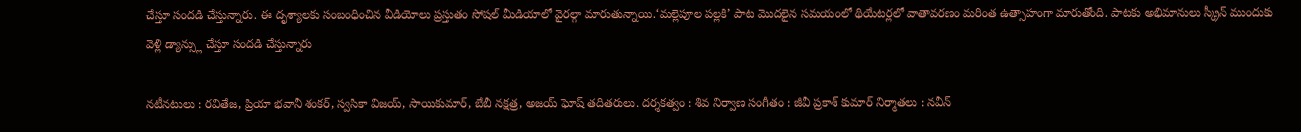చేస్తూ సందడి చేస్తున్నారు. ఈ దృశ్యాలకు సంబంధించిన వీడియోలు ప్రస్తుతం సోషల్ మీడియాలో వైరల్గా మారుతున్నాయి.‘మల్లెపూల పల్లకి’ పాట మొదలైన సమయంలో థియేటర్లలో వాతావరణం మరింత ఉత్సాహంగా మారుతోంది. పాటకు అభిమానులు స్క్రీన్ ముందుకు వెళ్లి డ్యాన్స్లు చేస్తూ సందడి చేస్తున్నారు

నటీనటులు : రవితేజ, ప్రియా భవానీ శంకర్, స్వసికా విజయ్, సాయికుమార్, బేబీ నక్షత్ర, అజయ్ ఘోష్ తదితరులు. దర్శకత్వం : శివ నిర్వాణ సంగీతం : జీవీ ప్రకాశ్ కుమార్ నిర్మాతలు : నవీన్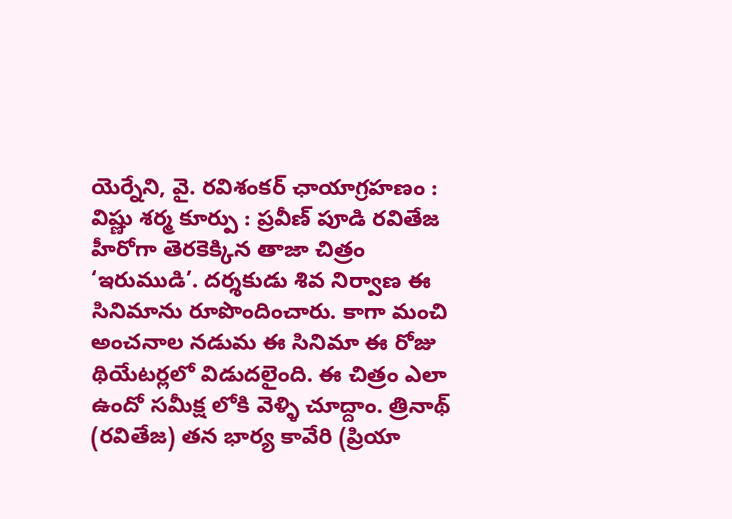యెర్నేని, వై. రవిశంకర్ ఛాయాగ్రహణం : విష్ణు శర్మ కూర్పు : ప్రవీణ్ పూడి రవితేజ హీరోగా తెరకెక్కిన తాజా చిత్రం ‘ఇరుముడి’. దర్శకుడు శివ నిర్వాణ ఈ సినిమాను రూపొందించారు. కాగా మంచి అంచనాల నడుమ ఈ సినిమా ఈ రోజు థియేటర్లలో విడుదలైంది. ఈ చిత్రం ఎలా ఉందో సమీక్ష లోకి వెళ్ళి చూద్దాం. త్రినాథ్ (రవితేజ) తన భార్య కావేరి (ప్రియా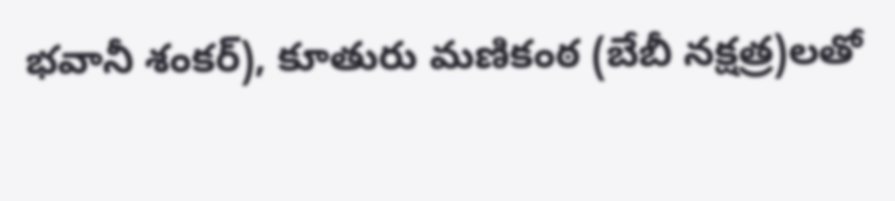భవానీ శంకర్), కూతురు మణికంఠ (బేబీ నక్షత్ర)లతో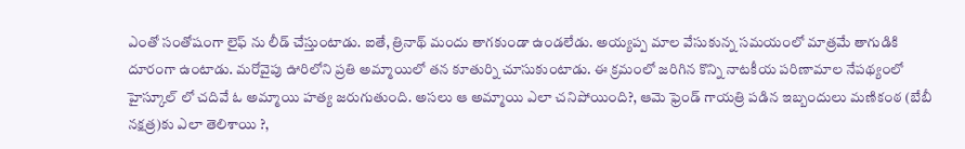ఎంతో సంతోషంగా లైఫ్ ను లీడ్ చేస్తుంటాడు. ఐతే, త్రినాథ్ మందు తాగకుండా ఉండలేడు. అయ్యప్ప మాల వేసుకున్న సమయంలో మాత్రమే తాగుడికి దూరంగా ఉంటాడు. మరోవైపు ఊరిలోని ప్రతి అమ్మాయిలో తన కూతుర్ని చూసుకుంటాడు. ఈ క్రమంలో జరిగిన కొన్ని నాటకీయ పరిణామాల నేపథ్యంలో హైస్కూల్ లో చదివే ఓ అమ్మాయి హత్య జరుగుతుంది. అసలు ఆ అమ్మాయి ఎలా చనిపోయింది?, ఆమె ఫ్రెండ్ గాయత్రి పడిన ఇబ్బందులు మణికంఠ (బేబీ నక్షత్ర)కు ఎలా తెలిశాయి ?,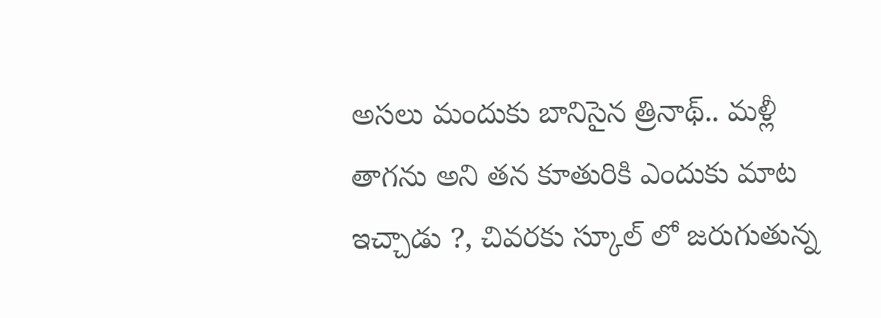అసలు మందుకు బానిసైన త్రినాథ్.. మళ్లీ తాగను అని తన కూతురికి ఎందుకు మాట ఇచ్చాడు ?, చివరకు స్కూల్ లో జరుగుతున్న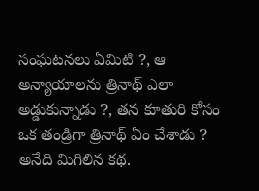సంఘటనలు ఏమిటి ?, ఆ అన్యాయాలను త్రినాథ్ ఎలా అడ్డుకున్నాడు ?, తన కూతురి కోసం ఒక తండ్రిగా త్రినాథ్ ఏం చేశాడు ? అనేది మిగిలిన కథ.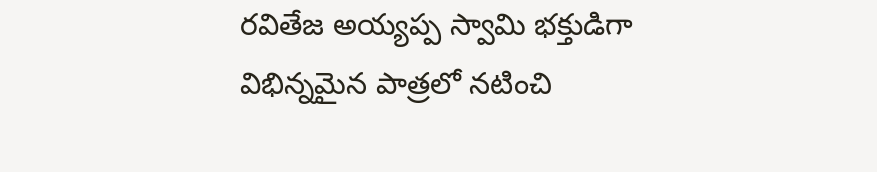రవితేజ అయ్యప్ప స్వామి భక్తుడిగా విభిన్నమైన పాత్రలో నటించి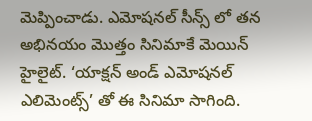మెప్పించాడు. ఎమోషనల్ సీన్స్ లో తన అభినయం మొత్తం సినిమాకే మెయిన్ హైలైట్. ‘యాక్షన్ అండ్ ఎమోషనల్ ఎలిమెంట్స్’ తో ఈ సినిమా సాగింది.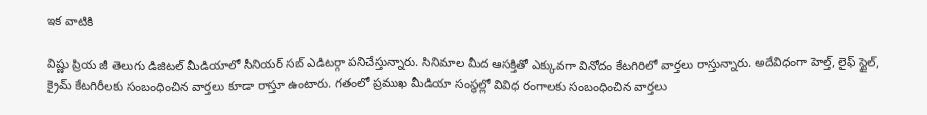ఇక వాటికి

విష్ణు ప్రియ జీ తెలుగు డిజిటల్ మీడియాలో సీనియర్ సబ్ ఎడిటర్గా పనిచేస్తున్నారు. సినిమాల మీద ఆసక్తితో ఎక్కువగా వినోదం కేటగిరిలో వార్తలు రాస్తున్నారు. అదేవిధంగా హెల్త్, లైఫ్ స్టైల్, క్రైమ్ కేటగిరీలకు సంబంధించిన వార్తలు కూడా రాస్తూ ఉంటారు. గతంలో ప్రముఖ మీడియా సంస్థల్లో వివిధ రంగాలకు సంబంధించిన వార్తలు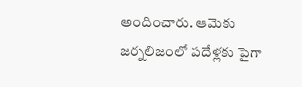అందించారు. ఆమెకు జర్నలిజంలో పదేళ్లకు పైగా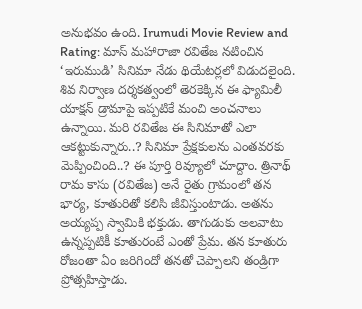అనుభవం ఉంది. Irumudi Movie Review and Rating: మాస్ మహారాజా రవితేజ నటించిన ‘ఇరుముడి’ సినిమా నేడు థియేటర్లలో విడుదలైంది. శివ నిర్వాణ దర్శకత్వంలో తెరకెక్కిన ఈ ఫ్యామిలీ యాక్షన్ డ్రామాపై ఇప్పటికే మంచి అంచనాలు ఉన్నాయి. మరి రవితేజ ఈ సినిమాతో ఎలా ఆకట్టుకున్నారు..? సినిమా ప్రేక్షకులను ఎంతవరకు మెప్పించింది..? ఈ పూర్తి రివ్యూలో చూద్దాం. త్రినాథ్ రామ కాసు (రవితేజ) అనే రైతు గ్రామంలో తన భార్య, కూతురితో కలిసి జీవిస్తుంటాడు. అతను అయ్యప్ప స్వామికి భక్తుడు. తాగుడుకు అలవాటు ఉన్నప్పటికీ కూతురంటే ఎంతో ప్రేమ. తన కూతురు రోజంతా ఏం జరిగిందో తనతో చెప్పాలని తండ్రిగా ప్రోత్సహిస్తాడు.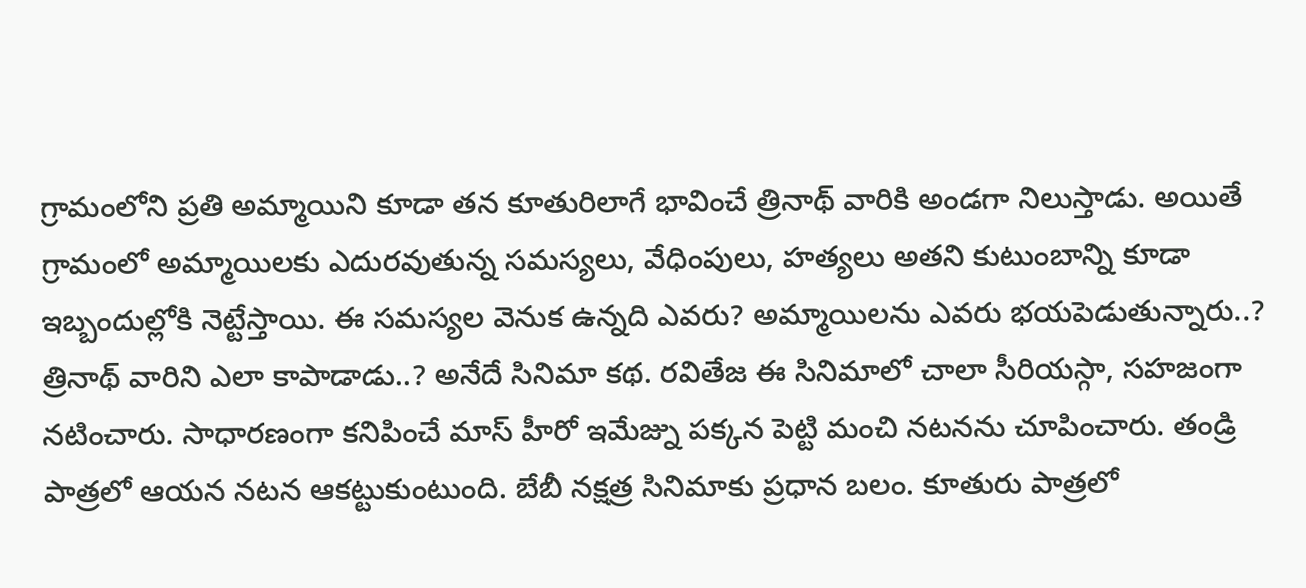గ్రామంలోని ప్రతి అమ్మాయిని కూడా తన కూతురిలాగే భావించే త్రినాథ్ వారికి అండగా నిలుస్తాడు. అయితే గ్రామంలో అమ్మాయిలకు ఎదురవుతున్న సమస్యలు, వేధింపులు, హత్యలు అతని కుటుంబాన్ని కూడా ఇబ్బందుల్లోకి నెట్టేస్తాయి. ఈ సమస్యల వెనుక ఉన్నది ఎవరు? అమ్మాయిలను ఎవరు భయపెడుతున్నారు..? త్రినాథ్ వారిని ఎలా కాపాడాడు..? అనేదే సినిమా కథ. రవితేజ ఈ సినిమాలో చాలా సీరియస్గా, సహజంగా నటించారు. సాధారణంగా కనిపించే మాస్ హీరో ఇమేజ్ను పక్కన పెట్టి మంచి నటనను చూపించారు. తండ్రి పాత్రలో ఆయన నటన ఆకట్టుకుంటుంది. బేబీ నక్షత్ర సినిమాకు ప్రధాన బలం. కూతురు పాత్రలో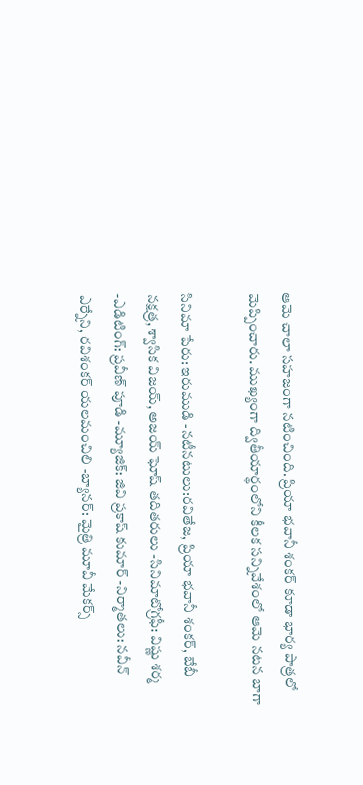ఆమె చాలా సహజంగా నటించింది. ప్రియా భవానీ శంకర్ కూడా భార్య పాత్రలో మెప్పించారు. ముఖ్యంగా ద్వితీయార్థంలోని కీలక సన్నివేశంలో ఆమె నటన బాగా

సినిమా పేరు: ఇరుముడి -నటీనటులు:రవితేజ, ప్రియా భవానీ శంకర్, బేబీ నక్షత్ర, శ్వాసిక విజయ్, అజయ్ ఘోష్ తదితరులు -సినిమాటోగ్రఫీ: విష్ణు శర్మ -ఎడిటింగ్: ప్రవీణ్ పూడి -మ్యూజిక్: జివి ప్రకాష్ కుమార్ -నిర్మాతలు: నవీన్ ఎర్నేని, రవిశంకర్ యలమంచిలి -బ్యానర్: మైత్రి మూవీ మేకర్స్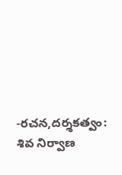-రచన,దర్శకత్వం: శివ నిర్వాణ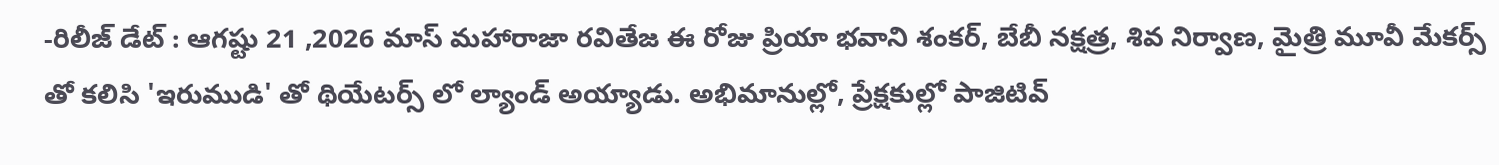-రిలీజ్ డేట్ : ఆగష్టు 21 ,2026 మాస్ మహారాజా రవితేజ ఈ రోజు ప్రియా భవాని శంకర్, బేబీ నక్షత్ర, శివ నిర్వాణ, మైత్రి మూవీ మేకర్స్ తో కలిసి 'ఇరుముడి' తో థియేటర్స్ లో ల్యాండ్ అయ్యాడు. అభిమానుల్లో, ప్రేక్షకుల్లో పాజిటివ్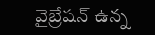వైబ్రేషన్ ఉన్న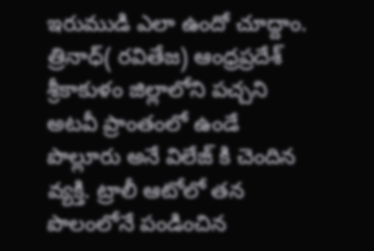ఇరుముడి ఎలా ఉందో చూద్దాం. త్రినాధ్( రవితేజ) ఆంధ్రప్రదేశ్ శ్రీకాకుళం జిల్లాలోని పచ్చని అటవీ ప్రాంతంలో ఉండే పొల్లూరు అనే విలేజ్ కి చెందిన వ్యక్తి. ట్రాలీ ఆటోలో తన పొలంలోనే పండించిన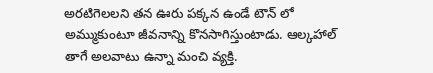అరటిగెలలని తన ఊరు పక్కన ఉండే టౌన్ లో అమ్ముకుంటూ జీవనాన్ని కొనసాగిస్తుంటాడు. ఆల్కహాల్ తాగే అలవాటు ఉన్నా మంచి వ్యక్తి.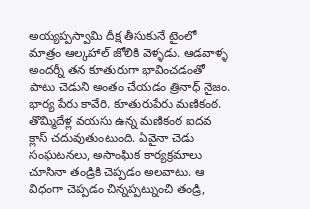అయ్యప్పస్వామి దీక్ష తీసుకునే టైంలో మాత్రం ఆల్కహాల్ జోలికి వెళ్ళడు. ఆడవాళ్ళ అందర్నీ తన కూతురుగా భావించడంతో పాటు చెడుని అంతం చేయడం త్రినాధ్ నైజం. భార్య పేరు కావేరి. కూతురుపేరు మణికంఠ. తొమ్మిదేళ్ల వయసు ఉన్న మణికంఠ ఐదవ క్లాస్ చదువుతుంటుంది. ఏవైనా చెడు సంఘటనలు, అసాంఘిక కార్యక్రమాలు చూసినా తండ్రికి చెప్పడం అలవాటు. ఆ విధంగా చెప్పడం చిన్నప్పట్నుంచి తండ్రి,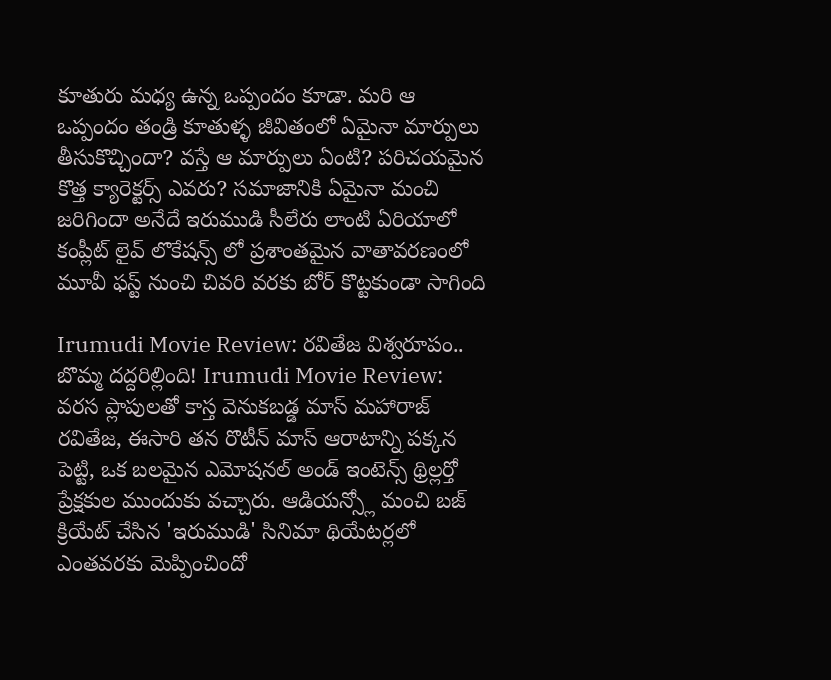కూతురు మధ్య ఉన్న ఒప్పందం కూడా. మరి ఆ ఒప్పందం తండ్రి కూతుళ్ళ జీవితంలో ఏమైనా మార్పులు తీసుకొచ్చిందా? వస్తే ఆ మార్పులు ఏంటి? పరిచయమైన కొత్త క్యారెక్టర్స్ ఎవరు? సమాజానికి ఏమైనా మంచి జరిగిందా అనేదే ఇరుముడి సీలేరు లాంటి ఏరియాలో కంప్లీట్ లైవ్ లొకేషన్స్ లో ప్రశాంతమైన వాతావరణంలో మూవీ ఫస్ట్ నుంచి చివరి వరకు బోర్ కొట్టకుండా సాగింది

Irumudi Movie Review: రవితేజ విశ్వరూపం.. బొమ్మ దద్దరిల్లింది! Irumudi Movie Review: వరస ప్లాపులతో కాస్త వెనుకబడ్డ మాస్ మహారాజ్ రవితేజ, ఈసారి తన రొటీన్ మాస్ ఆరాటాన్ని పక్కన పెట్టి, ఒక బలమైన ఎమోషనల్ అండ్ ఇంటెన్స్ థ్రిల్లర్తో ప్రేక్షకుల ముందుకు వచ్చారు. ఆడియన్స్లో మంచి బజ్ క్రియేట్ చేసిన 'ఇరుముడి' సినిమా థియేటర్లలో ఎంతవరకు మెప్పించిందో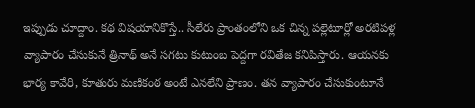ఇప్పుడు చూద్దాం. కథ విషయానికొస్తే.. సీలేరు ప్రాంతంలోని ఒక చిన్న పల్లెటూర్లో అరటిపళ్ల వ్యాపారం చేసుకునే త్రినాథ్ అనే సగటు కుటుంబ పెద్దగా రవితేజ కనిపిస్తారు. ఆయనకు భార్య కావేరి, కూతురు మణికంఠ అంటే ఎనలేని ప్రాణం. తన వ్యాపారం చేసుకుంటూనే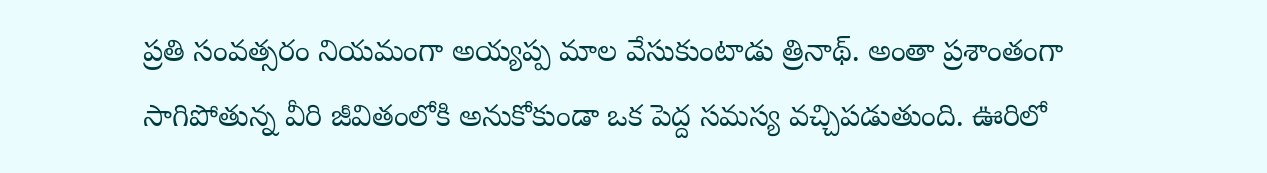ప్రతి సంవత్సరం నియమంగా అయ్యప్ప మాల వేసుకుంటాడు త్రినాథ్. అంతా ప్రశాంతంగా సాగిపోతున్న వీరి జీవితంలోకి అనుకోకుండా ఒక పెద్ద సమస్య వచ్చిపడుతుంది. ఊరిలో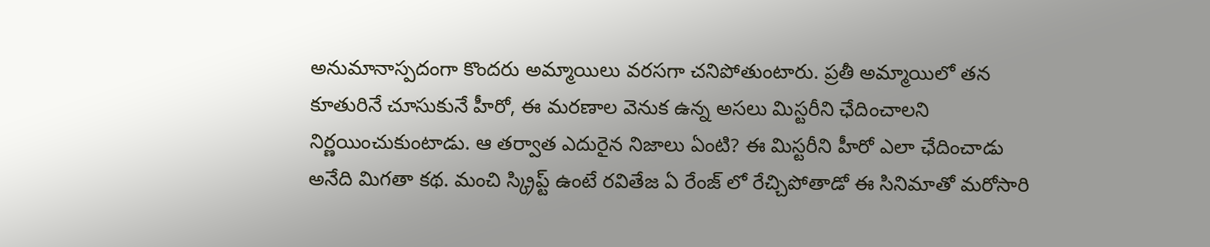అనుమానాస్పదంగా కొందరు అమ్మాయిలు వరసగా చనిపోతుంటారు. ప్రతీ అమ్మాయిలో తన కూతురినే చూసుకునే హీరో, ఈ మరణాల వెనుక ఉన్న అసలు మిస్టరీని ఛేదించాలని నిర్ణయించుకుంటాడు. ఆ తర్వాత ఎదురైన నిజాలు ఏంటి? ఈ మిస్టరీని హీరో ఎలా ఛేదించాడు అనేది మిగతా కథ. మంచి స్క్రిప్ట్ ఉంటే రవితేజ ఏ రేంజ్ లో రేచ్చిపోతాడో ఈ సినిమాతో మరోసారి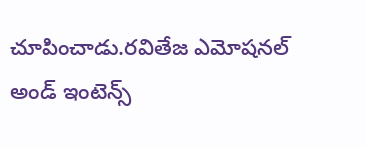చూపించాడు.రవితేజ ఎమోషనల్ అండ్ ఇంటెన్స్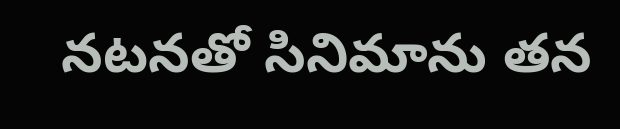నటనతో సినిమాను తన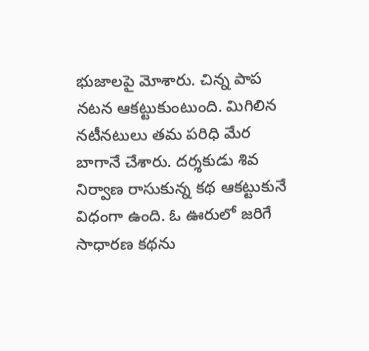భుజాలపై మోశారు. చిన్న పాప నటన ఆకట్టుకుంటుంది. మిగిలిన నటీనటులు తమ పరిధి మేర బాగానే చేశారు. దర్శకుడు శివ నిర్వాణ రాసుకున్న కథ ఆకట్టుకునే విధంగా ఉంది. ఓ ఊరులో జరిగే సాధారణ కథను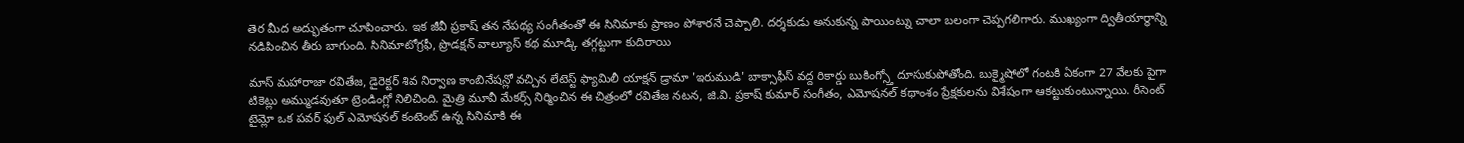తెర మీద అద్భుతంగా చూపించారు. ఇక జీవీ ప్రకాష్ తన నేపథ్య సంగీతంతో ఈ సినిమాకు ప్రాణం పోశారనే చెప్పాలి. దర్శకుడు అనుకున్న పాయింట్ను చాలా బలంగా చెప్పగలిగారు. ముఖ్యంగా ద్వితీయార్థాన్ని నడిపించిన తీరు బాగుంది. సినిమాటోగ్రఫీ, ప్రొడక్షన్ వాల్యూస్ కథ మూడ్కి తగ్గట్టుగా కుదిరాయి

మాస్ మహారాజా రవితేజ, డైరెక్టర్ శివ నిర్వాణ కాంబినేషన్లో వచ్చిన లేటెస్ట్ ఫ్యామిలీ యాక్షన్ డ్రామా 'ఇరుముడి' బాక్సాఫీస్ వద్ద రికార్డు బుకింగ్స్తో దూసుకుపోతోంది. బుక్మైషోలో గంటకి ఏకంగా 27 వేలకు పైగా టికెట్లు అమ్ముడవుతూ ట్రెండింగ్లో నిలిచింది. మైత్రి మూవీ మేకర్స్ నిర్మించిన ఈ చిత్రంలో రవితేజ నటన, జి.వి. ప్రకాష్ కుమార్ సంగీతం, ఎమోషనల్ కథాంశం ప్రేక్షకులను విశేషంగా ఆకట్టుకుంటున్నాయి. రీసెంట్ టైమ్లో ఒక పవర్ ఫుల్ ఎమోషనల్ కంటెంట్ ఉన్న సినిమాకి ఈ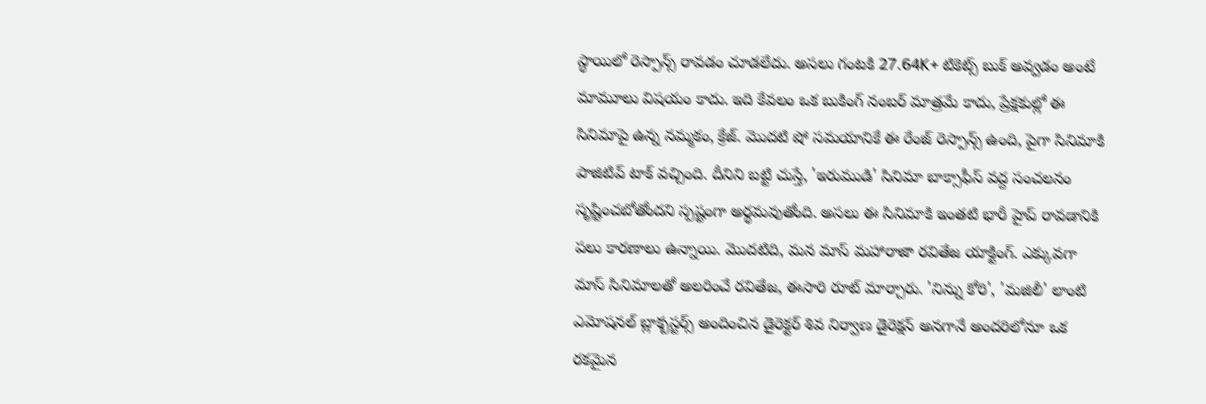స్థాయిలో రెస్పాన్స్ రావడం చూడలేదు. అసలు గంటకి 27.64K+ టికెట్స్ బుక్ అవ్వడం అంటే మామూలు విషయం కాదు. ఇది కేవలం ఒక బుకింగ్ నంబర్ మాత్రమే కాదు, ప్రేక్షకుల్లో ఈ సినిమాపై ఉన్న నమ్మకం, క్రేజ్. మొదటి షో సమయానికే ఈ రేంజ్ రెస్పాన్స్ ఉంది, పైగా సినిమాకి పాజిటివ్ టాక్ వచ్చింది. దీనిని బట్టి చుస్తే, 'ఇరుముడి' సినిమా బాక్సాఫీస్ వద్ద సంచలనం సృష్టించబోతోందని స్పష్టంగా అర్థమవుతోంది. అసలు ఈ సినిమాకి ఇంతటి భారీ హైప్ రావడానికి పలు కారణాలు ఉన్నాయి. మొదటిది, మన మాస్ మహారాజా రవితేజ యాక్టింగ్. ఎక్కువగా మాస్ సినిమాలతో అలరించే రవితేజ, ఈసారి రూట్ మార్చారు. 'నిన్ను కోరి', 'మజిలీ' లాంటి ఎమోషనల్ బ్లాక్బస్టర్స్ అందించిన డైరెక్టర్ శివ నిర్వాణ డైరెక్షన్ అనగానే అందరిలోనూ ఒక రకమైన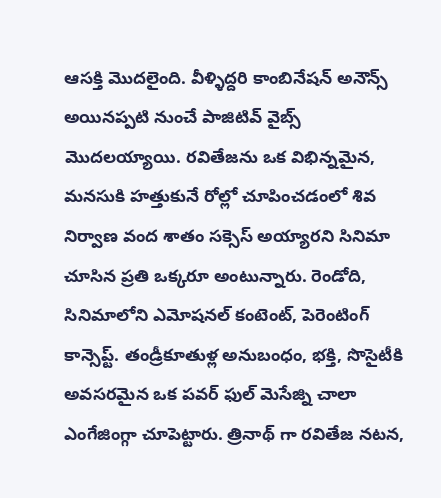ఆసక్తి మొదలైంది. వీళ్ళిద్దరి కాంబినేషన్ అనౌన్స్ అయినప్పటి నుంచే పాజిటివ్ వైబ్స్ మొదలయ్యాయి. రవితేజను ఒక విభిన్నమైన, మనసుకి హత్తుకునే రోల్లో చూపించడంలో శివ నిర్వాణ వంద శాతం సక్సెస్ అయ్యారని సినిమా చూసిన ప్రతి ఒక్కరూ అంటున్నారు. రెండోది, సినిమాలోని ఎమోషనల్ కంటెంట్, పెరెంటింగ్ కాన్సెప్ట్. తండ్రీకూతుళ్ల అనుబంధం, భక్తి, సొసైటీకి అవసరమైన ఒక పవర్ ఫుల్ మెసేజ్ని చాలా ఎంగేజింగ్గా చూపెట్టారు. త్రినాథ్ గా రవితేజ నటన,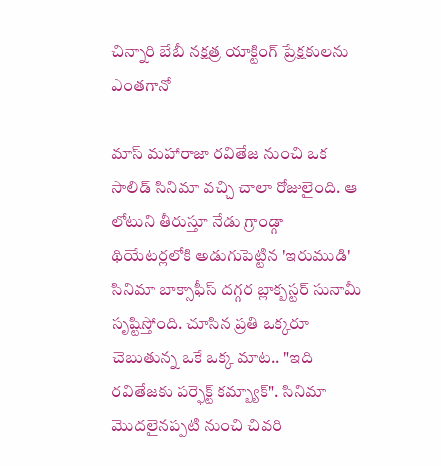చిన్నారి బేబీ నక్షత్ర యాక్టింగ్ ప్రేక్షకులను ఎంతగానో

మాస్ మహారాజా రవితేజ నుంచి ఒక సాలిడ్ సినిమా వచ్చి చాలా రోజులైంది. ఆ లోటుని తీరుస్తూ నేడు గ్రాండ్గా థియేటర్లలోకి అడుగుపెట్టిన 'ఇరుముడి' సినిమా బాక్సాఫీస్ దగ్గర బ్లాక్బస్టర్ సునామీ సృష్టిస్తోంది. చూసిన ప్రతి ఒక్కరూ చెబుతున్న ఒకే ఒక్క మాట.. "ఇది రవితేజకు పర్ఫెక్ట్ కమ్బ్యాక్". సినిమా మొదలైనప్పటి నుంచి చివరి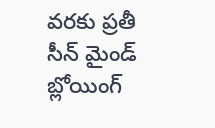వరకు ప్రతీ సీన్ మైండ్ బ్లోయింగ్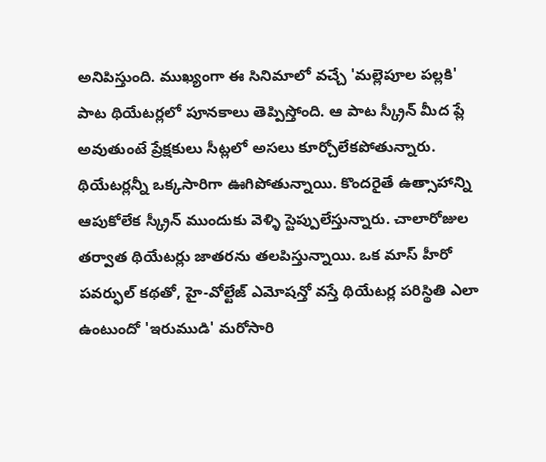అనిపిస్తుంది. ముఖ్యంగా ఈ సినిమాలో వచ్చే 'మల్లెపూల పల్లకి' పాట థియేటర్లలో పూనకాలు తెప్పిస్తోంది. ఆ పాట స్క్రీన్ మీద ప్లే అవుతుంటే ప్రేక్షకులు సీట్లలో అసలు కూర్చోలేకపోతున్నారు. థియేటర్లన్నీ ఒక్కసారిగా ఊగిపోతున్నాయి. కొందరైతే ఉత్సాహాన్ని ఆపుకోలేక స్క్రీన్ ముందుకు వెళ్ళి స్టెప్పులేస్తున్నారు. చాలారోజుల తర్వాత థియేటర్లు జాతరను తలపిస్తున్నాయి. ఒక మాస్ హీరో పవర్ఫుల్ కథతో, హై-వోల్టేజ్ ఎమోషన్తో వస్తే థియేటర్ల పరిస్థితి ఎలా ఉంటుందో 'ఇరుముడి' మరోసారి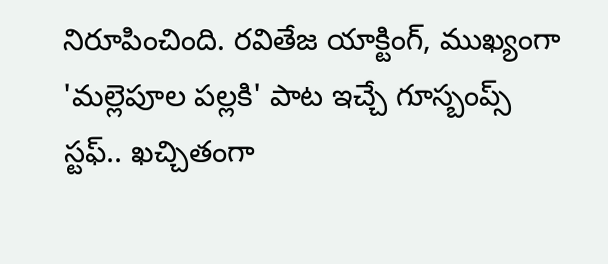నిరూపించింది. రవితేజ యాక్టింగ్, ముఖ్యంగా 'మల్లెపూల పల్లకి' పాట ఇచ్చే గూస్బంప్స్ స్టఫ్.. ఖచ్చితంగా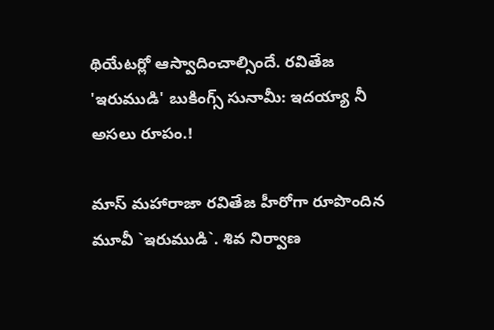థియేటర్లో ఆస్వాదించాల్సిందే. రవితేజ 'ఇరుముడి' బుకింగ్స్ సునామీ: ఇదయ్యా నీ అసలు రూపం.!

మాస్ మహారాజా రవితేజ హీరోగా రూపొందిన మూవీ `ఇరుముడి`. శివ నిర్వాణ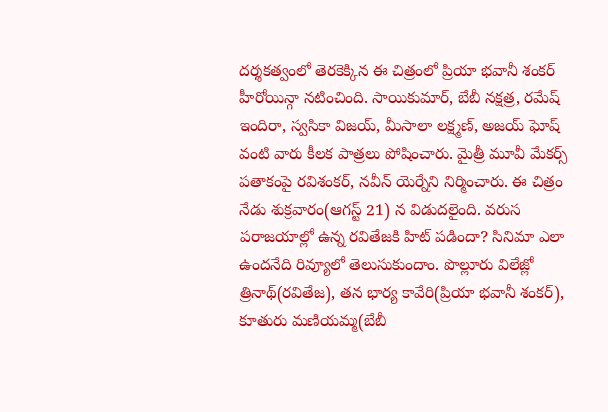దర్శకత్వంలో తెరకెక్కిన ఈ చిత్రంలో ప్రియా భవానీ శంకర్ హీరోయిన్గా నటించింది. సాయికుమార్, బేబీ నక్షత్ర, రమేష్ ఇందిరా, స్వసికా విజయ్, మీసాలా లక్ష్మణ్, అజయ్ ఘోష్ వంటి వారు కీలక పాత్రలు పోషించారు. మైత్రీ మూవీ మేకర్స్ పతాకంపై రవిశంకర్, నవీన్ యెర్నేని నిర్మించారు. ఈ చిత్రం నేడు శుక్రవారం(ఆగస్ట్ 21) న విడుదలైంది. వరుస పరాజయాల్లో ఉన్న రవితేజకి హిట్ పడిందా? సినిమా ఎలా ఉందనేది రివ్యూలో తెలుసుకుందాం. పొల్లూరు విలేజ్లో త్రినాథ్(రవితేజ), తన భార్య కావేరి(ప్రియా భవానీ శంకర్), కూతురు మణియమ్మ(బేబీ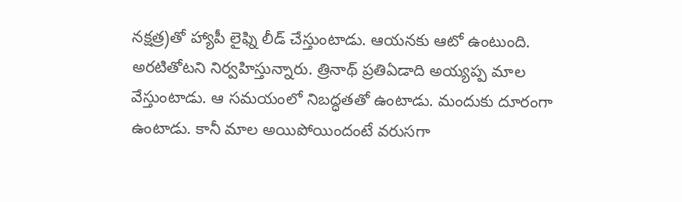నక్షత్ర)తో హ్యాపీ లైఫ్ని లీడ్ చేస్తుంటాడు. ఆయనకు ఆటో ఉంటుంది. అరటితోటని నిర్వహిస్తున్నారు. త్రినాథ్ ప్రతిఏడాది అయ్యప్ప మాల వేస్తుంటాడు. ఆ సమయంలో నిబద్ధతతో ఉంటాడు. మందుకు దూరంగా ఉంటాడు. కానీ మాల అయిపోయిందంటే వరుసగా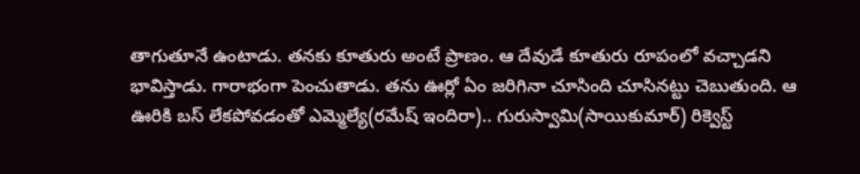తాగుతూనే ఉంటాడు. తనకు కూతురు అంటే ప్రాణం. ఆ దేవుడే కూతురు రూపంలో వచ్చాడని భావిస్తాడు. గారాభంగా పెంచుతాడు. తను ఊర్లో ఏం జరిగినా చూసింది చూసినట్టు చెబుతుంది. ఆ ఊరికి బస్ లేకపోవడంతో ఎమ్మెల్యే(రమేష్ ఇందిరా).. గురుస్వామి(సాయికుమార్) రిక్వెస్ట్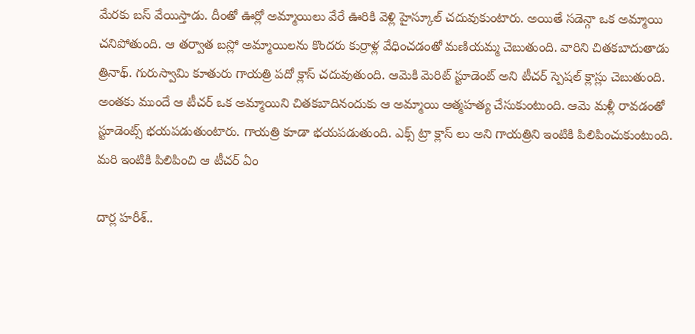మేరకు బస్ వేయిస్తాడు. దీంతో ఊర్లో అమ్మాయిలు వేరే ఊరికి వెళ్లి హైస్కూల్ చదువుకుంటారు. అయితే సడెన్గా ఒక అమ్మాయి చనిపోతుంది. ఆ తర్వాత బస్లో అమ్మాయిలను కొందరు కుర్రాళ్ల వేధించడంతో మణియమ్మ చెబుతుంది. వారిని చితకబాదుతాడు త్రినాథ్. గురుస్వామి కూతురు గాయత్రి పదో క్లాస్ చదువుతుంది. ఆమెకి మెరిట్ స్టూడెంట్ అని టీచర్ స్పెషల్ క్లాస్లు చెబుతుంది. అంతకు ముందే ఆ టీచర్ ఒక అమ్మాయిని చితకబాదినందుకు ఆ అమ్మాయి ఆత్మహత్య చేసుకుంటుంది. ఆమె మళ్లీ రావడంతో స్టూడెంట్స్ భయపడుతుంటారు. గాయత్రి కూడా భయపడుతుంది. ఎక్స్ ట్రా క్లాస్ లు అని గాయత్రిని ఇంటికి పిలిపించుకుంటుంది. మరి ఇంటికి పిలిపించి ఆ టీచర్ ఏం

దార్ల హరీశ్..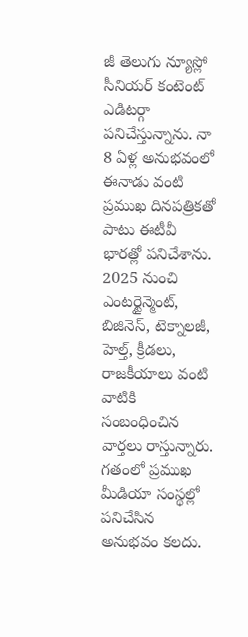జీ తెలుగు న్యూస్లో సీనియర్ కంటెంట్ ఎడిటర్గా పనిచేస్తున్నాను. నా 8 ఏళ్ల అనుభవంలో ఈనాడు వంటి ప్రముఖ దినపత్రికతో పాటు ఈటీవీ భారత్లో పనిచేశాను. 2025 నుంచి ఎంటర్టైన్మెంట్, బిజినెస్, టెక్నాలజీ, హెల్త్, క్రీడలు, రాజకీయాలు వంటి వాటికి సంబంధించిన వార్తలు రాస్తున్నారు. గతంలో ప్రముఖ మీడియా సంస్థల్లో పనిచేసిన అనుభవం కలదు.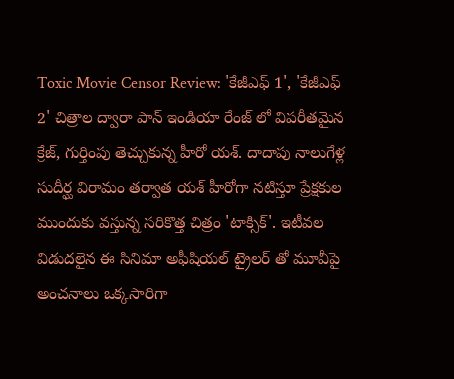Toxic Movie Censor Review: 'కేజీఎఫ్ 1', 'కేజీఎఫ్ 2' చిత్రాల ద్వారా పాన్ ఇండియా రేంజ్ లో విపరీతమైన క్రేజ్, గుర్తింపు తెచ్చుకున్న హీరో యశ్. దాదాపు నాలుగేళ్ల సుదీర్ఘ విరామం తర్వాత యశ్ హీరోగా నటిస్తూ ప్రేక్షకుల ముందుకు వస్తున్న సరికొత్త చిత్రం 'టాక్సిక్'. ఇటీవల విడుదలైన ఈ సినిమా అఫీషియల్ ట్రైలర్ తో మూవీపై అంచనాలు ఒక్కసారిగా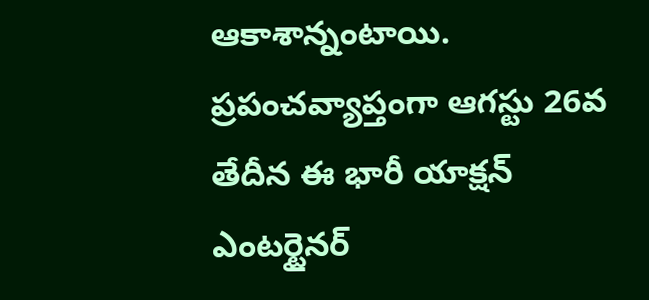ఆకాశాన్నంటాయి. ప్రపంచవ్యాప్తంగా ఆగస్టు 26వ తేదీన ఈ భారీ యాక్షన్ ఎంటర్టైనర్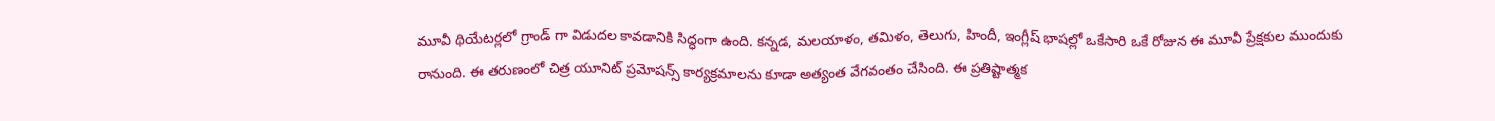మూవీ థియేటర్లలో గ్రాండ్ గా విడుదల కావడానికి సిద్ధంగా ఉంది. కన్నడ, మలయాళం, తమిళం, తెలుగు, హిందీ, ఇంగ్లీష్ భాషల్లో ఒకేసారి ఒకే రోజున ఈ మూవీ ప్రేక్షకుల ముందుకు రానుంది. ఈ తరుణంలో చిత్ర యూనిట్ ప్రమోషన్స్ కార్యక్రమాలను కూడా అత్యంత వేగవంతం చేసింది. ఈ ప్రతిష్టాత్మక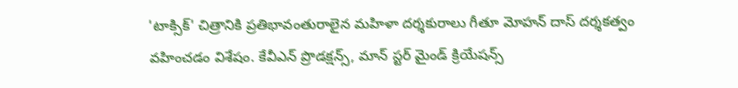'టాక్సిక్' చిత్రానికి ప్రతిభావంతురాలైన మహిళా దర్శకురాలు గీతూ మోహన్ దాస్ దర్శకత్వం వహించడం విశేషం. కేవీఎన్ ప్రొడక్షన్స్, మాన్ స్టర్ మైండ్ క్రియేషన్స్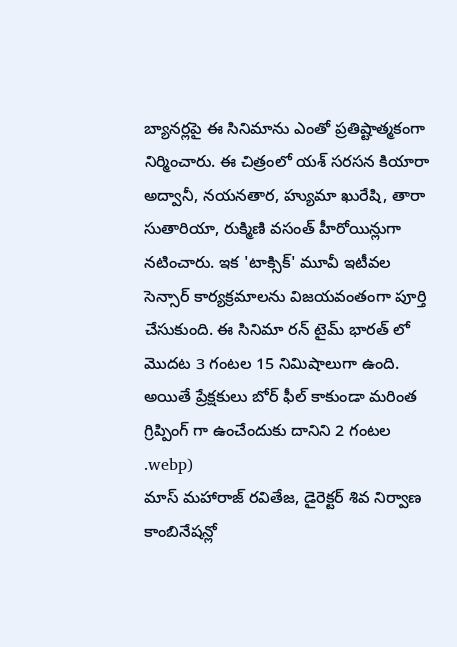బ్యానర్లపై ఈ సినిమాను ఎంతో ప్రతిష్టాత్మకంగా నిర్మించారు. ఈ చిత్రంలో యశ్ సరసన కియారా అద్వానీ, నయనతార, హ్యుమా ఖురేషి, తారా సుతారియా, రుక్మిణి వసంత్ హీరోయిన్లుగా నటించారు. ఇక 'టాక్సిక్' మూవీ ఇటీవల సెన్సార్ కార్యక్రమాలను విజయవంతంగా పూర్తి చేసుకుంది. ఈ సినిమా రన్ టైమ్ భారత్ లో మొదట 3 గంటల 15 నిమిషాలుగా ఉంది. అయితే ప్రేక్షకులు బోర్ ఫీల్ కాకుండా మరింత గ్రిప్పింగ్ గా ఉంచేందుకు దానిని 2 గంటల
.webp)
మాస్ మహారాజ్ రవితేజ, డైరెక్టర్ శివ నిర్వాణ కాంబినేషన్లో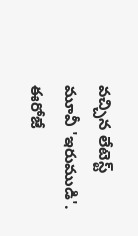వచ్చిన లేటెస్ట్ మూవీ 'ఇరుముడి'. ఈరోజే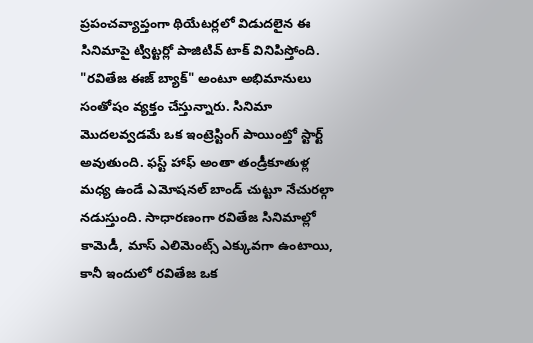ప్రపంచవ్యాప్తంగా థియేటర్లలో విడుదలైన ఈ సినిమాపై ట్విట్టర్లో పాజిటివ్ టాక్ వినిపిస్తోంది. "రవితేజ ఈజ్ బ్యాక్" అంటూ అభిమానులు సంతోషం వ్యక్తం చేస్తున్నారు. సినిమా మొదలవ్వడమే ఒక ఇంట్రెస్టింగ్ పాయింట్తో స్టార్ట్ అవుతుంది. ఫస్ట్ హాఫ్ అంతా తండ్రీకూతుళ్ల మధ్య ఉండే ఎమోషనల్ బాండ్ చుట్టూ నేచురల్గా నడుస్తుంది. సాధారణంగా రవితేజ సినిమాల్లో కామెడీ, మాస్ ఎలిమెంట్స్ ఎక్కువగా ఉంటాయి, కానీ ఇందులో రవితేజ ఒక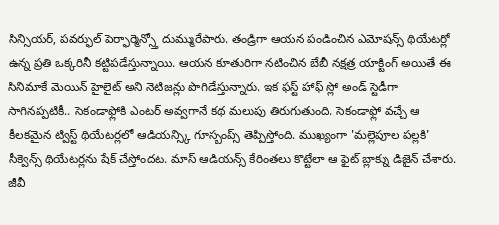సిన్సియర్, పవర్ఫుల్ పెర్ఫార్మెన్స్తో దుమ్మురేపారు. తండ్రిగా ఆయన పండించిన ఎమోషన్స్ థియేటర్లో ఉన్న ప్రతి ఒక్కరినీ కట్టిపడేస్తున్నాయి. ఆయన కూతురిగా నటించిన బేబీ నక్షత్ర యాక్టింగ్ అయితే ఈ సినిమాకే మెయిన్ హైలైట్ అని నెటిజన్లు పొగిడేస్తున్నారు. ఇక ఫస్ట్ హాఫ్ స్లో అండ్ స్టెడీగా సాగినప్పటికీ.. సెకండాఫ్లోకి ఎంటర్ అవ్వగానే కథ మలుపు తిరుగుతుంది. సెకండాఫ్లో వచ్చే ఆ కీలకమైన ట్విస్ట్ థియేటర్లలో ఆడియన్స్కి గూస్బంప్స్ తెప్పిస్తోంది. ముఖ్యంగా 'మల్లెపూల పల్లకి' సీక్వెన్స్ థియేటర్లను షేక్ చేస్తోందట. మాస్ ఆడియన్స్ కేరింతలు కొట్టేలా ఆ ఫైట్ బ్లాక్ను డిజైన్ చేశారు. జీవీ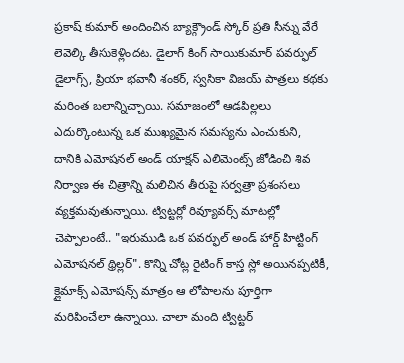ప్రకాష్ కుమార్ అందించిన బ్యాక్గ్రౌండ్ స్కోర్ ప్రతి సీన్ను వేరే లెవెల్కి తీసుకెళ్లిందట. డైలాగ్ కింగ్ సాయికుమార్ పవర్ఫుల్ డైలాగ్స్, ప్రియా భవానీ శంకర్, స్వసికా విజయ్ పాత్రలు కథకు మరింత బలాన్నిచ్చాయి. సమాజంలో ఆడపిల్లలు ఎదుర్కొంటున్న ఒక ముఖ్యమైన సమస్యను ఎంచుకుని, దానికి ఎమోషనల్ అండ్ యాక్షన్ ఎలిమెంట్స్ జోడించి శివ నిర్వాణ ఈ చిత్రాన్ని మలిచిన తీరుపై సర్వత్రా ప్రశంసలు వ్యక్తమవుతున్నాయి. ట్విట్టర్లో రివ్యూవర్స్ మాటల్లో చెప్పాలంటే.. "ఇరుముడి ఒక పవర్ఫుల్ అండ్ హార్డ్ హిట్టింగ్ ఎమోషనల్ థ్రిల్లర్". కొన్ని చోట్ల రైటింగ్ కాస్త స్లో అయినప్పటికీ, క్లైమాక్స్ ఎమోషన్స్ మాత్రం ఆ లోపాలను పూర్తిగా మరిపించేలా ఉన్నాయి. చాలా మంది ట్విట్టర్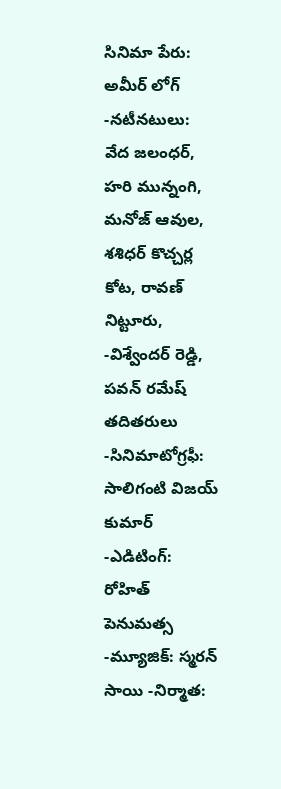సినిమా పేరు: అమీర్ లోగ్ -నటీనటులు: వేద జలంధర్, హరి మున్నంగి, మనోజ్ ఆవుల, శశిధర్ కొచ్చర్ల కోట, రావణ్ నిట్టూరు, -విశ్వేందర్ రెడ్డి, పవన్ రమేష్ తదితరులు -సినిమాటోగ్రఫీ: సాలిగంటి విజయ్ కుమార్ -ఎడిటింగ్: రోహిత్ పెనుమత్స -మ్యూజిక్: స్మరన్ సాయి -నిర్మాత: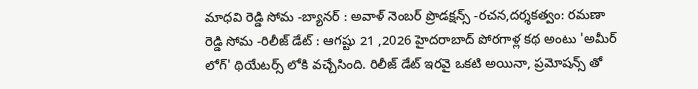మాధవి రెడ్డి సోమ -బ్యానర్ : అవాళ్ నెంబర్ ప్రొడక్షన్స్ -రచన,దర్శకత్వం: రమణా రెడ్డి సోమ -రిలీజ్ డేట్ : ఆగష్టు 21 ,2026 హైదరాబాద్ పోరగాళ్ల కథ అంటు 'అమీర్ లోగ్' థియేటర్స్ లోకి వచ్చేసింది. రిలీజ్ డేట్ ఇరవై ఒకటి అయినా, ప్రమోషన్స్ తో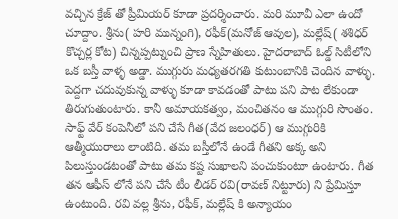వచ్చిన క్రేజ్ తో ప్రీమియర్ కూడా ప్రదర్శించారు. మరి మూవీ ఎలా ఉందో చూద్దాం. శ్రీను( హరి మున్నంగి), రఫీక్(మనోజ్ ఆవుల), మల్లేష్( శశిధర్ కొచ్చర్ల కోట) చిన్నప్పట్నుంచి ప్రాణ స్నేహితులు. హైదరాబాద్ ఓల్డ్ సిటీలోని ఒక బస్తీ వాళ్ళ అడ్డా. ముగ్గురు మధ్యతరగతి కుటుంబానికి చెందిన వాళ్ళు. పెద్దగా చదువుకున్న వాళ్ళు కూడా కావడంతో పాటు పని పాట లేకుండా తిరుగుతుంటారు. కానీ అమాయకత్వం, మంచితనం ఆ ముగ్గురి సొంతం. సాఫ్ట్ వేర్ కంపెనీలో పని చేసే గీత(వేద జలంధర్) ఆ ముగ్గురికి ఆత్మీయురాలు లాంటిది. తమ బస్తీలోనే ఉండే గీతని అక్క అని పిలుస్తుండటంతో పాటు తమ కష్ట సుఖాలని పంచుకుంటూ ఉంటారు. గీత తన ఆఫీస్ లోనే పని చేసే టీం లీడర్ రవి(రావణ్ నిట్టూరు) ని ప్రేమిస్తూ ఉంటుంది. రవి వల్ల శ్రీను, రఫీక్, మల్లేష్ కి అన్యాయం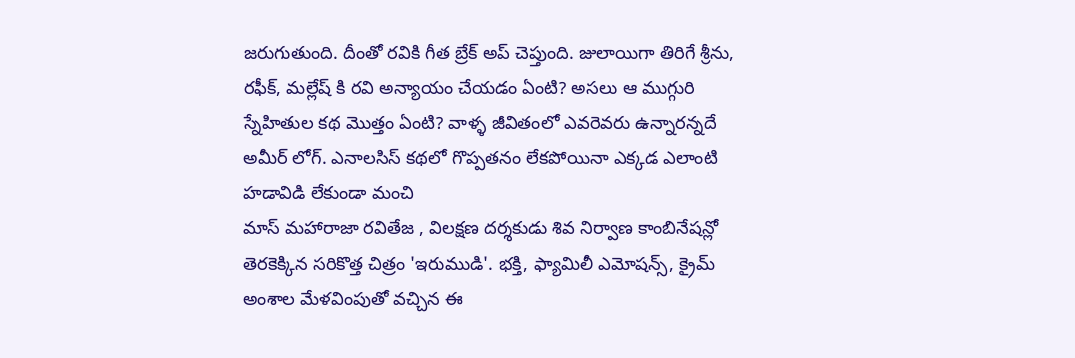జరుగుతుంది. దీంతో రవికి గీత బ్రేక్ అప్ చెప్తుంది. జులాయిగా తిరిగే శ్రీను, రఫీక్, మల్లేష్ కి రవి అన్యాయం చేయడం ఏంటి? అసలు ఆ ముగ్గురి స్నేహితుల కథ మొత్తం ఏంటి? వాళ్ళ జీవితంలో ఎవరెవరు ఉన్నారన్నదే అమీర్ లోగ్. ఎనాలసిస్ కథలో గొప్పతనం లేకపోయినా ఎక్కడ ఎలాంటి హడావిడి లేకుండా మంచి
మాస్ మహారాజా రవితేజ , విలక్షణ దర్శకుడు శివ నిర్వాణ కాంబినేషన్లో తెరకెక్కిన సరికొత్త చిత్రం 'ఇరుముడి'. భక్తి, ఫ్యామిలీ ఎమోషన్స్, క్రైమ్ అంశాల మేళవింపుతో వచ్చిన ఈ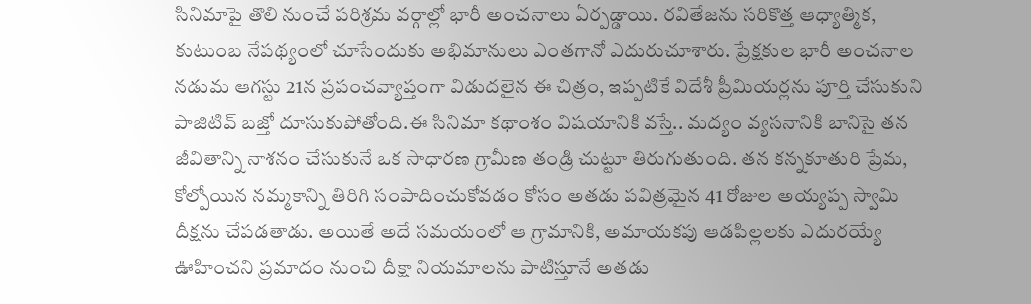సినిమాపై తొలి నుంచే పరిశ్రమ వర్గాల్లో భారీ అంచనాలు ఏర్పడ్డాయి. రవితేజను సరికొత్త ఆధ్యాత్మిక, కుటుంబ నేపథ్యంలో చూసేందుకు అభిమానులు ఎంతగానో ఎదురుచూశారు. ప్రేక్షకుల భారీ అంచనాల నడుమ ఆగస్టు 21న ప్రపంచవ్యాప్తంగా విడుదలైన ఈ చిత్రం, ఇప్పటికే విదేశీ ప్రీమియర్లను పూర్తి చేసుకుని పాజిటివ్ బజ్తో దూసుకుపోతోంది.ఈ సినిమా కథాంశం విషయానికి వస్తే.. మద్యం వ్యసనానికి బానిసై తన జీవితాన్ని నాశనం చేసుకునే ఒక సాధారణ గ్రామీణ తండ్రి చుట్టూ తిరుగుతుంది. తన కన్నకూతురి ప్రేమ, కోల్పోయిన నమ్మకాన్ని తిరిగి సంపాదించుకోవడం కోసం అతడు పవిత్రమైన 41 రోజుల అయ్యప్ప స్వామి దీక్షను చేపడతాడు. అయితే అదే సమయంలో ఆ గ్రామానికి, అమాయకపు ఆడపిల్లలకు ఎదురయ్యే ఊహించని ప్రమాదం నుంచి దీక్షా నియమాలను పాటిస్తూనే అతడు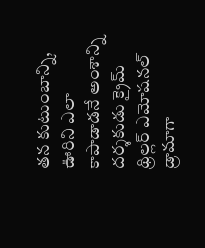తన కుటుంబాన్ని, ఊరిని ఎలా కాపాడాడనే అంశాన్ని దర్శకుడు క్రైమ్ థ్రిల్లర్ ఎమోషనల్ డ్రామాగా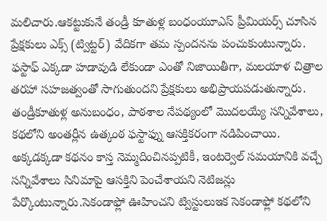మలిచారు.ఆకట్టుకునే తండ్రీ కూతుళ్ల బంధంయూఎస్ ప్రీమియర్స్ చూసిన ప్రేక్షకులు ఎక్స్ (ట్విట్టర్) వేదికగా తమ స్పందనను పంచుకుంటున్నారు. ఫస్టాఫ్ ఎక్కడా హడావుడి లేకుండా ఎంతో నిజాయితీగా, మలయాళ చిత్రాల తరహా సహజత్వంతో సాగుతుందని ప్రేక్షకులు అభిప్రాయపడుతున్నారు. తండ్రీకూతుళ్ల అనుబంధం, పాఠశాల నేపథ్యంలో మొదలయ్యే సన్నివేశాలు, కథలోని అంతర్లీన ఉత్కంఠ ఫస్టాఫ్ను ఆసక్తికరంగా నడిపించాయి. అక్కడక్కడా కథనం కాస్త నెమ్మదించినప్పటికీ, ఇంటర్వెల్ సమయానికి వచ్చే సన్నివేశాలు సినిమాపై ఆసక్తిని పెంచేశాయని నెటిజన్లు పేర్కొంటున్నారు.సెకండాఫ్లో ఊహించని ట్విస్టులుఇక సెకండాఫ్లో కథలోని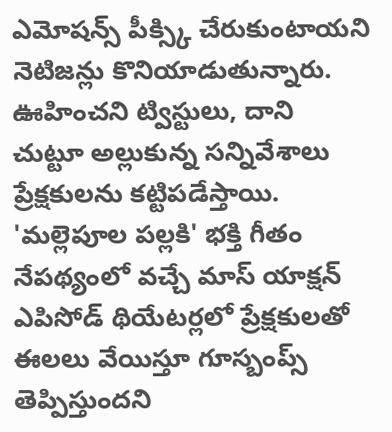ఎమోషన్స్ పీక్స్కి చేరుకుంటాయని నెటిజన్లు కొనియాడుతున్నారు. ఊహించని ట్విస్టులు, దాని చుట్టూ అల్లుకున్న సన్నివేశాలు ప్రేక్షకులను కట్టిపడేస్తాయి. 'మల్లెపూల పల్లకి' భక్తి గీతం నేపథ్యంలో వచ్చే మాస్ యాక్షన్ ఎపిసోడ్ థియేటర్లలో ప్రేక్షకులతో ఈలలు వేయిస్తూ గూస్బంప్స్ తెప్పిస్తుందని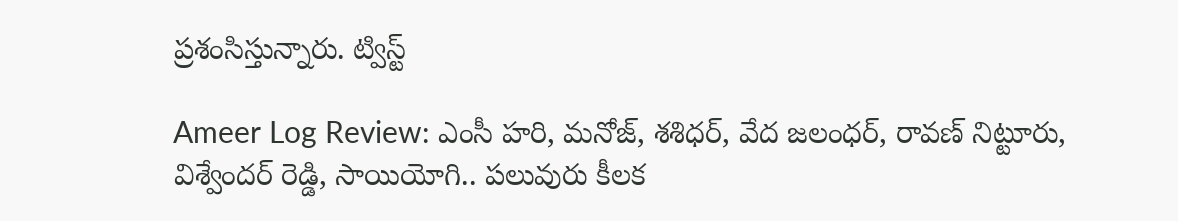ప్రశంసిస్తున్నారు. ట్విస్ట్

Ameer Log Review: ఎంసీ హరి, మనోజ్, శశిధర్, వేద జలంధర్, రావణ్ నిట్టూరు, విశ్వేందర్ రెడ్డి, సాయియోగి.. పలువురు కీలక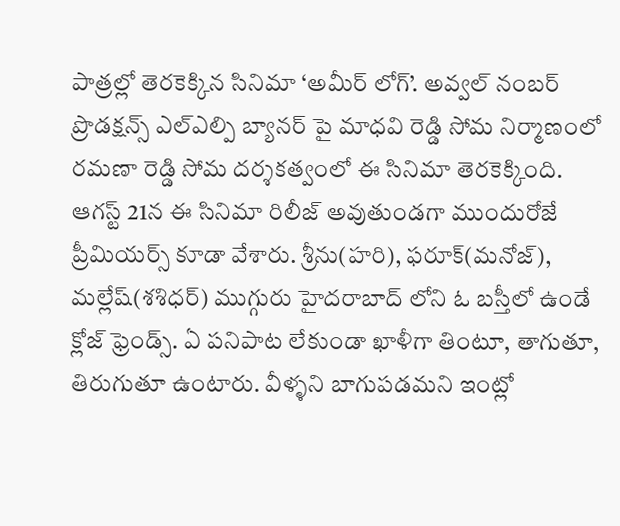పాత్రల్లో తెరకెక్కిన సినిమా ‘అమీర్ లోగ్’. అవ్వల్ నంబర్ ప్రొడక్షన్స్ ఎల్ఎల్పి బ్యానర్ పై మాధవి రెడ్డి సోమ నిర్మాణంలో రమణా రెడ్డి సోమ దర్శకత్వంలో ఈ సినిమా తెరకెక్కింది. ఆగస్ట్ 21న ఈ సినిమా రిలీజ్ అవుతుండగా ముందురోజే ప్రీమియర్స్ కూడా వేశారు. శ్రీను(హరి), ఫరూక్(మనోజ్), మల్లేష్(శశిధర్) ముగ్గురు హైదరాబాద్ లోని ఓ బస్తీలో ఉండే క్లోజ్ ఫ్రెండ్స్. ఏ పనిపాట లేకుండా ఖాళీగా తింటూ, తాగుతూ, తిరుగుతూ ఉంటారు. వీళ్ళని బాగుపడమని ఇంట్లో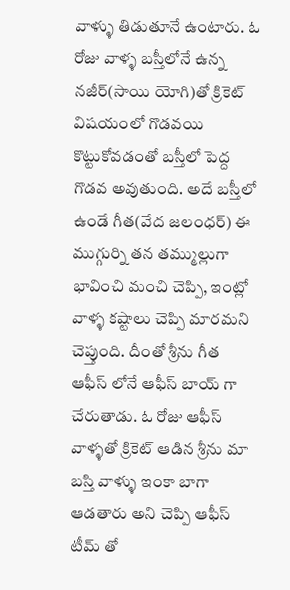వాళ్ళు తిడుతూనే ఉంటారు. ఓ రోజు వాళ్ళ బస్తీలోనే ఉన్న నజీర్(సాయి యోగి)తో క్రికెట్ విషయంలో గొడవయి కొట్టుకోవడంతో బస్తీలో పెద్ద గొడవ అవుతుంది. అదే బస్తీలో ఉండే గీత(వేద జలంధర్) ఈ ముగ్గుర్ని తన తమ్ముల్లుగా భావించి మంచి చెప్పి, ఇంట్లో వాళ్ళ కష్టాలు చెప్పి మారమని చెప్తుంది. దీంతో శ్రీను గీత ఆఫీస్ లోనే ఆఫీస్ బాయ్ గా చేరుతాడు. ఓ రోజు ఆఫీస్ వాళ్ళతో క్రికెట్ ఆడిన శ్రీను మా బస్తి వాళ్ళు ఇంకా బాగా ఆడతారు అని చెప్పి ఆఫీస్ టీమ్ తో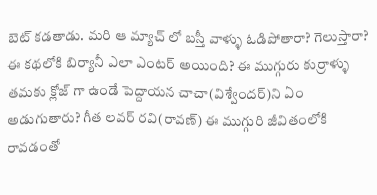బెట్ కడతాడు. మరి ఆ మ్యాచ్ లో బస్తీ వాళ్ళు ఓడిపోతారా? గెలుస్తారా? ఈ కథలోకి బిర్యానీ ఎలా ఎంటర్ అయింది? ఈ ముగ్గురు కుర్రాళ్ళు తమకు క్లోజ్ గా ఉండే పెద్దాయన చాచా(విశ్వేందర్)ని ఏం అడుగుతారు? గీత లవర్ రవి(రావణ్) ఈ ముగ్గురి జీవితంలోకి రావడంతో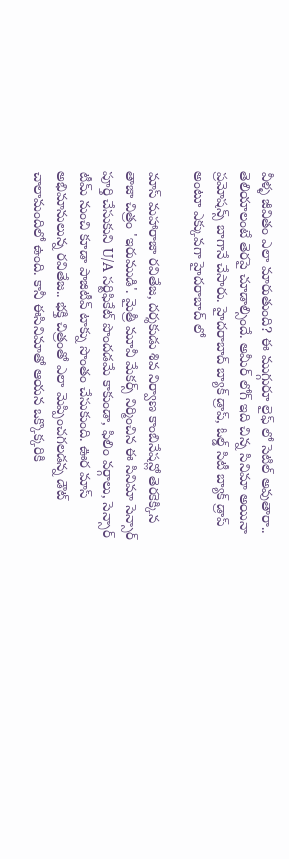వీళ్ళ జీవితం ఎలా మారుతుంది? ఈ ముగ్గురూ లైఫ్ లో సెటిల్ అవుతారా.. తెలియాలంటే తెరపై చూడాల్సిందే. అమీర్ లోగ్ ఇది చిన్న సినిమా అయినా ప్రమోషన్స్ బాగానే చేసారు. హైదరాబాద్ బ్యాక్ డ్రాప్, ఓల్డ్ సిటీ బ్యాక్ డ్రాప్ అంటూ ఎక్కువగా హైదరాబాద్ లో

మాస్ మహారాజా రవితేజ, దర్శకుడు శివ నిర్వాణ కాంబినేషన్లో తెరకెక్కిన తాజా చిత్రం 'ఇరుముడి'. మైత్రీ మూవీ మేకర్స్ నిర్మించిన ఈ సినిమా సెన్సార్ పూర్తి చేసుకుని U/A సర్టిఫికేట్ పొందడమే కాకుండా, ఫిలిం వర్గాలు, సెన్సార్ టీమ్ నుంచి కూడా పాజిటీవ్ టాక్ను సొంతం చేసుకుంది. ఊర మాస్ అభిమానులున్న రవితేజ.. భక్తి చిత్రంతో ఎలా మెప్పించగలడన్న డౌట్ చాలామందిలో ఉంది. కానీ ఈసినిమాతో ఆయన ఒక్కొక్కరికి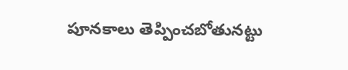పూనకాలు తెప్పించబోతునట్టు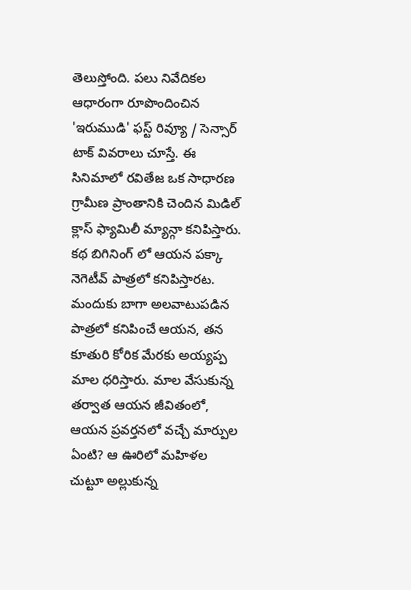తెలుస్తోంది. పలు నివేదికల ఆధారంగా రూపొందించిన 'ఇరుముడి' ఫస్ట్ రివ్యూ / సెన్సార్ టాక్ వివరాలు చూస్తే. ఈ సినిమాలో రవితేజ ఒక సాధారణ గ్రామీణ ప్రాంతానికి చెందిన మిడిల్ క్లాస్ ఫ్యామిలీ మ్యాన్గా కనిపిస్తారు. కథ బిగినింగ్ లో ఆయన పక్కా నెగెటీవ్ పాత్రలో కనిపిస్తారట. మందుకు బాగా అలవాటుపడిన పాత్రలో కనిపించే ఆయన, తన కూతురి కోరిక మేరకు అయ్యప్ప మాల ధరిస్తారు. మాల వేసుకున్న తర్వాత ఆయన జీవితంలో, ఆయన ప్రవర్తనలో వచ్చే మార్పుల ఏంటి? ఆ ఊరిలో మహిళల చుట్టూ అల్లుకున్న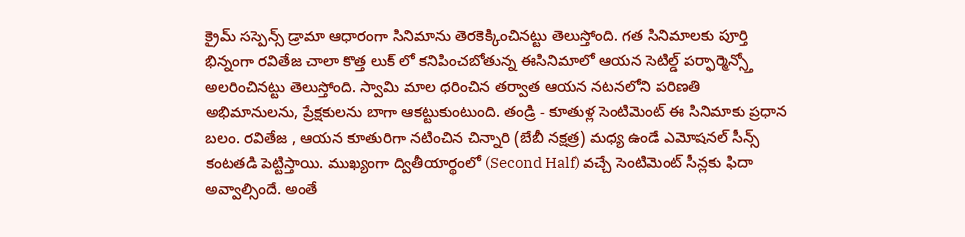క్రైమ్ సస్పెన్స్ డ్రామా ఆధారంగా సినిమాను తెరకెక్కించినట్టు తెలుస్తోంది. గత సినిమాలకు పూర్తి భిన్నంగా రవితేజ చాలా కొత్త లుక్ లో కనిపించబోతున్న ఈసినిమాలో ఆయన సెటిల్డ్ పర్ఫార్మెన్స్తో అలరించినట్టు తెలుస్తోంది. స్వామి మాల ధరించిన తర్వాత ఆయన నటనలోని పరిణతి అభిమానులను, ప్రేక్షకులను బాగా ఆకట్టుకుంటుంది. తండ్రి - కూతుళ్ల సెంటిమెంట్ ఈ సినిమాకు ప్రధాన బలం. రవితేజ , ఆయన కూతురిగా నటించిన చిన్నారి (బేబీ నక్షత్ర) మధ్య ఉండే ఎమోషనల్ సీన్స్ కంటతడి పెట్టిస్తాయి. ముఖ్యంగా ద్వితీయార్థంలో (Second Half) వచ్చే సెంటిమెంట్ సీన్లకు ఫిదా అవ్వాల్సిందే. అంతే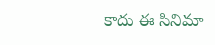కాదు ఈ సినిమా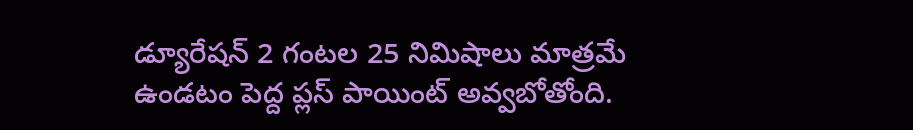డ్యూరేషన్ 2 గంటల 25 నిమిషాలు మాత్రమే ఉండటం పెద్ద ప్లస్ పాయింట్ అవ్వబోతోంది.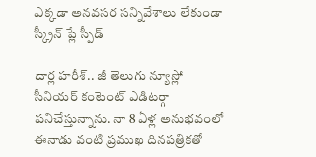ఎక్కడా అనవసర సన్నివేశాలు లేకుండా స్క్రీన్ ప్లే స్పీడ్

దార్ల హరీశ్.. జీ తెలుగు న్యూస్లో సీనియర్ కంటెంట్ ఎడిటర్గా పనిచేస్తున్నాను. నా 8 ఏళ్ల అనుభవంలో ఈనాడు వంటి ప్రముఖ దినపత్రికతో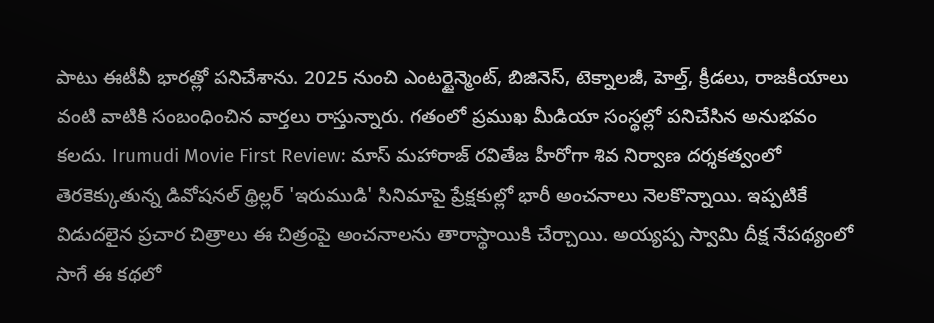పాటు ఈటీవీ భారత్లో పనిచేశాను. 2025 నుంచి ఎంటర్టైన్మెంట్, బిజినెస్, టెక్నాలజీ, హెల్త్, క్రీడలు, రాజకీయాలు వంటి వాటికి సంబంధించిన వార్తలు రాస్తున్నారు. గతంలో ప్రముఖ మీడియా సంస్థల్లో పనిచేసిన అనుభవం కలదు. Irumudi Movie First Review: మాస్ మహారాజ్ రవితేజ హీరోగా శివ నిర్వాణ దర్శకత్వంలో తెరకెక్కుతున్న డివోషనల్ థ్రిల్లర్ 'ఇరుముడి' సినిమాపై ప్రేక్షకుల్లో భారీ అంచనాలు నెలకొన్నాయి. ఇప్పటికే విడుదలైన ప్రచార చిత్రాలు ఈ చిత్రంపై అంచనాలను తారాస్థాయికి చేర్చాయి. అయ్యప్ప స్వామి దీక్ష నేపథ్యంలో సాగే ఈ కథలో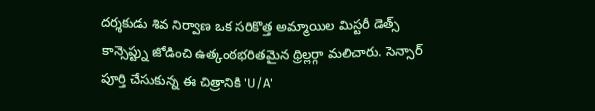దర్శకుడు శివ నిర్వాణ ఒక సరికొత్త అమ్మాయిల మిస్టరీ డెత్స్ కాన్సెప్ట్ను జోడించి ఉత్కంఠభరితమైన థ్రిల్లర్గా మలిచారు. సెన్సార్ పూర్తి చేసుకున్న ఈ చిత్రానికి 'U/A'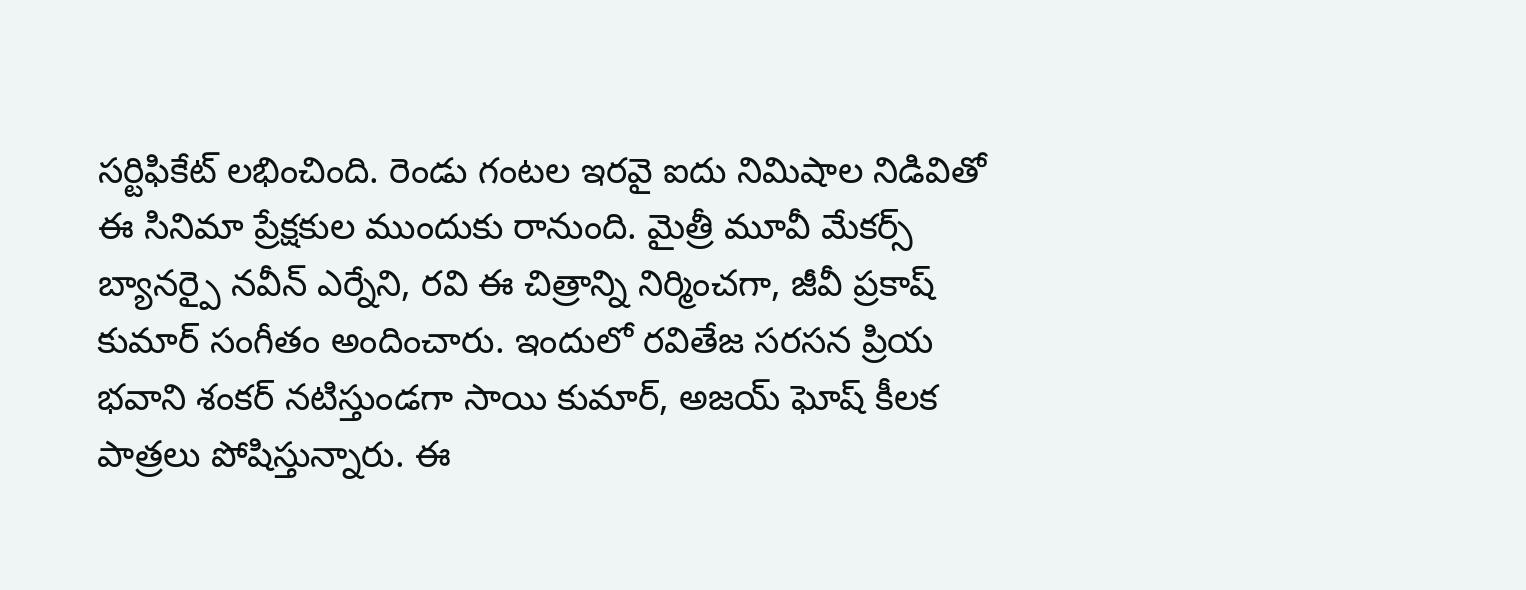సర్టిఫికేట్ లభించింది. రెండు గంటల ఇరవై ఐదు నిమిషాల నిడివితో ఈ సినిమా ప్రేక్షకుల ముందుకు రానుంది. మైత్రీ మూవీ మేకర్స్ బ్యానర్పై నవీన్ ఎర్నేని, రవి ఈ చిత్రాన్ని నిర్మించగా, జీవీ ప్రకాష్ కుమార్ సంగీతం అందించారు. ఇందులో రవితేజ సరసన ప్రియ భవాని శంకర్ నటిస్తుండగా సాయి కుమార్, అజయ్ ఘోష్ కీలక పాత్రలు పోషిస్తున్నారు. ఈ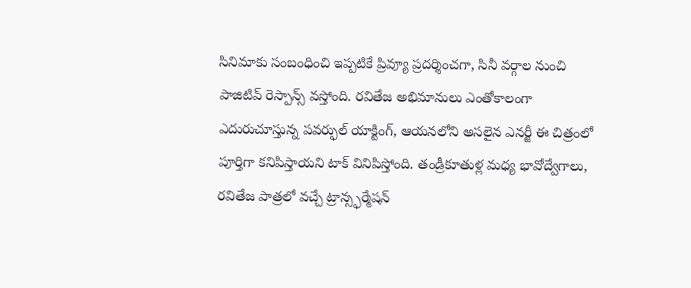సినిమాకు సంబంధించి ఇప్పటికే ప్రివ్యూ ప్రదర్శించగా, సినీ వర్గాల నుంచి పాజిటివ్ రెస్పాన్స్ వస్తోంది. రవితేజ అభిమానులు ఎంతోకాలంగా ఎదురుచూస్తున్న పవర్ఫుల్ యాక్టింగ్, ఆయనలోని అసలైన ఎనర్జీ ఈ చిత్రంలో పూర్తిగా కనిపిస్తాయని టాక్ వినిపిస్తోంది. తండ్రీకూతుళ్ల మధ్య భావోద్వేగాలు, రవితేజ పాత్రలో వచ్చే ట్రాన్స్ఫర్మేషన్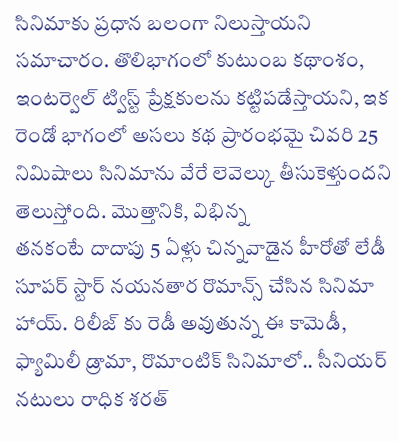సినిమాకు ప్రధాన బలంగా నిలుస్తాయని సమాచారం. తొలిభాగంలో కుటుంబ కథాంశం, ఇంటర్వెల్ ట్విస్ట్ ప్రేక్షకులను కట్టిపడేస్తాయని, ఇక రెండో భాగంలో అసలు కథ ప్రారంభమై చివరి 25 నిమిషాలు సినిమాను వేరే లెవెల్కు తీసుకెళ్తుందని తెలుస్తోంది. మొత్తానికి, విభిన్న
తనకంటే దాదాపు 5 ఏళ్లు చిన్నవాడైన హీరోతో లేడీ సూపర్ స్టార్ నయనతార రొమాన్స్ చేసిన సినిమా హాయ్. రిలీజ్ కు రెడీ అవుతున్న ఈ కామెడీ, ఫ్యామిలీ డ్రామా, రొమాంటిక్ సినిమాలో.. సీనియర్ నటులు రాధిక శరత్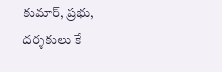కుమార్, ప్రభు, దర్శకులు కే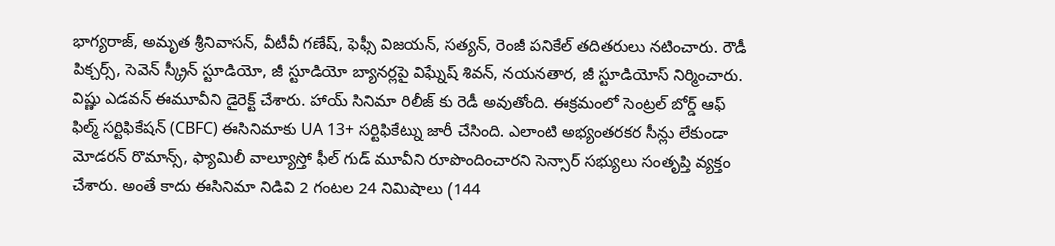భాగ్యరాజ్, అమృత శ్రీనివాసన్, వీటీవీ గణేష్, ఫెఫ్సీ విజయన్, సత్యన్, రెంజీ పనికేల్ తదితరులు నటించారు. రౌడీ పిక్చర్స్, సెవెన్ స్క్రీన్ స్టూడియో, జీ స్టూడియో బ్యానర్లపై విఘ్నేష్ శివన్, నయనతార, జీ స్టూడియోస్ నిర్మించారు. విష్ణు ఎడవన్ ఈమూవీని డైరెక్ట్ చేశారు. హాయ్ సినిమా రిలీజ్ కు రెడీ అవుతోంది. ఈక్రమంలో సెంట్రల్ బోర్డ్ ఆఫ్ ఫిల్మ్ సర్టిఫికేషన్ (CBFC) ఈసినిమాకు UA 13+ సర్టిఫికేట్ను జారీ చేసింది. ఎలాంటి అభ్యంతరకర సీన్లు లేకుండా మోడరన్ రొమాన్స్, ఫ్యామిలీ వాల్యూస్తో ఫీల్ గుడ్ మూవీని రూపొందించారని సెన్సార్ సభ్యులు సంతృప్తి వ్యక్తం చేశారు. అంతే కాదు ఈసినిమా నిడివి 2 గంటల 24 నిమిషాలు (144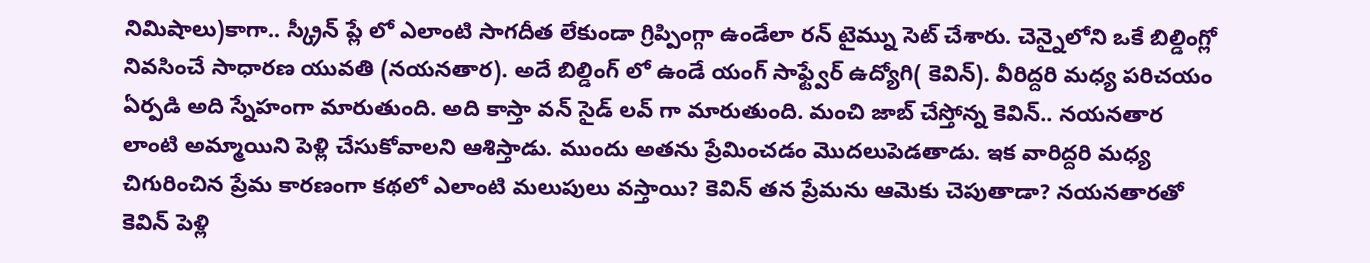నిమిషాలు)కాగా.. స్క్రీన్ ప్లే లో ఎలాంటి సాగదీత లేకుండా గ్రిప్పింగ్గా ఉండేలా రన్ టైమ్ను సెట్ చేశారు. చెన్నైలోని ఒకే బిల్డింగ్లో నివసించే సాధారణ యువతి (నయనతార). అదే బిల్డింగ్ లో ఉండే యంగ్ సాఫ్ట్వేర్ ఉద్యోగి( కెవిన్). వీరిద్దరి మధ్య పరిచయం ఏర్పడి అది స్నేహంగా మారుతుంది. అది కాస్తా వన్ సైడ్ లవ్ గా మారుతుంది. మంచి జాబ్ చేస్తోన్న కెవిన్.. నయనతార లాంటి అమ్మాయిని పెళ్లి చేసుకోవాలని ఆశిస్తాడు. ముందు అతను ప్రేమించడం మొదలుపెడతాడు. ఇక వారిద్దరి మధ్య చిగురించిన ప్రేమ కారణంగా కథలో ఎలాంటి మలుపులు వస్తాయి? కెవిన్ తన ప్రేమను ఆమెకు చెపుతాడా? నయనతారతో కెవిన్ పెళ్లి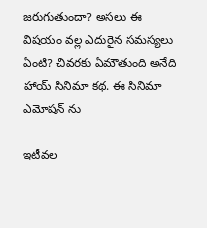జరుగుతుందా? అసలు ఈ విషయం వల్ల ఎదురైన సమస్యలు ఏంటి? చివరకు ఏమౌతుంది అనేది హాయ్ సినిమా కథ. ఈ సినిమా ఎమోషన్ ను

ఇటీవల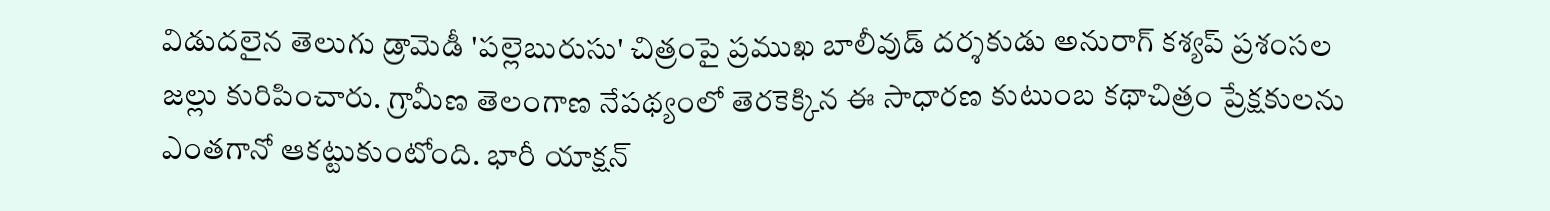విడుదలైన తెలుగు డ్రామెడీ 'పల్లెబురుసు' చిత్రంపై ప్రముఖ బాలీవుడ్ దర్శకుడు అనురాగ్ కశ్యప్ ప్రశంసల జల్లు కురిపించారు. గ్రామీణ తెలంగాణ నేపథ్యంలో తెరకెక్కిన ఈ సాధారణ కుటుంబ కథాచిత్రం ప్రేక్షకులను ఎంతగానో ఆకట్టుకుంటోంది. భారీ యాక్షన్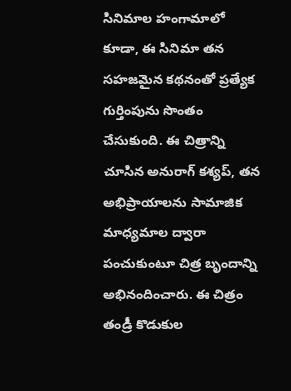సినిమాల హంగామాలో కూడా, ఈ సినిమా తన సహజమైన కథనంతో ప్రత్యేక గుర్తింపును సొంతం చేసుకుంది. ఈ చిత్రాన్ని చూసిన అనురాగ్ కశ్యప్, తన అభిప్రాయాలను సామాజిక మాధ్యమాల ద్వారా పంచుకుంటూ చిత్ర బృందాన్ని అభినందించారు. ఈ చిత్రం తండ్రీ కొడుకుల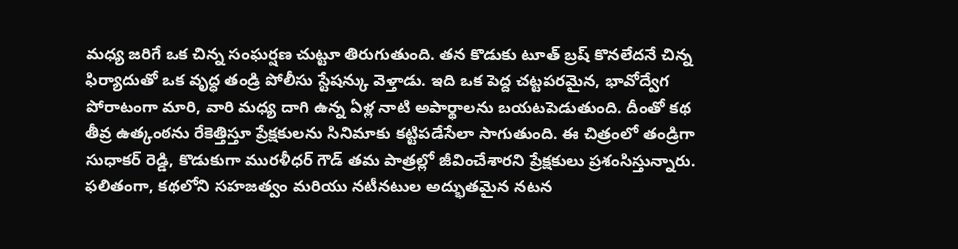మధ్య జరిగే ఒక చిన్న సంఘర్షణ చుట్టూ తిరుగుతుంది. తన కొడుకు టూత్ బ్రష్ కొనలేదనే చిన్న ఫిర్యాదుతో ఒక వృద్ధ తండ్రి పోలీసు స్టేషన్కు వెళ్తాడు. ఇది ఒక పెద్ద చట్టపరమైన, భావోద్వేగ పోరాటంగా మారి, వారి మధ్య దాగి ఉన్న ఏళ్ల నాటి అపార్థాలను బయటపెడుతుంది. దీంతో కథ తీవ్ర ఉత్కంఠను రేకెత్తిస్తూ ప్రేక్షకులను సినిమాకు కట్టిపడేసేలా సాగుతుంది. ఈ చిత్రంలో తండ్రిగా సుధాకర్ రెడ్డి, కొడుకుగా మురళీధర్ గౌడ్ తమ పాత్రల్లో జీవించేశారని ప్రేక్షకులు ప్రశంసిస్తున్నారు. ఫలితంగా, కథలోని సహజత్వం మరియు నటీనటుల అద్భుతమైన నటన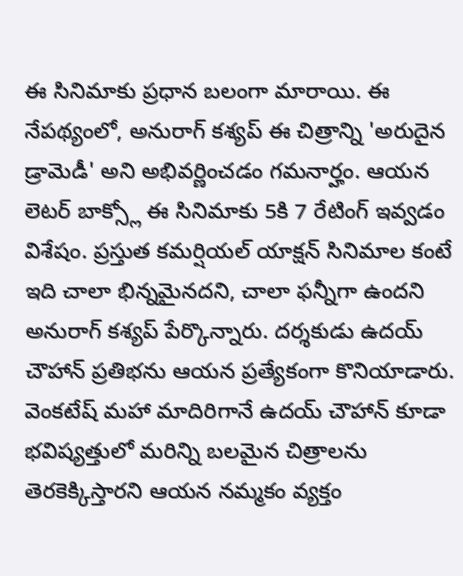ఈ సినిమాకు ప్రధాన బలంగా మారాయి. ఈ నేపథ్యంలో, అనురాగ్ కశ్యప్ ఈ చిత్రాన్ని 'అరుదైన డ్రామెడీ' అని అభివర్ణించడం గమనార్హం. ఆయన లెటర్ బాక్స్లో ఈ సినిమాకు 5కి 7 రేటింగ్ ఇవ్వడం విశేషం. ప్రస్తుత కమర్షియల్ యాక్షన్ సినిమాల కంటే ఇది చాలా భిన్నమైనదని, చాలా ఫన్నీగా ఉందని అనురాగ్ కశ్యప్ పేర్కొన్నారు. దర్శకుడు ఉదయ్ చౌహాన్ ప్రతిభను ఆయన ప్రత్యేకంగా కొనియాడారు. వెంకటేష్ మహా మాదిరిగానే ఉదయ్ చౌహాన్ కూడా భవిష్యత్తులో మరిన్ని బలమైన చిత్రాలను తెరకెక్కిస్తారని ఆయన నమ్మకం వ్యక్తం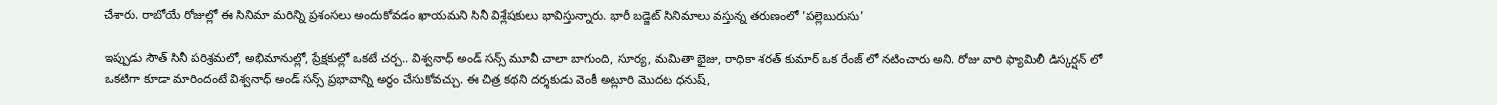చేశారు. రాబోయే రోజుల్లో ఈ సినిమా మరిన్ని ప్రశంసలు అందుకోవడం ఖాయమని సినీ విశ్లేషకులు భావిస్తున్నారు. భారీ బడ్జెట్ సినిమాలు వస్తున్న తరుణంలో 'పల్లెబురుసు'

ఇప్పుడు సౌత్ సినీ పరిశ్రమలో, అభిమానుల్లో, ప్రేక్షకుల్లో ఒకటే చర్చ.. విశ్వనాధ్ అండ్ సన్స్ మూవీ చాలా బాగుంది, సూర్య, మమితా భైజు, రాధికా శరత్ కుమార్ ఒక రేంజ్ లో నటించారు అని. రోజు వారి ఫ్యామిలీ డిస్కర్షన్ లో ఒకటిగా కూడా మారిందంటే విశ్వనాధ్ అండ్ సన్స్ ప్రభావాన్ని అర్ధం చేసుకోవచ్చు. ఈ చిత్ర కథని దర్శకుడు వెంకీ అట్లూరి మొదట ధనుష్,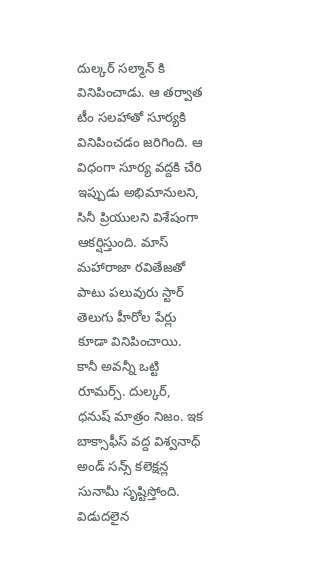దుల్కర్ సల్మాన్ కి వినిపించాడు. ఆ తర్వాత టీం సలహాతో సూర్యకి వినిపించడం జరిగింది. ఆ విధంగా సూర్య వద్దకి చేరి ఇప్పుడు అభిమానులని, సినీ ప్రియులని విశేషంగా ఆకర్షిస్తుంది. మాస్ మహారాజా రవితేజతో పాటు పలువురు స్టార్ తెలుగు హీరోల పేర్లు కూడా వినిపించాయి. కానీ అవన్నీ ఒట్టి రూమర్స్. దుల్కర్, ధనుష్ మాత్రం నిజం. ఇక బాక్సాఫీస్ వద్ద విశ్వనాధ్ అండ్ సన్స్ కలెక్షన్ల సునామీ సృష్టిస్తోంది. విడుదలైన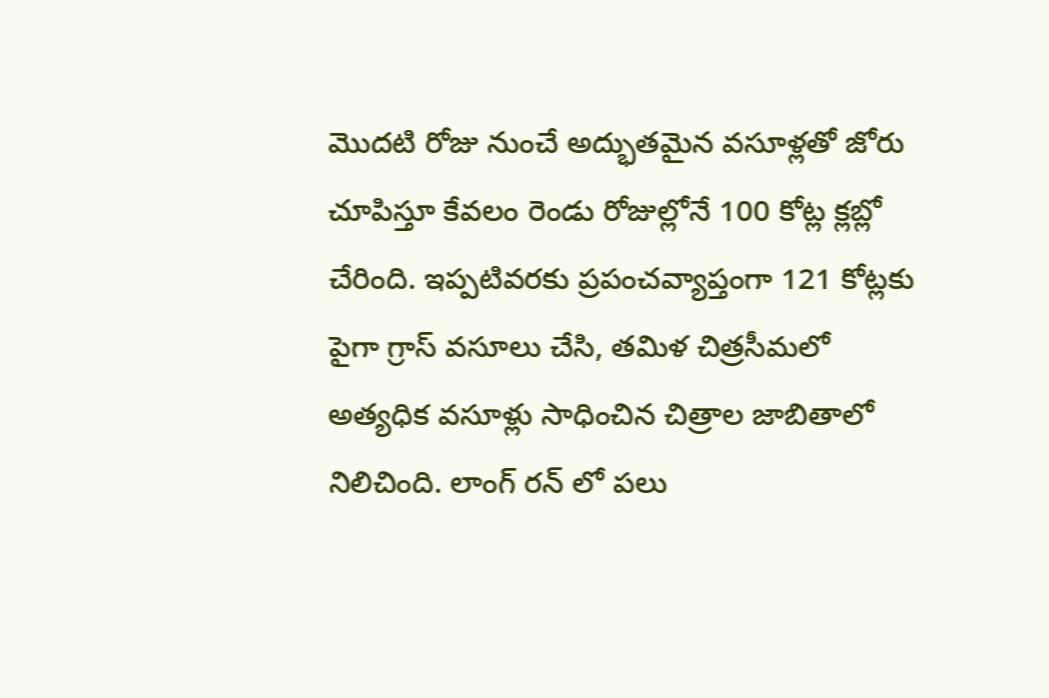మొదటి రోజు నుంచే అద్భుతమైన వసూళ్లతో జోరు చూపిస్తూ కేవలం రెండు రోజుల్లోనే 100 కోట్ల క్లబ్లో చేరింది. ఇప్పటివరకు ప్రపంచవ్యాప్తంగా 121 కోట్లకు పైగా గ్రాస్ వసూలు చేసి, తమిళ చిత్రసీమలో అత్యధిక వసూళ్లు సాధించిన చిత్రాల జాబితాలో నిలిచింది. లాంగ్ రన్ లో పలు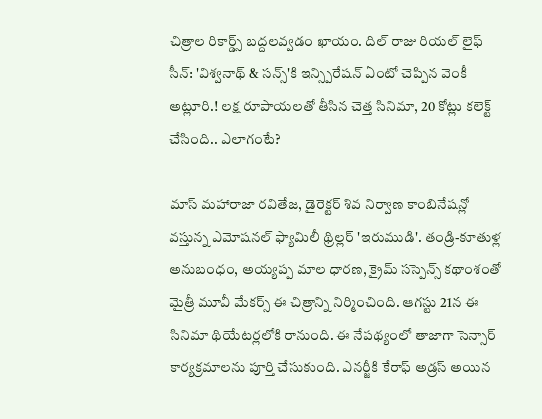చిత్రాల రికార్డ్స్ బద్దలవ్వడం ఖాయం. దిల్ రాజు రియల్ లైఫ్ సీన్: 'విశ్వనాథ్ & సన్స్'కి ఇన్స్పిరేషన్ ఏంటో చెప్పిన వెంకీ అట్లూరి.! లక్ష రూపాయలతో తీసిన చెత్త సినిమా, 20 కోట్లు కలెక్ట్ చేసింది.. ఎలాగంటే?

మాస్ మహారాజా రవితేజ, డైరెక్టర్ శివ నిర్వాణ కాంబినేషన్లో వస్తున్న ఎమోషనల్ ఫ్యామిలీ థ్రిల్లర్ 'ఇరుముడి'. తండ్రి-కూతుళ్ల అనుబంధం, అయ్యప్ప మాల ధారణ, క్రైమ్ సస్పెన్స్ కథాంశంతో మైత్రీ మూవీ మేకర్స్ ఈ చిత్రాన్ని నిర్మించింది. ఆగస్టు 21న ఈ సినిమా థియేటర్లలోకి రానుంది. ఈ నేపథ్యంలో తాజాగా సెన్సార్ కార్యక్రమాలను పూర్తి చేసుకుంది. ఎనర్జీకి కేరాఫ్ అడ్రస్ అయిన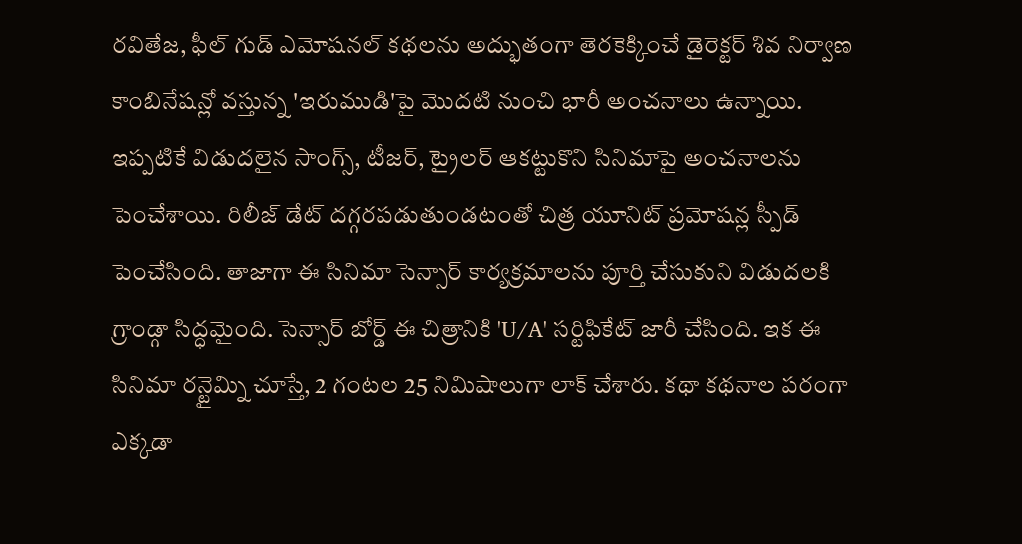రవితేజ, ఫీల్ గుడ్ ఎమోషనల్ కథలను అద్భుతంగా తెరకెక్కించే డైరెక్టర్ శివ నిర్వాణ కాంబినేషన్లో వస్తున్న 'ఇరుముడి'పై మొదటి నుంచి భారీ అంచనాలు ఉన్నాయి. ఇప్పటికే విడుదలైన సాంగ్స్, టీజర్, ట్రైలర్ ఆకట్టుకొని సినిమాపై అంచనాలను పెంచేశాయి. రిలీజ్ డేట్ దగ్గరపడుతుండటంతో చిత్ర యూనిట్ ప్రమోషన్ల స్పీడ్ పెంచేసింది. తాజాగా ఈ సినిమా సెన్సార్ కార్యక్రమాలను పూర్తి చేసుకుని విడుదలకి గ్రాండ్గా సిద్ధమైంది. సెన్సార్ బోర్డ్ ఈ చిత్రానికి 'U/A' సర్టిఫికేట్ జారీ చేసింది. ఇక ఈ సినిమా రన్టైమ్ని చూస్తే, 2 గంటల 25 నిమిషాలుగా లాక్ చేశారు. కథా కథనాల పరంగా ఎక్కడా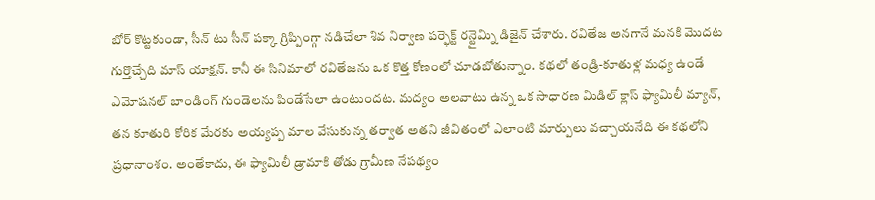బోర్ కొట్టకుండా, సీన్ టు సీన్ పక్కా గ్రిప్పింగ్గా నడిచేలా శివ నిర్వాణ పర్ఫెక్ట్ రన్టైమ్ని డిజైన్ చేశారు. రవితేజ అనగానే మనకి మొదట గుర్తొచ్చేది మాస్ యాక్షన్. కానీ ఈ సినిమాలో రవితేజను ఒక కొత్త కోణంలో చూడబోతున్నాం. కథలో తండ్రి-కూతుళ్ల మధ్య ఉండే ఎమోషనల్ బాండింగ్ గుండెలను పిండేసేలా ఉంటుందట. మద్యం అలవాటు ఉన్న ఒక సాధారణ మిడిల్ క్లాస్ ఫ్యామిలీ మ్యాన్, తన కూతురి కోరిక మేరకు అయ్యప్ప మాల వేసుకున్న తర్వాత అతని జీవితంలో ఎలాంటి మార్పులు వచ్చాయనేది ఈ కథలోని ప్రధానాంశం. అంతేకాదు, ఈ ఫ్యామిలీ డ్రామాకి తోడు గ్రామీణ నేపథ్యం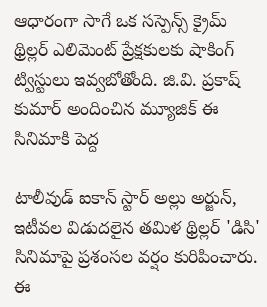ఆధారంగా సాగే ఒక సస్పెన్స్ క్రైమ్ థ్రిల్లర్ ఎలిమెంట్ ప్రేక్షకులకు షాకింగ్ ట్విస్టులు ఇవ్వబోతోంది. జి.వి. ప్రకాష్ కుమార్ అందించిన మ్యూజిక్ ఈ సినిమాకి పెద్ద

టాలీవుడ్ ఐకాన్ స్టార్ అల్లు అర్జున్, ఇటీవల విడుదలైన తమిళ థ్రిల్లర్ 'డిసి' సినిమాపై ప్రశంసల వర్షం కురిపించారు. ఈ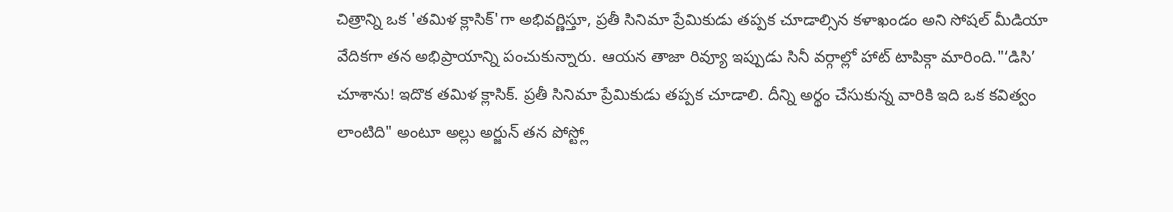చిత్రాన్ని ఒక 'తమిళ క్లాసిక్'గా అభివర్ణిస్తూ, ప్రతీ సినిమా ప్రేమికుడు తప్పక చూడాల్సిన కళాఖండం అని సోషల్ మీడియా వేదికగా తన అభిప్రాయాన్ని పంచుకున్నారు. ఆయన తాజా రివ్యూ ఇప్పుడు సినీ వర్గాల్లో హాట్ టాపిక్గా మారింది."‘డిసి’ చూశాను! ఇదొక తమిళ క్లాసిక్. ప్రతీ సినిమా ప్రేమికుడు తప్పక చూడాలి. దీన్ని అర్థం చేసుకున్న వారికి ఇది ఒక కవిత్వం లాంటిది" అంటూ అల్లు అర్జున్ తన పోస్ట్లో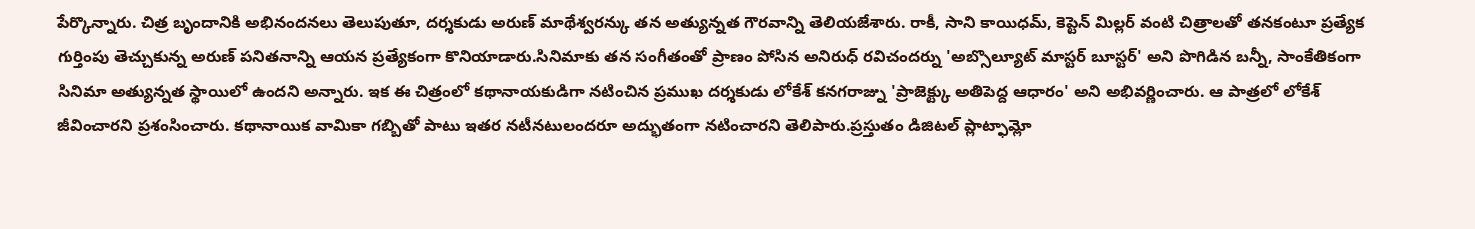పేర్కొన్నారు. చిత్ర బృందానికి అభినందనలు తెలుపుతూ, దర్శకుడు అరుణ్ మాథేశ్వరన్కు తన అత్యున్నత గౌరవాన్ని తెలియజేశారు. రాకీ, సాని కాయిధమ్, కెప్టెన్ మిల్లర్ వంటి చిత్రాలతో తనకంటూ ప్రత్యేక గుర్తింపు తెచ్చుకున్న అరుణ్ పనితనాన్ని ఆయన ప్రత్యేకంగా కొనియాడారు.సినిమాకు తన సంగీతంతో ప్రాణం పోసిన అనిరుధ్ రవిచందర్ను 'అబ్సొల్యూట్ మాస్టర్ బూస్టర్' అని పొగిడిన బన్నీ, సాంకేతికంగా సినిమా అత్యున్నత స్థాయిలో ఉందని అన్నారు. ఇక ఈ చిత్రంలో కథానాయకుడిగా నటించిన ప్రముఖ దర్శకుడు లోకేశ్ కనగరాజ్ను 'ప్రాజెక్ట్కు అతిపెద్ద ఆధారం' అని అభివర్ణించారు. ఆ పాత్రలో లోకేశ్ జీవించారని ప్రశంసించారు. కథానాయిక వామికా గబ్బితో పాటు ఇతర నటీనటులందరూ అద్భుతంగా నటించారని తెలిపారు.ప్రస్తుతం డిజిటల్ ప్లాట్ఫామ్లో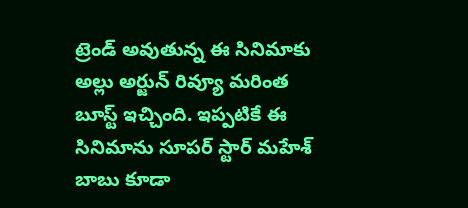ట్రెండ్ అవుతున్న ఈ సినిమాకు అల్లు అర్జున్ రివ్యూ మరింత బూస్ట్ ఇచ్చింది. ఇప్పటికే ఈ సినిమాను సూపర్ స్టార్ మహేశ్ బాబు కూడా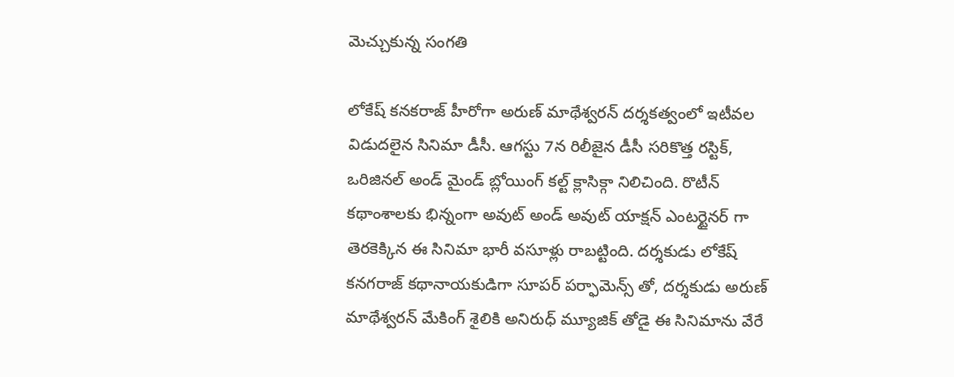మెచ్చుకున్న సంగతి

లోకేష్ కనకరాజ్ హీరోగా అరుణ్ మాథేశ్వరన్ దర్శకత్వంలో ఇటీవల విడుదలైన సినిమా డీసీ. ఆగస్టు 7న రిలీజైన డీసీ సరికొత్త రస్టిక్, ఒరిజినల్ అండ్ మైండ్ బ్లోయింగ్ కల్ట్ క్లాసిక్గా నిలిచింది. రొటీన్ కథాంశాలకు భిన్నంగా అవుట్ అండ్ అవుట్ యాక్షన్ ఎంటర్టైనర్ గా తెరకెక్కిన ఈ సినిమా భారీ వసూళ్లు రాబట్టింది. దర్శకుడు లోకేష్ కనగరాజ్ కథానాయకుడిగా సూపర్ పర్ఫామెన్స్ తో, దర్శకుడు అరుణ్ మాథేశ్వరన్ మేకింగ్ శైలికి అనిరుధ్ మ్యూజిక్ తోడై ఈ సినిమాను వేరే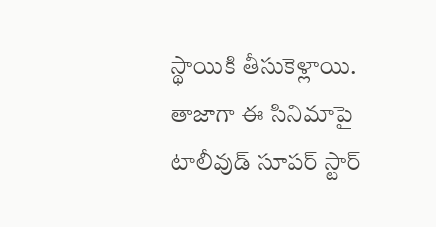స్థాయికి తీసుకెళ్లాయి. తాజాగా ఈ సినిమాపై టాలీవుడ్ సూపర్ స్టార్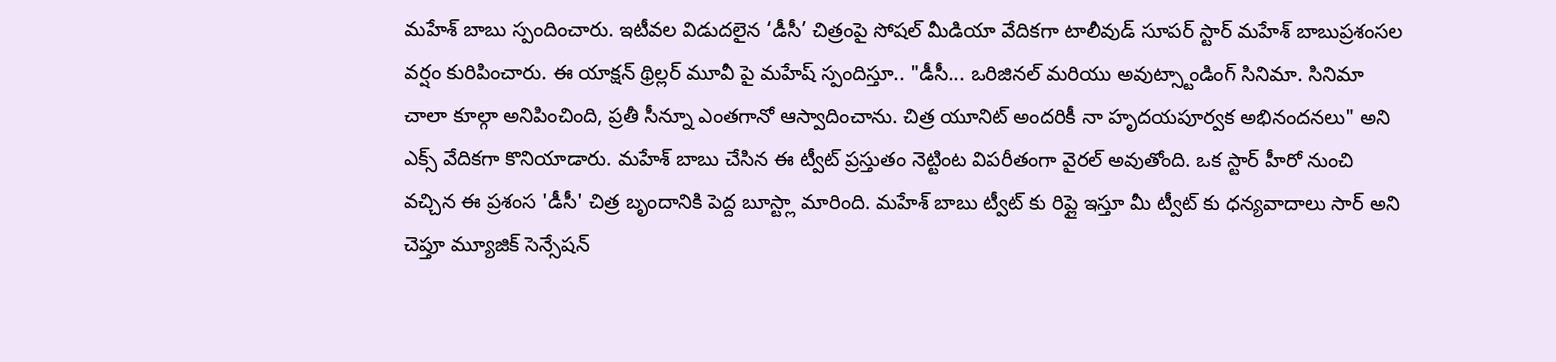మహేశ్ బాబు స్పందించారు. ఇటీవల విడుదలైన ‘డీసీ’ చిత్రంపై సోషల్ మీడియా వేదికగా టాలీవుడ్ సూపర్ స్టార్ మహేశ్ బాబుప్రశంసల వర్షం కురిపించారు. ఈ యాక్షన్ థ్రిల్లర్ మూవీ పై మహేష్ స్పందిస్తూ.. "డీసీ... ఒరిజినల్ మరియు అవుట్స్టాండింగ్ సినిమా. సినిమా చాలా కూల్గా అనిపించింది, ప్రతీ సీన్నూ ఎంతగానో ఆస్వాదించాను. చిత్ర యూనిట్ అందరికీ నా హృదయపూర్వక అభినందనలు" అని ఎక్స్ వేదికగా కొనియాడారు. మహేశ్ బాబు చేసిన ఈ ట్వీట్ ప్రస్తుతం నెట్టింట విపరీతంగా వైరల్ అవుతోంది. ఒక స్టార్ హీరో నుంచి వచ్చిన ఈ ప్రశంస 'డీసీ' చిత్ర బృందానికి పెద్ద బూస్ట్లా మారింది. మహేశ్ బాబు ట్వీట్ కు రిప్లై ఇస్తూ మీ ట్వీట్ కు ధన్యవాదాలు సార్ అని చెప్తూ మ్యూజిక్ సెన్సేషన్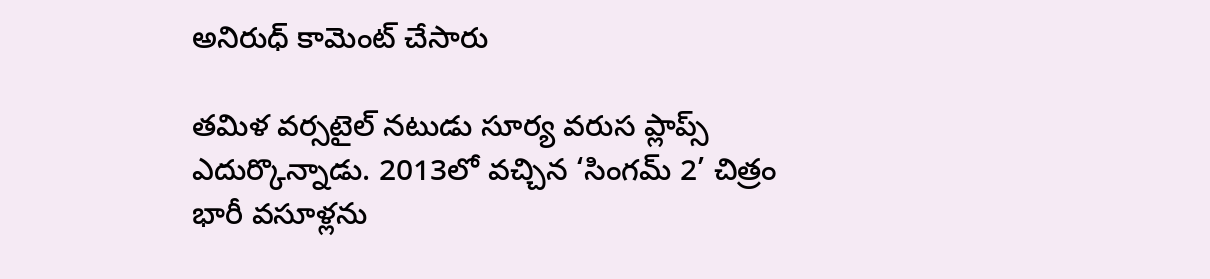అనిరుధ్ కామెంట్ చేసారు

తమిళ వర్సటైల్ నటుడు సూర్య వరుస ప్లాప్స్ ఎదుర్కొన్నాడు. 2013లో వచ్చిన ‘సింగమ్ 2’ చిత్రం భారీ వసూళ్లను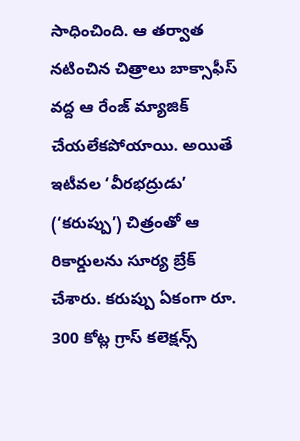సాధించింది. ఆ తర్వాత నటించిన చిత్రాలు బాక్సాఫీస్ వద్ద ఆ రేంజ్ మ్యాజిక్ చేయలేకపోయాయి. అయితే ఇటీవల ‘వీరభద్రుడు’ (‘కరుప్పు’) చిత్రంతో ఆ రికార్డులను సూర్య బ్రేక్ చేశారు. కరుప్పు ఏకంగా రూ. 300 కోట్ల గ్రాస్ కలెక్షన్స్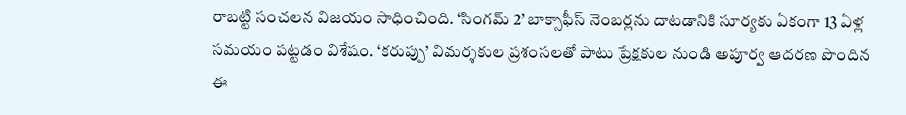రాబట్టి సంచలన విజయం సాధించింది. ‘సింగమ్ 2’ బాక్సాఫీస్ నెంబర్లను దాటడానికి సూర్యకు ఏకంగా 13 ఏళ్ల సమయం పట్టడం విశేషం. ‘కరుప్పు’ విమర్శకుల ప్రశంసలతో పాటు ప్రేక్షకుల నుండి అపూర్వ ఆదరణ పొందిన ఈ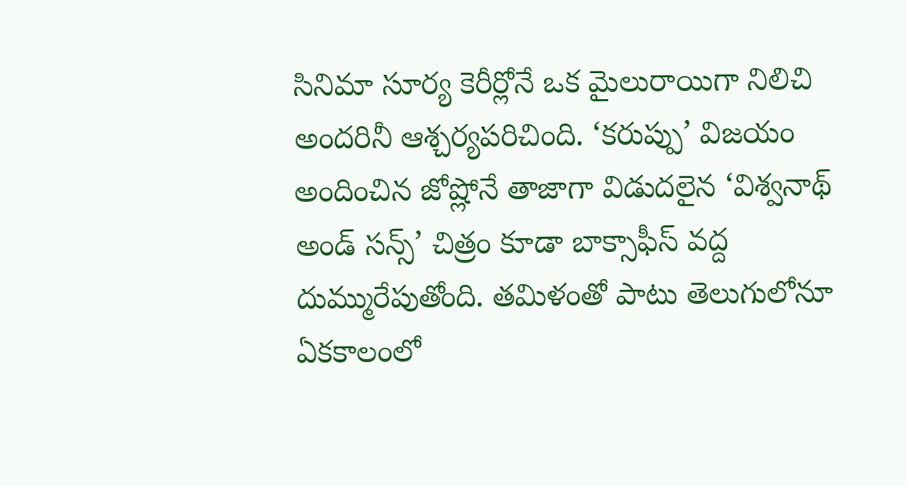సినిమా సూర్య కెరీర్లోనే ఒక మైలురాయిగా నిలిచి అందరినీ ఆశ్చర్యపరిచింది. ‘కరుప్పు’ విజయం అందించిన జోష్లోనే తాజాగా విడుదలైన ‘విశ్వనాథ్ అండ్ సన్స్’ చిత్రం కూడా బాక్సాఫీస్ వద్ద దుమ్మురేపుతోంది. తమిళంతో పాటు తెలుగులోనూ ఏకకాలంలో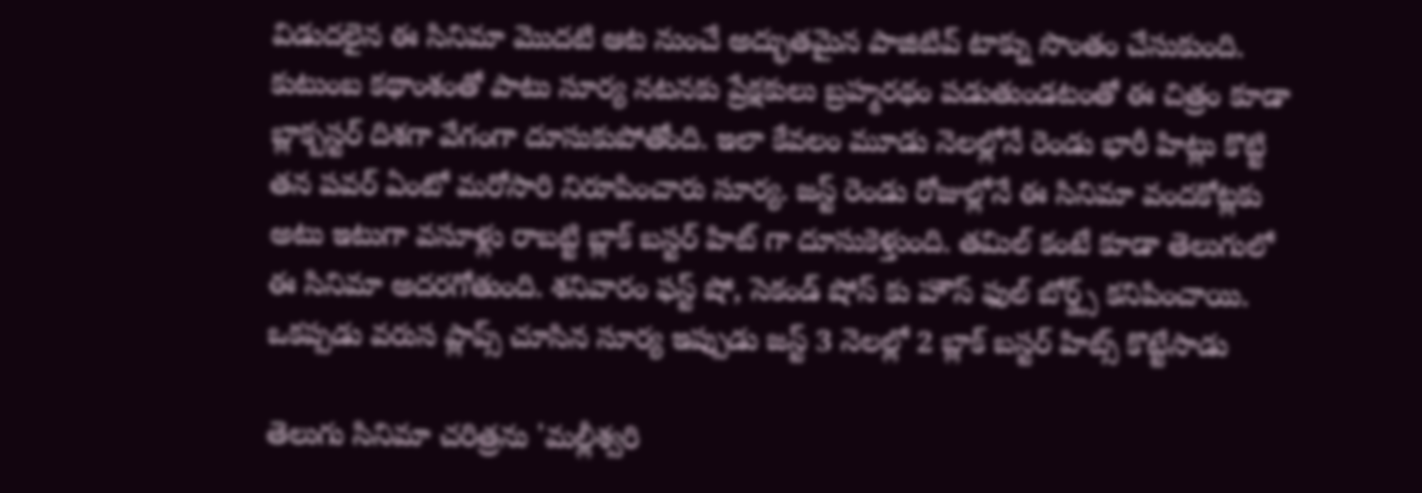విడుదలైన ఈ సినిమా మొదటి ఆట నుంచే అద్భుతమైన పాజిటివ్ టాక్ను సొంతం చేసుకుంది. కుటుంబ కథాంశంతో పాటు సూర్య నటనకు ప్రేక్షకులు బ్రహ్మరథం పడుతుండటంతో ఈ చిత్రం కూడా బ్లాక్బస్టర్ దిశగా వేగంగా దూసుకుపోతోంది. ఇలా కేవలం మూడు నెలల్లోనే రెండు భారీ హిట్లు కొట్టి తన పవర్ ఏంటో మరోసారి నిరూపించారు సూర్య. జస్ట్ రెండు రోజుల్లోనే ఈ సినిమా వందకోట్లకు అటు ఇటుగా వసూళ్లు రాబట్టి బ్లాక్ బస్టర్ హిట్ గా దూసుకెళ్తుంది. తమిల్ కంటే కూడా తెలుగులో ఈ సినిమా అదరగోతుంది. శనివారం ఫస్ట్ షో, సెకండ్ షోస్ కు హౌస్ ఫుల్ బోర్డ్స్ కనిపించాయి. ఒకప్పడు వరుస ప్లాప్స్ చూసిన సూర్య ఇప్పుడు జస్ట్ 3 నెలల్లో 2 బ్లాక్ బస్టర్ హిట్స్ కొట్టేసాడు

తెలుగు సినిమా చరిత్రను 'మల్లీశ్వరి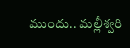ముందు.. మల్లీశ్వరి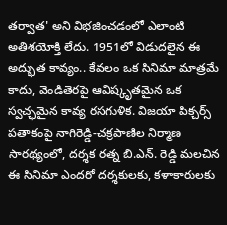తర్వాత' అని విభజించడంలో ఎలాంటి అతిశయోక్తి లేదు. 1951లో విడుదలైన ఈ అద్భుత కావ్యం.. కేవలం ఒక సినిమా మాత్రమే కాదు, వెండితెరపై ఆవిష్కృతమైన ఒక స్వచ్ఛమైన కావ్య రసగుళిక. విజయా పిక్చర్స్ పతాకంపై నాగిరెడ్డి-చక్రపాణిల నిర్మాణ సారథ్యంలో, దర్శక రత్న బి.ఎన్. రెడ్డి మలచిన ఈ సినిమా ఎందరో దర్శకులకు, కళాకారులకు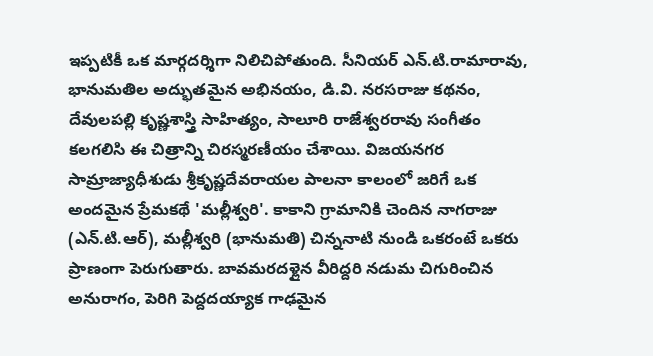ఇప్పటికీ ఒక మార్గదర్శిగా నిలిచిపోతుంది. సీనియర్ ఎన్.టి.రామారావు, భానుమతిల అద్భుతమైన అభినయం, డి.వి. నరసరాజు కథనం, దేవులపల్లి కృష్ణశాస్త్రి సాహిత్యం, సాలూరి రాజేశ్వరరావు సంగీతం కలగలిసి ఈ చిత్రాన్ని చిరస్మరణీయం చేశాయి. విజయనగర సామ్రాజ్యాధీశుడు శ్రీకృష్ణదేవరాయల పాలనా కాలంలో జరిగే ఒక అందమైన ప్రేమకథే 'మల్లీశ్వరి'. కాకాని గ్రామానికి చెందిన నాగరాజు (ఎన్.టి.ఆర్), మల్లీశ్వరి (భానుమతి) చిన్ననాటి నుండి ఒకరంటే ఒకరు ప్రాణంగా పెరుగుతారు. బావమరదళ్లైన వీరిద్దరి నడుమ చిగురించిన అనురాగం, పెరిగి పెద్దదయ్యాక గాఢమైన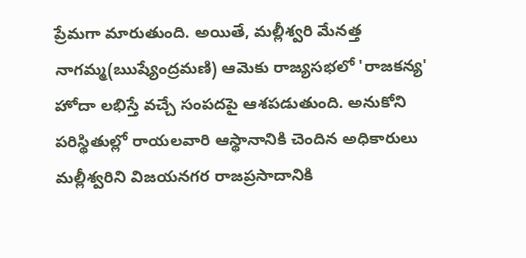ప్రేమగా మారుతుంది. అయితే, మల్లీశ్వరి మేనత్త నాగమ్మ(ఋష్యేంద్రమణి) ఆమెకు రాజ్యసభలో 'రాజకన్య' హోదా లభిస్తే వచ్చే సంపదపై ఆశపడుతుంది. అనుకోని పరిస్థితుల్లో రాయలవారి ఆస్థానానికి చెందిన అధికారులు మల్లీశ్వరిని విజయనగర రాజప్రసాదానికి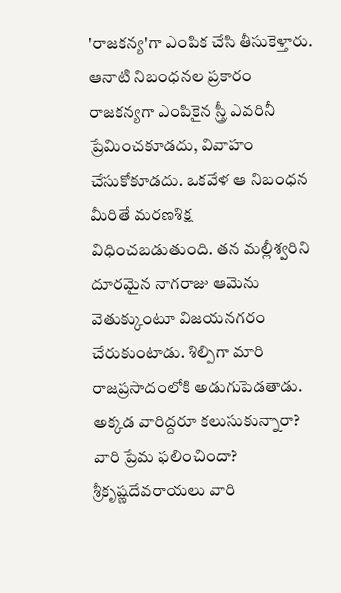'రాజకన్య'గా ఎంపిక చేసి తీసుకెళ్తారు. ఆనాటి నిబంధనల ప్రకారం రాజకన్యగా ఎంపికైన స్త్రీ ఎవరినీ ప్రేమించకూడదు, వివాహం చేసుకోకూడదు. ఒకవేళ ఆ నిబంధన మీరితే మరణశిక్ష విధించబడుతుంది. తన మల్లీశ్వరిని దూరమైన నాగరాజు ఆమెను వెతుక్కుంటూ విజయనగరం చేరుకుంటాడు. శిల్పిగా మారి రాజప్రసాదంలోకి అడుగుపెడతాడు. అక్కడ వారిద్దరూ కలుసుకున్నారా? వారి ప్రేమ ఫలించిందా? శ్రీకృష్ణదేవరాయలు వారి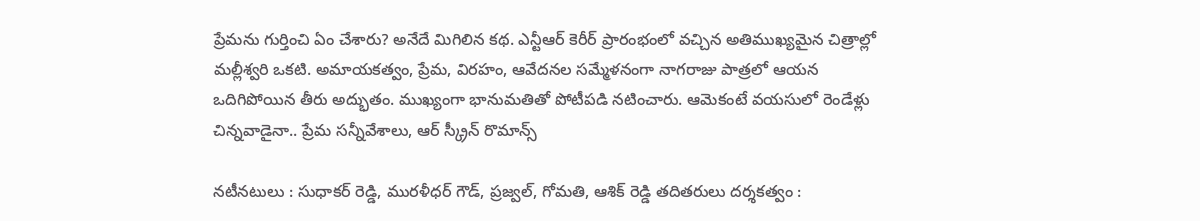ప్రేమను గుర్తించి ఏం చేశారు? అనేదే మిగిలిన కథ. ఎన్టీఆర్ కెరీర్ ప్రారంభంలో వచ్చిన అతిముఖ్యమైన చిత్రాల్లో మల్లీశ్వరి ఒకటి. అమాయకత్వం, ప్రేమ, విరహం, ఆవేదనల సమ్మేళనంగా నాగరాజు పాత్రలో ఆయన ఒదిగిపోయిన తీరు అద్భుతం. ముఖ్యంగా భానుమతితో పోటీపడి నటించారు. ఆమెకంటే వయసులో రెండేళ్లు చిన్నవాడైనా.. ప్రేమ సన్నీవేశాలు, ఆర్ స్క్రీన్ రొమాన్స్

నటీనటులు : సుధాకర్ రెడ్డి, మురళీధర్ గౌడ్, ప్రజ్వల్, గోమతి, ఆశిక్ రెడ్డి తదితరులు దర్శకత్వం :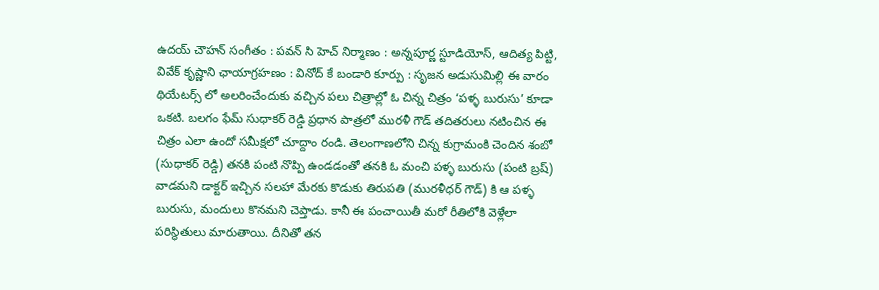ఉదయ్ చౌహన్ సంగీతం : పవన్ సి హెచ్ నిర్మాణం : అన్నపూర్ణ స్టూడియోస్, ఆదిత్య పిట్టి, వివేక్ కృష్ణాని ఛాయాగ్రహణం : వినోద్ కే బండారి కూర్పు : సృజన అడుసుమిల్లి ఈ వారం థియేటర్స్ లో అలరించేందుకు వచ్చిన పలు చిత్రాల్లో ఓ చిన్న చిత్రం ‘పళ్ళ బురుసు’ కూడా ఒకటి. బలగం ఫేమ్ సుధాకర్ రెడ్డి ప్రధాన పాత్రలో మురళీ గౌడ్ తదితరులు నటించిన ఈ చిత్రం ఎలా ఉందో సమీక్షలో చూద్దాం రండి. తెలంగాణలోని చిన్న కుగ్రామంకి చెందిన శంబో (సుధాకర్ రెడ్డి) తనకి పంటి నొప్పి ఉండడంతో తనకి ఓ మంచి పళ్ళ బురుసు (పంటి బ్రష్) వాడమని డాక్టర్ ఇచ్చిన సలహా మేరకు కొడుకు తిరుపతి (మురళీధర్ గౌడ్) కి ఆ పళ్ళ బురుసు, మందులు కొనమని చెప్తాడు. కానీ ఈ పంచాయితీ మరో రీతిలోకి వెళ్లేలా పరిస్థితులు మారుతాయి. దీనితో తన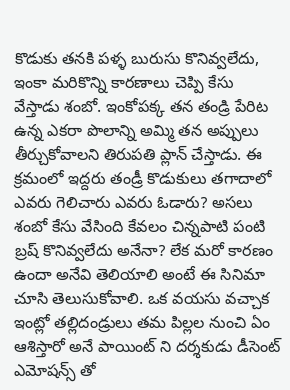కొడుకు తనకి పళ్ళ బురుసు కొనివ్వలేదు, ఇంకా మరికొన్ని కారణాలు చెప్పి కేసు వేస్తాడు శంబో. ఇంకోపక్క తన తండ్రి పేరిట ఉన్న ఎకరా పొలాన్ని అమ్మి తన అప్పులు తీర్చుకోవాలని తిరుపతి ప్లాన్ చేస్తాడు. ఈ క్రమంలో ఇద్దరు తండ్రీ కొడుకులు తగాదాలో ఎవరు గెలిచారు ఎవరు ఓడారు? అసలు శంబో కేసు వేసింది కేవలం చిన్నపాటి పంటి బ్రష్ కొనివ్వలేదు అనేనా? లేక మరో కారణం ఉందా అనేవి తెలియాలి అంటే ఈ సినిమా చూసి తెలుసుకోవాలి. ఒక వయసు వచ్చాక ఇంట్లో తల్లిదండ్రులు తమ పిల్లల నుంచి ఏం ఆశిస్తారో అనే పాయింట్ ని దర్శకుడు డీసెంట్ ఎమోషన్స్ తో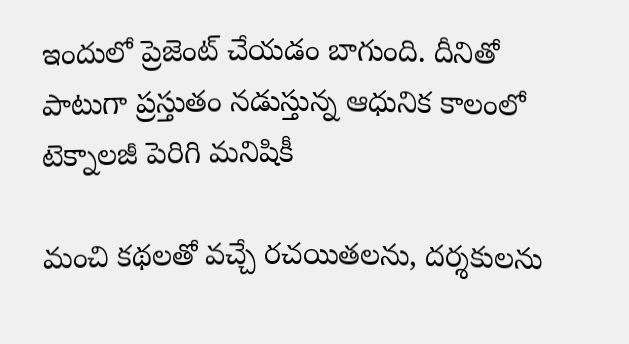ఇందులో ప్రెజెంట్ చేయడం బాగుంది. దీనితో పాటుగా ప్రస్తుతం నడుస్తున్న ఆధునిక కాలంలో టెక్నాలజీ పెరిగి మనిషికీ

మంచి కథలతో వచ్చే రచయితలను, దర్శకులను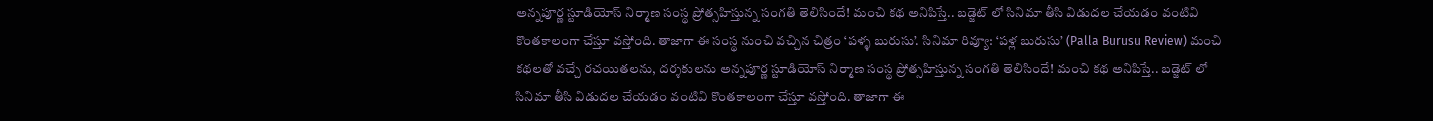అన్నపూర్ణ స్టూడియోస్ నిర్మాణ సంస్థ ప్రోత్సహిస్తున్న సంగతి తెలిసిందే! మంచి కథ అనిపిస్తే.. బడ్జెట్ లో సినిమా తీసి విడుదల చేయడం వంటివి కొంతకాలంగా చేస్తూ వస్తోంది. తాజాగా ఈ సంస్థ నుంచి వచ్చిన చిత్రం ‘పళ్ళ బురుసు’. సినిమా రివ్యూ: ‘పళ్ల బురుసు’ (Palla Burusu Review) మంచి కథలతో వచ్చే రచయితలను, దర్శకులను అన్నపూర్ణ స్టూడియోస్ నిర్మాణ సంస్థ ప్రోత్సహిస్తున్న సంగతి తెలిసిందే! మంచి కథ అనిపిస్తే.. బడ్జెట్ లో సినిమా తీసి విడుదల చేయడం వంటివి కొంతకాలంగా చేస్తూ వస్తోంది. తాజాగా ఈ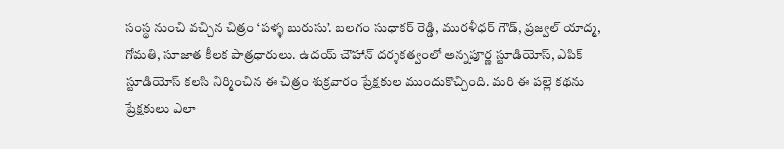సంస్థ నుంచి వచ్చిన చిత్రం ‘పళ్ళ బురుసు’. బలగం సుధాకర్ రెడ్డి, మురళీధర్ గౌడ్, ప్రజ్వల్ యాద్మ, గోమతి, సూజాత కీలక పాత్రధారులు. ఉదయ్ చౌహాన్ దర్శకత్వంలో అన్నపూర్ణ స్టూడియోస్, ఎపిక్ స్టూడియోస్ కలసి నిర్మించిన ఈ చిత్రం శుక్రవారం ప్రేక్షకుల ముందుకొచ్చింది. మరి ఈ పల్లె కథను ప్రేక్షకులు ఎలా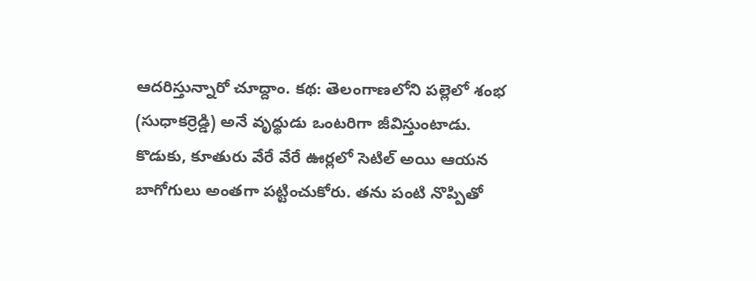ఆదరిస్తున్నారో చూద్దాం. కథ: తెలంగాణలోని పల్లెలో శంభ (సుధాకర్రెడ్డి) అనే వృద్థుడు ఒంటరిగా జీవిస్తుంటాడు. కొడుకు, కూతురు వేరే వేరే ఊర్లలో సెటిల్ అయి ఆయన బాగోగులు అంతగా పట్టించుకోరు. తను పంటి నొప్పితో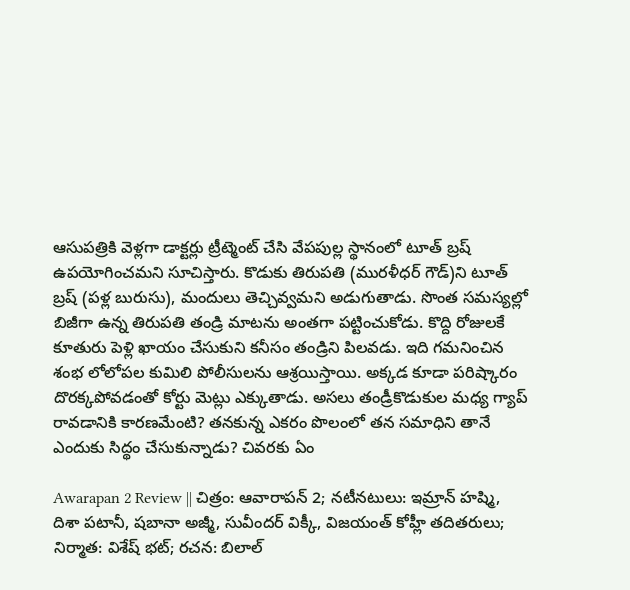ఆసుపత్రికి వెళ్లగా డాక్టర్లు ట్రీట్మెంట్ చేసి వేపపుల్ల స్థానంలో టూత్ బ్రష్ ఉపయోగించమని సూచిస్తారు. కొడుకు తిరుపతి (మురళీధర్ గౌడ్)ని టూత్ బ్రష్ (పళ్ల బురుసు), మందులు తెచ్చివ్వమని అడుగుతాడు. సొంత సమస్యల్లో బిజీగా ఉన్న తిరుపతి తండ్రి మాటను అంతగా పట్టించుకోడు. కొద్ది రోజులకే కూతురు పెళ్లి ఖాయం చేసుకుని కనీసం తండ్రిని పిలవడు. ఇది గమనించిన శంభ లోలోపల కుమిలి పోలీసులను ఆశ్రయిస్తాయి. అక్కడ కూడా పరిష్కారం దొరక్కపోవడంతో కోర్టు మెట్లు ఎక్కుతాడు. అసలు తండ్రీకొడుకుల మధ్య గ్యాప్ రావడానికి కారణమేంటి? తనకున్న ఎకరం పొలంలో తన సమాధిని తానే ఎందుకు సిద్థం చేసుకున్నాడు? చివరకు ఏం

Awarapan 2 Review || చిత్రం: ఆవారాపన్ 2; నటీనటులు: ఇమ్రాన్ హష్మి, దిశా పటానీ, షబానా అజ్మీ, సువీందర్ విక్కీ, విజయంత్ కోహ్లీ తదితరులు; నిర్మాత: విశేష్ భట్; రచన: బిలాల్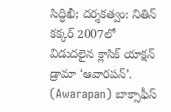సిద్ధిఖీ; దర్శకత్వం: నితిన్ కక్కర్ 2007లో విడుదలైన క్లాసిక్ యాక్షన్ డ్రామా ‘ఆవారపన్’. (Awarapan) బాక్సాఫీస్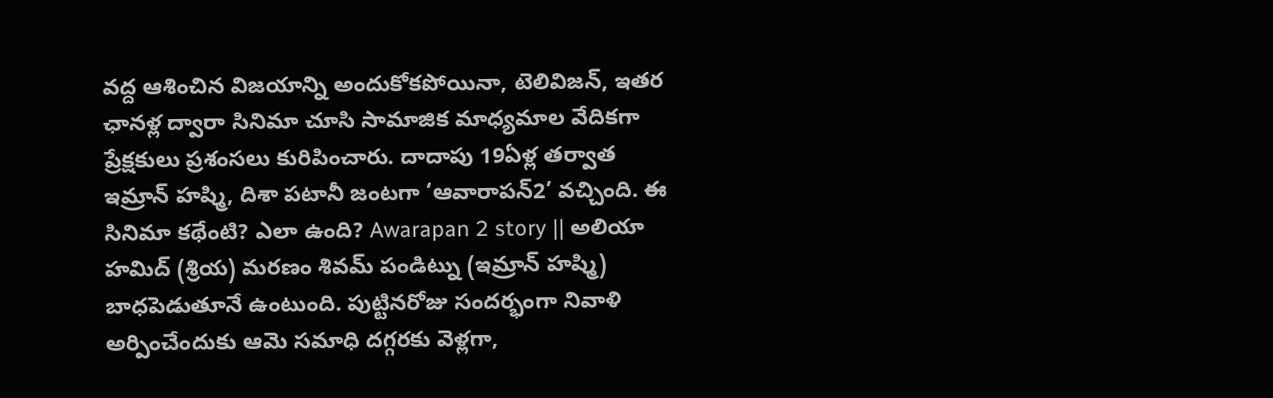వద్ద ఆశించిన విజయాన్ని అందుకోకపోయినా, టెలివిజన్, ఇతర ఛానళ్ల ద్వారా సినిమా చూసి సామాజిక మాధ్యమాల వేదికగా ప్రేక్షకులు ప్రశంసలు కురిపించారు. దాదాపు 19ఏళ్ల తర్వాత ఇమ్రాన్ హష్మి, దిశా పటానీ జంటగా ‘ఆవారాపన్2’ వచ్చింది. ఈ సినిమా కథేంటి? ఎలా ఉంది? Awarapan 2 story || అలియా హమిద్ (శ్రియ) మరణం శివమ్ పండిట్ను (ఇమ్రాన్ హష్మి) బాధపెడుతూనే ఉంటుంది. పుట్టినరోజు సందర్భంగా నివాళి అర్పించేందుకు ఆమె సమాధి దగ్గరకు వెళ్లగా,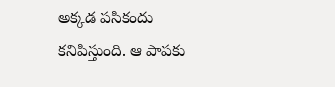అక్కడ పసికందు కనిపిస్తుంది. ఆ పాపకు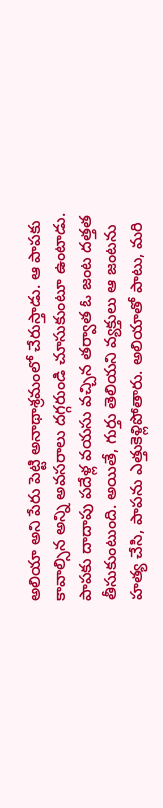అలియా అని పేరు పెట్టి అనాథాశ్రమంలో చేరుస్తాడు. ఆ పాపకు కావాల్సిన అన్ని అవసరాలు దగ్గరుండి చూసుకుంటూ ఉంటాడు. పాపకు దాదాపు పదేళ్ల వయసు వచ్చిన తర్వాత ఓ జంట దత్తత తీసుకుంటుంది. అయితే, గుర్తు తెలియని వ్యక్తులు ఆ జంటను హత్య చేసి, పాపను ఎత్తుకెళ్లిపోతారు. అలియాతో పాటు, మరి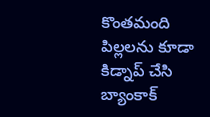కొంతమంది పిల్లలను కూడా కిడ్నాప్ చేసి బ్యాంకాక్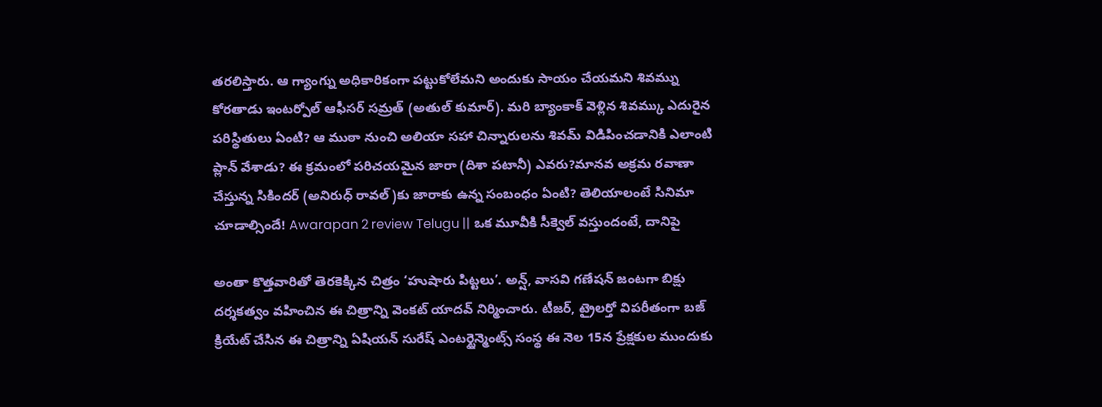తరలిస్తారు. ఆ గ్యాంగ్ను అధికారికంగా పట్టుకోలేమని అందుకు సాయం చేయమని శివమ్ను కోరతాడు ఇంటర్పోల్ ఆఫీసర్ సమ్రత్ (అతుల్ కుమార్). మరి బ్యాంకాక్ వెళ్లిన శివమ్కు ఎదురైన పరిస్థితులు ఏంటి? ఆ ముఠా నుంచి అలియా సహా చిన్నారులను శివమ్ విడిపించడానికి ఎలాంటి ప్లాన్ వేశాడు? ఈ క్రమంలో పరిచయమైన జారా (దిశా పటానీ) ఎవరు?మానవ అక్రమ రవాణా చేస్తున్న సికిందర్ (అనిరుధ్ రావల్)కు జారాకు ఉన్న సంబంధం ఏంటి? తెలియాలంటే సినిమా చూడాల్సిందే! Awarapan 2 review Telugu || ఒక మూవీకి సీక్వెల్ వస్తుందంటే, దానిపై

అంతా కొత్తవారితో తెరకెక్కిన చిత్రం ‘హుషారు పిట్టలు’. అన్ష్, వాసవి గణేషన్ జంటగా బిక్షు దర్శకత్వం వహించిన ఈ చిత్రాన్ని వెంకట్ యాదవ్ నిర్మించారు. టీజర్, ట్రైలర్తో విపరీతంగా బజ్ క్రియేట్ చేసిన ఈ చిత్రాన్ని ఏషియన్ సురేష్ ఎంటర్టైన్మెంట్స్ సంస్థ ఈ నెల 15న ప్రేక్షకుల ముందుకు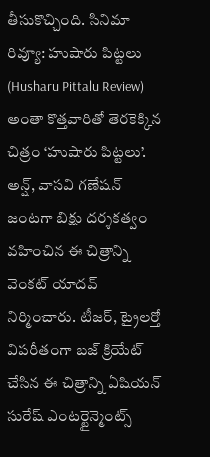తీసుకొచ్చింది. సినిమా రివ్యూ: హుషారు పిట్టలు (Husharu Pittalu Review) అంతా కొత్తవారితో తెరకెక్కిన చిత్రం ‘హుషారు పిట్టలు’. అన్ష్, వాసవి గణేషన్ జంటగా బిక్షు దర్శకత్వం వహించిన ఈ చిత్రాన్ని వెంకట్ యాదవ్ నిర్మించారు. టీజర్, ట్రైలర్తో విపరీతంగా బజ్ క్రియేట్ చేసిన ఈ చిత్రాన్ని ఏషియన్ సురేష్ ఎంటర్టైన్మెంట్స్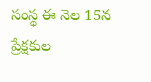సంస్థ ఈ నెల 15న ప్రేక్షకుల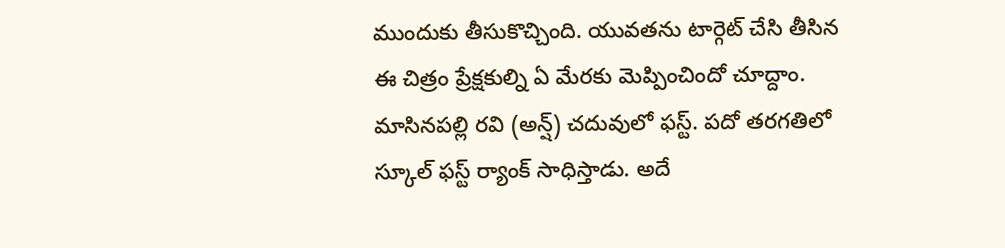ముందుకు తీసుకొచ్చింది. యువతను టార్గెట్ చేసి తీసిన ఈ చిత్రం ప్రేక్షకుల్ని ఏ మేరకు మెప్పించిందో చూద్దాం. మాసినపల్లి రవి (అన్ష్) చదువులో ఫస్ట్. పదో తరగతిలో స్కూల్ ఫస్ట్ ర్యాంక్ సాధిస్తాడు. అదే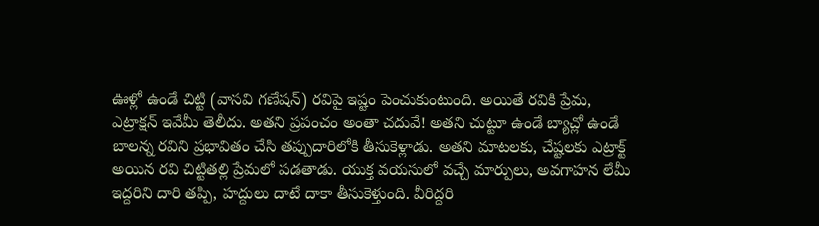ఊళ్లో ఉండే చిట్టి (వాసవి గణేషన్) రవిపై ఇష్టం పెంచుకుంటుంది. అయితే రవికి ప్రేమ, ఎట్రాక్షన్ ఇవేమీ తెలీదు. అతని ప్రపంచం అంతా చదువే! అతని చుట్టూ ఉండే బ్యాచ్లో ఉండే బాలన్న రవిని ప్రభావితం చేసి తప్పుదారిలోకి తీసుకెళ్లాడు. అతని మాటలకు, చేష్టలకు ఎట్రాక్ట్ అయిన రవి చిట్టితల్లి ప్రేమలో పడతాడు. యుక్త వయసులో వచ్చే మార్పులు, అవగాహన లేమీ ఇద్దరిని దారి తప్పి, హద్దులు దాటే దాకా తీసుకెళ్తుంది. వీరిద్దరి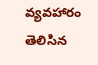వ్యవహారం తెలిసిన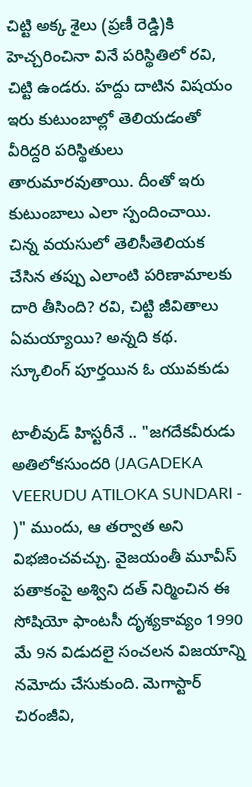చిట్టి అక్క శైలు (ప్రణీ రెడ్డి)కి హెచ్చరించినా వినే పరిస్థితిలో రవి, చిట్టి ఉండరు. హద్దు దాటిన విషయం ఇరు కుటుంబాల్లో తెలియడంతో వీరిద్దరి పరిస్థితులు తారుమారవుతాయి. దీంతో ఇరు కుటుంబాలు ఎలా స్పందించాయి. చిన్న వయసులో తెలిసీతెలియక చేసిన తప్పు ఎలాంటి పరిణామాలకు దారి తీసింది? రవి, చిట్టి జీవితాలు ఏమయ్యాయి? అన్నది కథ. స్కూలింగ్ పూర్తయిన ఓ యువకుడు

టాలీవుడ్ హిస్టరీనే .. "జగదేకవీరుడు అతిలోకసుందరి (JAGADEKA VEERUDU ATILOKA SUNDARI - )" ముందు, ఆ తర్వాత అని విభజించవచ్చు. వైజయంతీ మూవీస్ పతాకంపై అశ్విని దత్ నిర్మించిన ఈ సోషియో ఫాంటసీ దృశ్యకావ్యం 1990 మే 9న విడుదలై సంచలన విజయాన్ని నమోదు చేసుకుంది. మెగాస్టార్ చిరంజీవి,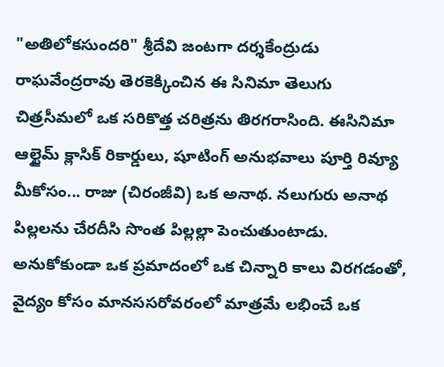"అతిలోకసుందరి" శ్రీదేవి జంటగా దర్శకేంద్రుడు రాఘవేంద్రరావు తెరకెక్కించిన ఈ సినిమా తెలుగు చిత్రసీమలో ఒక సరికొత్త చరిత్రను తిరగరాసింది. ఈసినిమా ఆల్టైమ్ క్లాసిక్ రికార్డులు, షూటింగ్ అనుభవాలు పూర్తి రివ్యూ మీకోసం... రాజు (చిరంజీవి) ఒక అనాథ. నలుగురు అనాథ పిల్లలను చేరదీసి సొంత పిల్లల్లా పెంచుతుంటాడు. అనుకోకుండా ఒక ప్రమాదంలో ఒక చిన్నారి కాలు విరగడంతో, వైద్యం కోసం మానససరోవరంలో మాత్రమే లభించే ఒక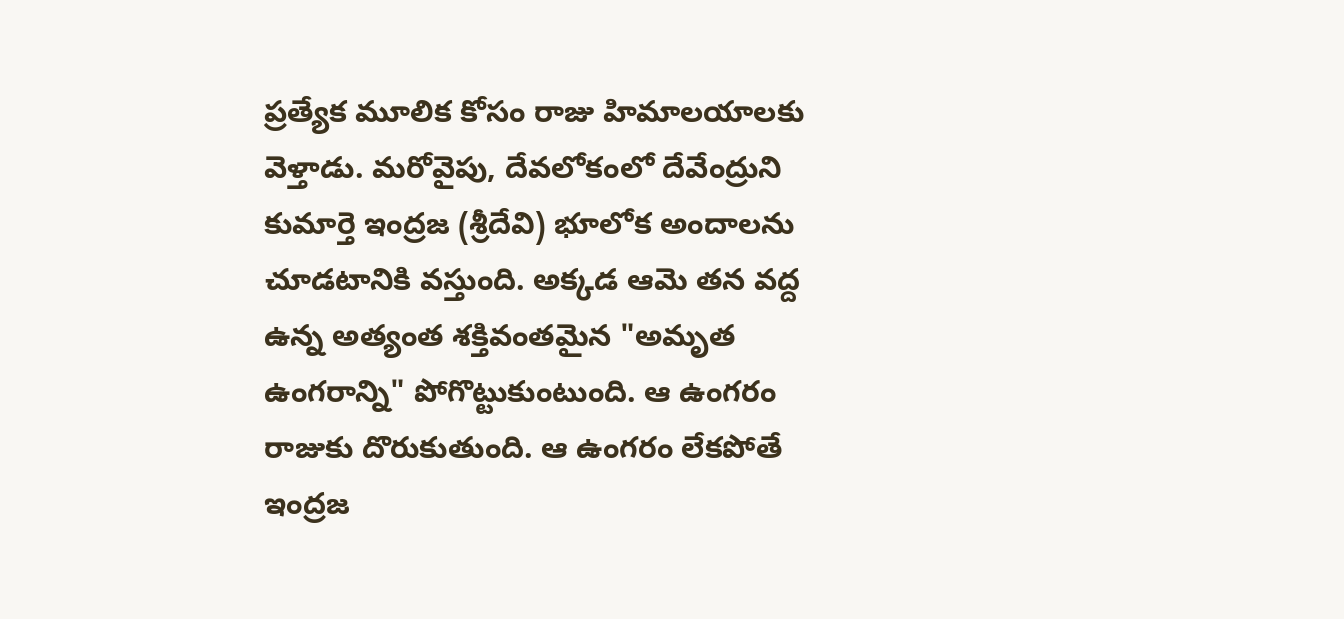ప్రత్యేక మూలిక కోసం రాజు హిమాలయాలకు వెళ్తాడు. మరోవైపు, దేవలోకంలో దేవేంద్రుని కుమార్తె ఇంద్రజ (శ్రీదేవి) భూలోక అందాలను చూడటానికి వస్తుంది. అక్కడ ఆమె తన వద్ద ఉన్న అత్యంత శక్తివంతమైన "అమృత ఉంగరాన్ని" పోగొట్టుకుంటుంది. ఆ ఉంగరం రాజుకు దొరుకుతుంది. ఆ ఉంగరం లేకపోతే ఇంద్రజ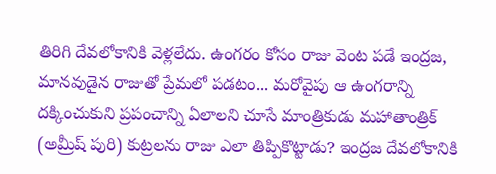తిరిగి దేవలోకానికి వెళ్లలేదు. ఉంగరం కోసం రాజు వెంట పడే ఇంద్రజ, మానవుడైన రాజుతో ప్రేమలో పడటం... మరోవైపు ఆ ఉంగరాన్ని దక్కించుకుని ప్రపంచాన్ని ఏలాలని చూసే మాంత్రికుడు మహాతాంత్రిక్ (అమ్రీష్ పురి) కుట్రలను రాజు ఎలా తిప్పికొట్టాడు? ఇంద్రజ దేవలోకానికి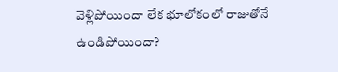వెళ్లిపోయిందా లేక భూలోకంలో రాజుతోనే ఉండిపోయిందా?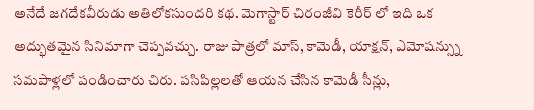అనేదే జగదేకవీరుడు అతిలోకసుందరి కథ. మెగాస్టార్ చిరంజీవి కెరీర్ లో ఇది ఒక అద్భుతమైన సినిమాగా చెప్పవచ్చు. రాజు పాత్రలో మాస్, కామెడీ, యాక్షన్, ఎమోషన్స్ను సమపాళ్లలో పండించారు చిరు. పసిపిల్లలతో ఆయన చేసిన కామెడీ సీన్లు,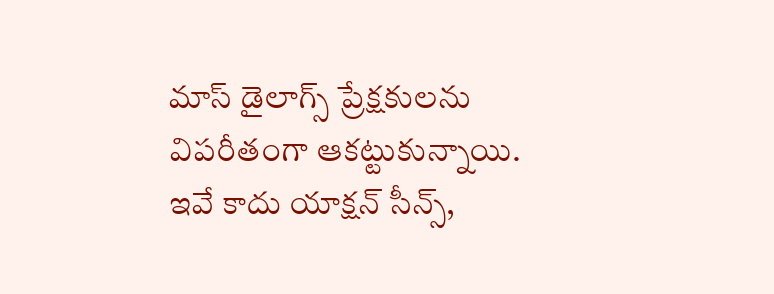మాస్ డైలాగ్స్ ప్రేక్షకులను విపరీతంగా ఆకట్టుకున్నాయి. ఇవే కాదు యాక్షన్ సీన్స్,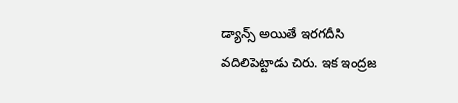డ్యాన్స్ అయితే ఇరగదీసి వదిలిపెట్టాడు చిరు. ఇక ఇంద్రజ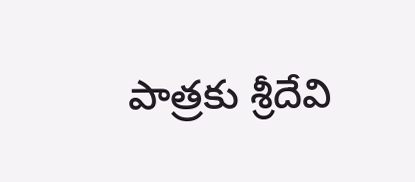పాత్రకు శ్రీదేవి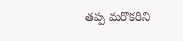తప్ప మరొకరిని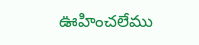ఊహించలేము